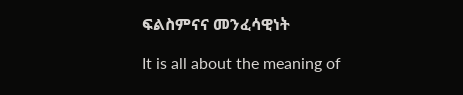ፍልስምናና መንፈሳዊነት

It is all about the meaning of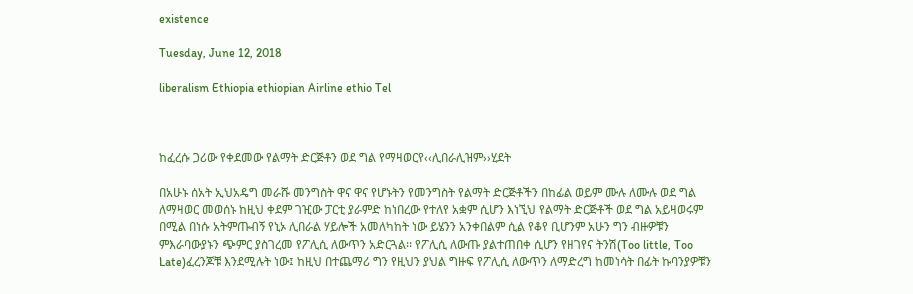existence

Tuesday, June 12, 2018

liberalism Ethiopia ethiopian Airline ethio Tel



ከፈረሱ ጋሪው የቀደመው የልማት ድርጅቶን ወደ ግል የማዛወርየ‹‹ሊበራሊዝም››ሂደት

በአሁኑ ሰአት ኢህአዴግ መራሹ መንግስት ዋና ዋና የሆኑትን የመንግስት የልማት ድርጅቶችን በከፊል ወይም ሙሉ ለሙሉ ወደ ግል ለማዛወር መወሰኑ ከዚህ ቀደም ገዢው ፓርቲ ያራምድ ከነበረው የተለየ አቋም ሲሆን እነኚህ የልማት ድርጅቶች ወደ ግል አይዛወሩም በሚል በነሱ አትምጡብኝ የኒኦ ሊበራል ሃይሎች አመለካከት ነው ይሄንን አንቀበልም ሲል የቆየ ቢሆንም አሁን ግን ብዙዎቹን ምእራባውያኑን ጭምር ያስገረመ የፖሊሲ ለውጥን አድርጓል፡፡ የፖሊሲ ለውጡ ያልተጠበቀ ሲሆን የዘገየና ትንሽ(Too little, Too Late)ፈረንጆቹ እንደሚሉት ነው፤ ከዚህ በተጨማሪ ግን የዚህን ያህል ግዙፍ የፖሊሲ ለውጥን ለማድረግ ከመነሳት በፊት ኩባንያዎቹን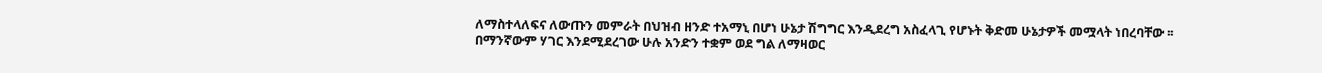ለማስተላለፍና ለውጡን መምራት በህዝብ ዘንድ ተአማኒ በሆነ ሁኔታ ሽግግር እንዲደረግ አስፈላጊ የሆኑት ቅድመ ሁኔታዎች መሟላት ነበረባቸው ፡፡
በማንኛውም ሃገር እንደሚደረገው ሁሉ አንድን ተቋም ወደ ግል ለማዛወር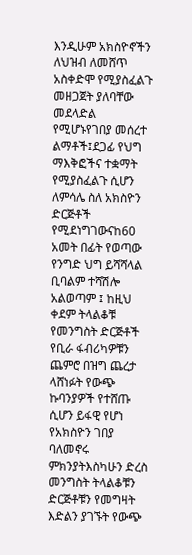እንዲሁም አክስዮኖችን ለህዝብ ለመሸጥ አስቀድሞ የሚያስፈልጉ መዘጋጀት ያለባቸው መደላድል የሚሆኑየገበያ መሰረተ ልማቶች፤ደጋፊ የህግ ማእቅፎችና ተቋማት የሚያስፈልጉ ሲሆን ለምሳሌ ስለ አክስዮን ድርጅቶች የሚደነግገውናከ60 አመት በፊት የወጣው የንግድ ህግ ይሻሻላል ቢባልም ተሻሽሎ አልወጣም ፤ ከዚህ ቀደም ትላልቆቹ የመንግስት ድርጅቶች የቢራ ፋብሪካዎቹን ጨምሮ በዝግ ጨረታ ላሸነፉት የውጭ ኩባንያዎች የተሸጡ ሲሆን ይፋዊ የሆነ የአክስዮን ገበያ ባለመኖሩ ምክንያትእስካሁን ድረስ መንግስት ትላልቆቹን ድርጅቶቹን የመግዛት እድልን ያገኙት የውጭ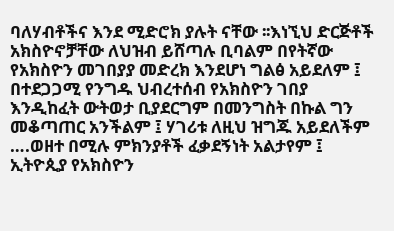ባለሃብቶችና እንደ ሚድሮክ ያሉት ናቸው ፡፡እነኚህ ድርጅቶች አክስዮኖቻቸው ለህዝብ ይሸጣሉ ቢባልም በየትኛው የአክስዮን መገበያያ መድረክ እንደሆነ ግልፅ አይደለም ፤ በተደጋጋሚ የንግዱ ህብረተሰብ የአክስዮን ገበያ እንዲከፈት ውትወታ ቢያደርግም በመንግስት በኩል ግን መቆጣጠር አንችልም ፤ ሃገሪቱ ለዚህ ዝግጁ አይደለችም ….ወዘተ በሚሉ ምክንያቶች ፈቃደኝነት አልታየም ፤ ኢትዮጲያ የአክስዮን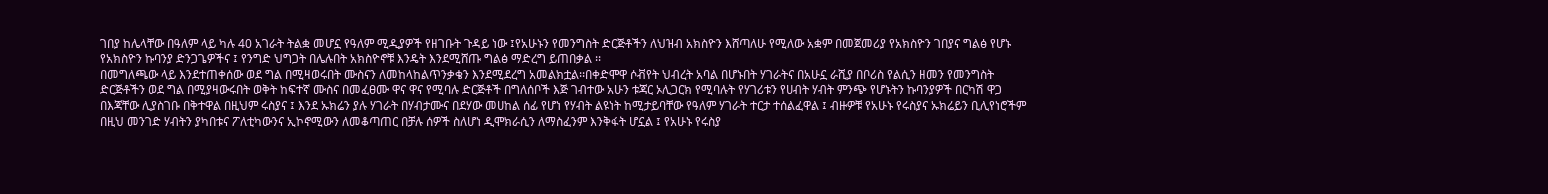ገበያ ከሌላቸው በዓለም ላይ ካሉ 40 አገራት ትልቋ መሆኗ የዓለም ሚዲያዎች የዘገቡት ጉዳይ ነው ፤የአሁኑን የመንግስት ድርጅቶችን ለህዝብ አክስዮን እሸጣለሁ የሚለው አቋም በመጀመሪያ የአክስዮን ገበያና ግልፅ የሆኑ የአክስዮን ኩባንያ ድንጋጌዎችና ፤ የንግድ ህግጋት በሌሉበት አክስዮኖቹ እንዴት እንደሚሸጡ ግልፅ ማድረግ ይጠበቃል ፡፡
በመግለጫው ላይ እንደተጠቀሰው ወደ ግል በሚዛወሩበት ሙስናን ለመከላከልጥንቃቄን እንደሚደረግ አመልክቷል፡፡በቀድሞዋ ሶቭየት ህብረት አባል በሆኑበት ሃገራትና በአሁኗ ራሺያ በቦሪስ የልሲን ዘመን የመንግስት ድርጅቶችን ወደ ግል በሚያዛውሩበት ወቅት ከፍተኛ ሙስና በመፈፀሙ ዋና ዋና የሚባሉ ድርጅቶች በግለሰቦች እጅ ገብተው አሁን ቱጃር ኦሊጋርክ የሚባሉት የሃገሪቱን የሀብት ሃብት ምንጭ የሆኑትን ኩባንያዎች በርካሽ ዋጋ በእጃቸው ሊያስገቡ በቅተዋል በዚህም ሩስያና ፤ እንደ ኡክሬን ያሉ ሃገራት በሃብታሙና በደሃው መሀከል ሰፊ የሆነ የሃብት ልዩነት ከሚታይባቸው የዓለም ሃገራት ተርታ ተሰልፈዋል ፤ ብዙዎቹ የአሁኑ የሩስያና ኡክሬይን ቢሊየነሮችም በዚህ መንገድ ሃብትን ያካበቱና ፖለቲካውንና ኢኮኖሚውን ለመቆጣጠር በቻሉ ሰዎች ስለሆነ ዲሞክራሲን ለማስፈንም እንቅፋት ሆኗል ፤ የአሁኑ የሩስያ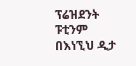ፕሬዝደንት ፑቲንም በእነኚህ ዲታ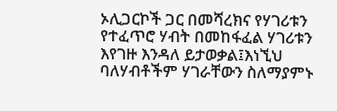ኦሊጋርኮች ጋር በመሻረክና የሃገሪቱን የተፈጥሮ ሃብት በመከፋፈል ሃገሪቱን እየገዙ እንዳለ ይታወቃል፤እነኚህ ባለሃብቶችም ሃገራቸውን ስለማያምኑ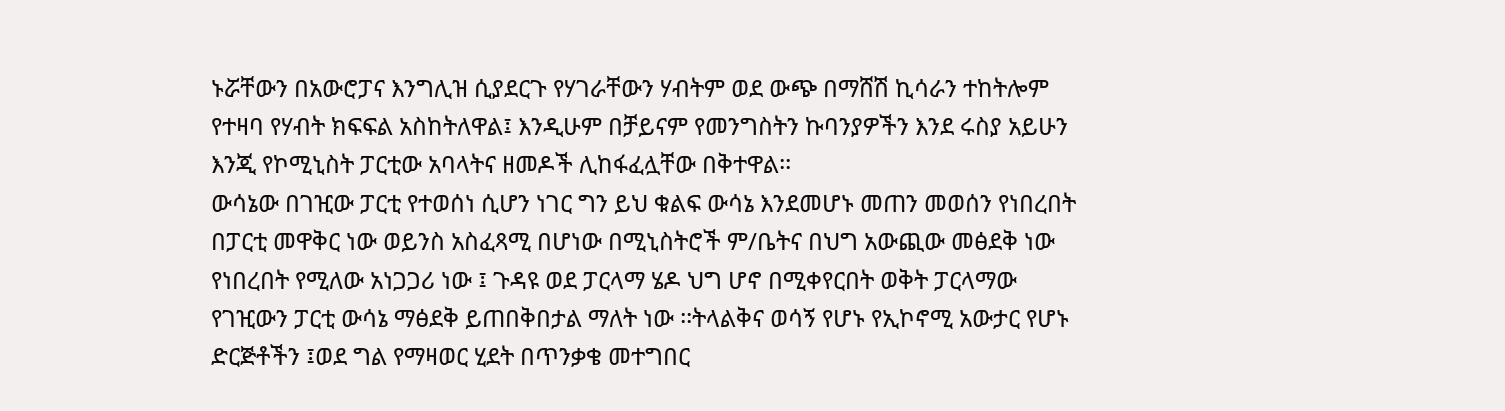ኑሯቸውን በአውሮፓና እንግሊዝ ሲያደርጉ የሃገራቸውን ሃብትም ወደ ውጭ በማሸሽ ኪሳራን ተከትሎም የተዛባ የሃብት ክፍፍል አስከትለዋል፤ እንዲሁም በቻይናም የመንግስትን ኩባንያዎችን እንደ ሩስያ አይሁን እንጂ የኮሚኒስት ፓርቲው አባላትና ዘመዶች ሊከፋፈሏቸው በቅተዋል፡፡
ውሳኔው በገዢው ፓርቲ የተወሰነ ሲሆን ነገር ግን ይህ ቁልፍ ውሳኔ እንደመሆኑ መጠን መወሰን የነበረበት በፓርቲ መዋቅር ነው ወይንስ አስፈጻሚ በሆነው በሚኒስትሮች ም/ቤትና በህግ አውጪው መፅደቅ ነው የነበረበት የሚለው አነጋጋሪ ነው ፤ ጉዳዩ ወደ ፓርላማ ሄዶ ህግ ሆኖ በሚቀየርበት ወቅት ፓርላማው የገዢውን ፓርቲ ውሳኔ ማፅደቅ ይጠበቅበታል ማለት ነው ፡፡ትላልቅና ወሳኝ የሆኑ የኢኮኖሚ አውታር የሆኑ ድርጅቶችን ፤ወደ ግል የማዛወር ሂደት በጥንቃቄ መተግበር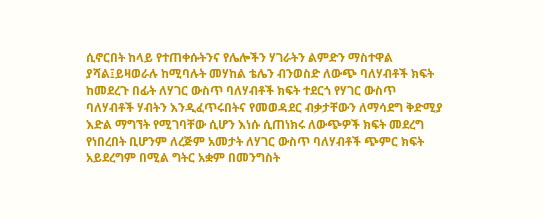ሲኖርበት ከላይ የተጠቀሱትንና የሌሎችን ሃገራትን ልምድን ማስተዋል ያሻል፤ይዛወራሉ ከሚባሉት መሃከል ቴሌን ብንወስድ ለውጭ ባለሃብቶች ክፍት ከመደረጉ በፊት ለሃገር ውስጥ ባለሃብቶች ክፍት ተደርጎ የሃገር ውስጥ ባለሃብቶች ሃብትን እንዲፈጥሩበትና የመወዳደር ብቃታቸውን ለማሳደግ ቅድሚያ እድል ማግኘት የሚገባቸው ሲሆን እነሱ ሲጠነክሩ ለውጭዎች ክፍት መደረግ የነበረበት ቢሆንም ለረጅም አመታት ለሃገር ውስጥ ባለሃብቶች ጭምር ክፍት አይደረግም በሚል ግትር አቋም በመንግስት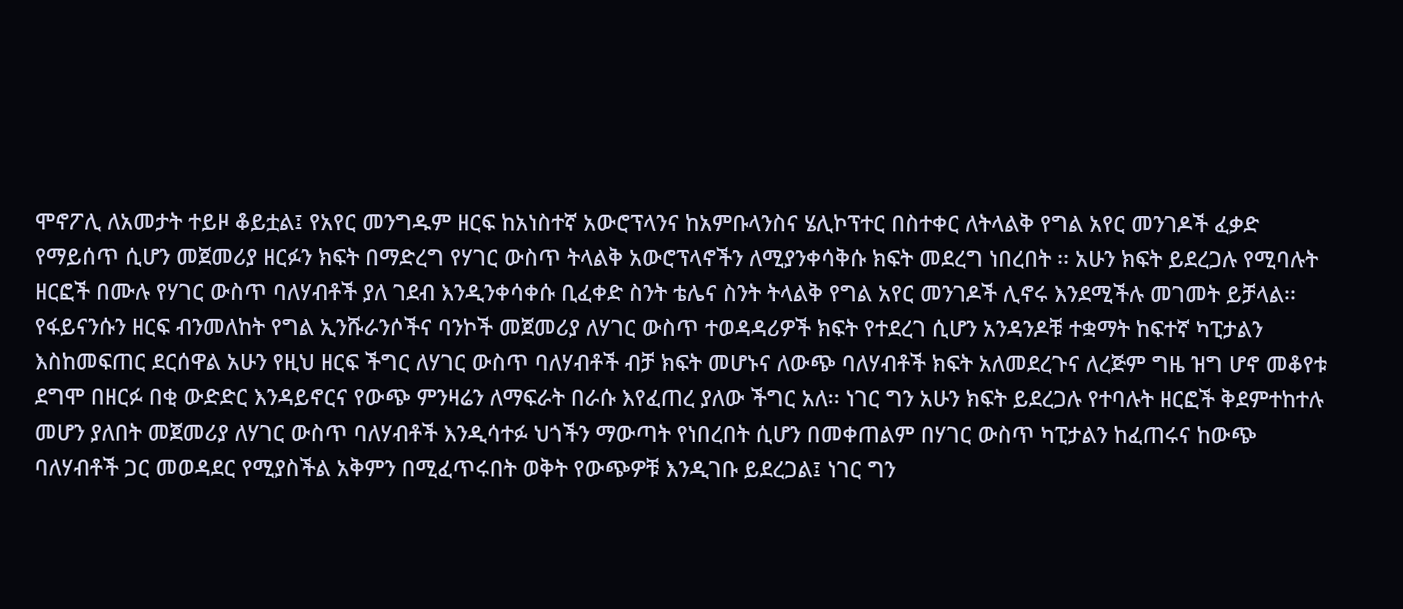ሞኖፖሊ ለአመታት ተይዞ ቆይቷል፤ የአየር መንግዱም ዘርፍ ከአነስተኛ አውሮፕላንና ከአምቡላንስና ሄሊኮፕተር በስተቀር ለትላልቅ የግል አየር መንገዶች ፈቃድ የማይሰጥ ሲሆን መጀመሪያ ዘርፉን ክፍት በማድረግ የሃገር ውስጥ ትላልቅ አውሮፕላኖችን ለሚያንቀሳቅሱ ክፍት መደረግ ነበረበት ፡፡ አሁን ክፍት ይደረጋሉ የሚባሉት ዘርፎች በሙሉ የሃገር ውስጥ ባለሃብቶች ያለ ገደብ እንዲንቀሳቀሱ ቢፈቀድ ስንት ቴሌና ስንት ትላልቅ የግል አየር መንገዶች ሊኖሩ እንደሚችሉ መገመት ይቻላል፡፡
የፋይናንሱን ዘርፍ ብንመለከት የግል ኢንሹራንሶችና ባንኮች መጀመሪያ ለሃገር ውስጥ ተወዳዳሪዎች ክፍት የተደረገ ሲሆን አንዳንዶቹ ተቋማት ከፍተኛ ካፒታልን እስከመፍጠር ደርሰዋል አሁን የዚህ ዘርፍ ችግር ለሃገር ውስጥ ባለሃብቶች ብቻ ክፍት መሆኑና ለውጭ ባለሃብቶች ክፍት አለመደረጉና ለረጅም ግዜ ዝግ ሆኖ መቆየቱ ደግሞ በዘርፉ በቂ ውድድር እንዳይኖርና የውጭ ምንዛሬን ለማፍራት በራሱ እየፈጠረ ያለው ችግር አለ፡፡ ነገር ግን አሁን ክፍት ይደረጋሉ የተባሉት ዘርፎች ቅደምተከተሉ መሆን ያለበት መጀመሪያ ለሃገር ውስጥ ባለሃብቶች እንዲሳተፉ ህጎችን ማውጣት የነበረበት ሲሆን በመቀጠልም በሃገር ውስጥ ካፒታልን ከፈጠሩና ከውጭ ባለሃብቶች ጋር መወዳደር የሚያስችል አቅምን በሚፈጥሩበት ወቅት የውጭዎቹ እንዲገቡ ይደረጋል፤ ነገር ግን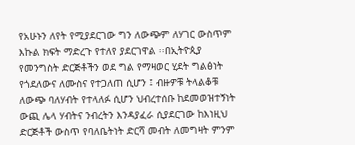የአሁኑን ለየት የሚያደርገው ግን ለውጭም ለሃገር ውስጥም እኩል ክፍት ማድረጉ የተለየ ያደርገዋል ፡፡በኢትዮጲያ የመንግስት ድርጅቶችን ወደ ግል የማዛወር ሂደት ግልፅነት የጎደለውና ለሙስና የተጋለጠ ሲሆን ፤ ብዙዎቹ ትላልቆቹ ለውጭ ባለሃብት የተላለፉ ሲሆን ህብረተሰቡ ከደመወዝተኝነት ውጪ ሌላ ሃብትና ንብረትን እንዳያፈራ ሲያደርገው ከእነዚህ ድርጅቶች ውስጥ የባለቤትነት ድርሻ መብት ለመግዛት ምንም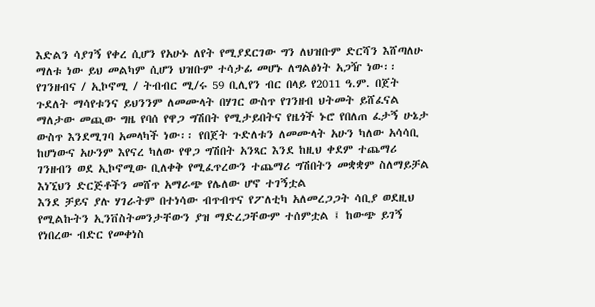እድልን ሳያገኝ የቀረ ሲሆን የአሁኑ ለየት የሚያደርገው ግን ለህዝቡም ድርሻን እሸጣለሁ ማለቱ ነው ይህ መልካም ሲሆን ህዝቡም ተሳታፊ መሆኑ ለግልፅነት አጋዥ ነው፡፡
የገንዘብና / ኢኮኖሚ / ትብብር ሚ/ሩ 59 ቢሊየን ብር በላይ የ2011 ዓ.ም. በጀት ጉደለት ማሳየቱንና ይህንንም ለመሙላት በሃገር ውስጥ የገንዘብ ህትመት ይሸፈናል ማለታው መጪው ግዜ የባሰ የዋጋ ግሽበት የሚታይበትና የዜጎች ኑሮ የበለጠ ፈታኝ ሁኔታ ውስጥ እንደሚገባ አመላካች ነው፡፡ የበጀት ጉድለቱን ለመሙላት አሁን ካለው አሳሳቢ ከሆነውና አሁንም እየናረ ካለው የዋጋ ግሽበት አንጻር እንደ ከዚህ ቀደም ተጨማሪ ገንዘብን ወደ ኢኮኖሚው ቢለቀቅ የሚፈጥረውን ተጨማሪ ግሽበትን መቋቋም ስለማይቻል እነኚህን ድርጅቶችን መሸጥ አማራጭ የሌለው ሆኖ ተገኝቷል
እንደ ቻይና ያሉ ሃገራትም በተነሳው ብጥብጥና የፖለቲካ አለመረጋጋት ሳቢያ ወደዚህ የሚልኩትን ኢንቨስትመንታቸውን ያዝ ማድረጋቸውም ተሰምቷል ፤ ከውጭ ይገኝ የነበረው ብድር የመቀነስ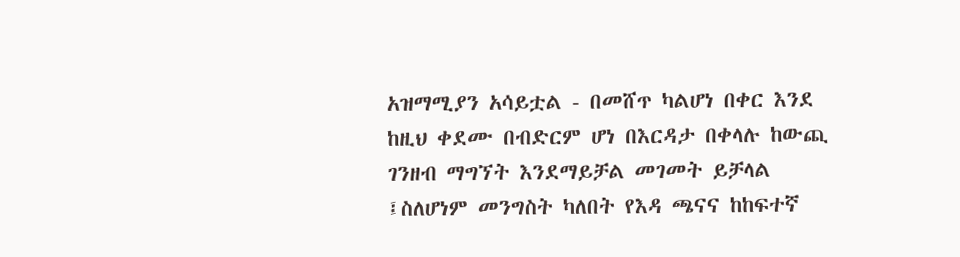አዝማሚያን አሳይቷል - በመሸጥ ካልሆነ በቀር እንደ ከዚህ ቀደሙ በብድርም ሆነ በእርዳታ በቀላሉ ከውጪ ገንዘብ ማግኘት እንደማይቻል መገመት ይቻላል ፤ስለሆነም መንግስት ካለበት የእዳ ጫናና ከከፍተኛ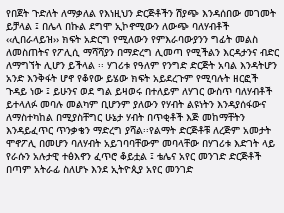የበጀት ጉድለት ለማቃለል የእነዚህን ድርጅቶችን ሽያጭ እንዳሰበው መገመት ይቻላል ፤ በሌላ በኩል ደግሞ ኢኮኖሚውን ለውጭ ባለሃብቶች ‹‹ሊበራላይዝ›› ክፍት አድርግ የሚለውን የምእራባውያንን ግፊት መልስ ለመስጠትና የፖሊሲ ማሻሻያን በማድረግ ሊመጣ የሚችልን እርዳታንና ብድር ለማግኘት ሊሆን ይችላል ፡፡ ሃገሪቱ የዓለም የንግድ ድርጅት አባል እንዳትሆን አንድ እንቅፋት ሆኖ የቆየው ይሄው ክፍት አይደረጉም የሚባሉት ዘርፎች ጉዳይ ነው ፤ ይሁንና ወደ ግል ይዛወሩ በተለይም ለሃገር ውስጥ ባለሃብቶች ይተላለፉ መባሉ መልካም ቢሆንም ያለውን የሃብት ልዩነትን እንዳያሰፋውና ለማስተካከል በሚያስቸግር ሁኔታ ሃብት በጥቂቶች እጅ መከማቸትን እንዳይፈጥር ጥንቃቄን ማድረግ ያሻል፡፡የልማት ድርጅቶቹ ለረጅም አመታት ሞኖፖሊ በመሆን ባለሃብት አይገባባቸውም መባላቸው በሃገሪቱ እድገት ላይ የራሱን አሉታዊ ተፅእኖን ፈጥሮ ቆይቷል ፤ ቴሌና አየር መንገድ ድርጅቶች በጣም አትራፊ ስለሆኑ እንደ ኢትዮጲያ አየር መንገድ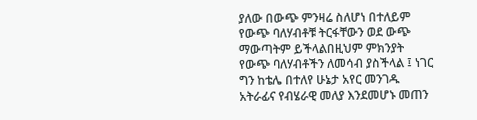ያለው በውጭ ምንዛሬ ስለሆነ በተለይም የውጭ ባለሃብቶቹ ትርፋቸውን ወደ ውጭ ማውጣትም ይችላልበዚህም ምክንያት የውጭ ባለሃብቶችን ለመሳብ ያስችላል ፤ ነገር ግን ከቴሌ በተለየ ሁኔታ አየር መንገዱ አትራፊና የብሄራዊ መለያ እንደመሆኑ መጠን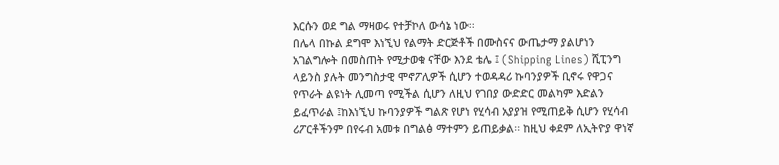እርሱን ወደ ግል ማዛወሩ የተቻኮለ ውሳኔ ነው፡፡
በሌላ በኩል ደግሞ እነኚህ የልማት ድርጅቶች በሙስናና ውጤታማ ያልሆነን አገልግሎት በመስጠት የሚታወቁ ናቸው እንደ ቴሌ ፤ (Shipping Lines) ሺፒንግ ላይንስ ያሉት መንግስታዊ ሞኖፖሊዎች ሲሆን ተወዳዳሪ ኩባንያዎች ቢኖሩ የዋጋና የጥራት ልዩነት ሊመጣ የሚችል ሲሆን ለዚህ የገበያ ውድድር መልካም እድልን ይፈጥራል ፤ከእነኚህ ኩባንያዎች ግልጽ የሆነ የሂሳብ አያያዝ የሚጠይቅ ሲሆን የሂሳብ ሪፖርቶችንም በየሩብ አመቱ በግልፅ ማተምን ይጠይቃል፡፡ ከዚህ ቀደም ለኢትዮያ ዋነኛ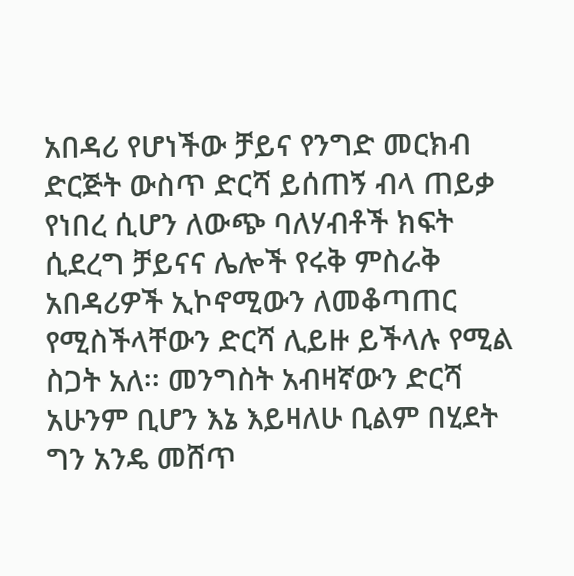አበዳሪ የሆነችው ቻይና የንግድ መርክብ ድርጅት ውስጥ ድርሻ ይሰጠኝ ብላ ጠይቃ የነበረ ሲሆን ለውጭ ባለሃብቶች ክፍት ሲደረግ ቻይናና ሌሎች የሩቅ ምስራቅ አበዳሪዎች ኢኮኖሚውን ለመቆጣጠር የሚስችላቸውን ድርሻ ሊይዙ ይችላሉ የሚል ስጋት አለ፡፡ መንግስት አብዛኛውን ድርሻ አሁንም ቢሆን እኔ እይዛለሁ ቢልም በሂደት ግን አንዴ መሸጥ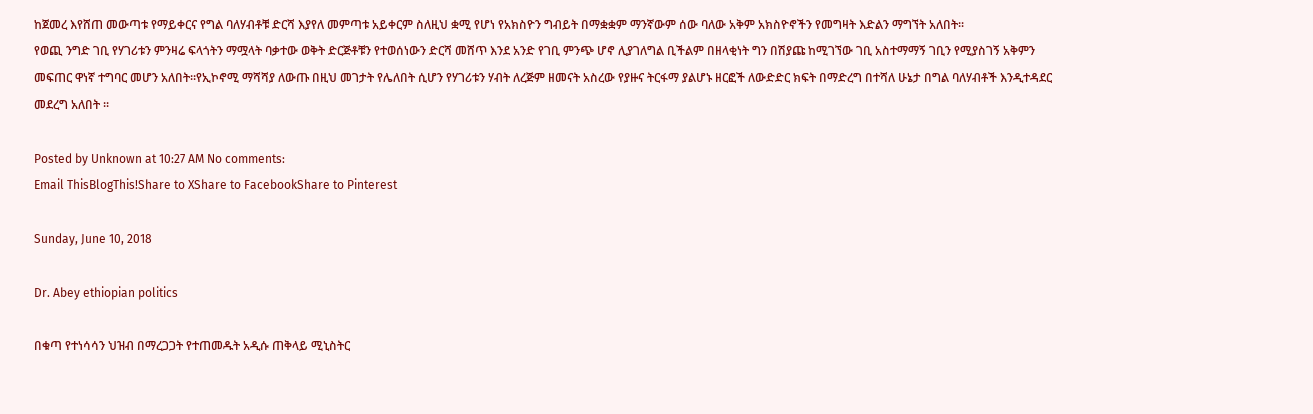ከጀመረ እየሸጠ መውጣቱ የማይቀርና የግል ባለሃብቶቹ ድርሻ እያየለ መምጣቱ አይቀርም ስለዚህ ቋሚ የሆነ የአክስዮን ግብይት በማቋቋም ማንኛውም ሰው ባለው አቅም አክስዮኖችን የመግዛት እድልን ማግኘት አለበት፡፡
የወጪ ንግድ ገቢ የሃገሪቱን ምንዛሬ ፍላጎትን ማሟላት ባቃተው ወቅት ድርጅቶቹን የተወሰነውን ድርሻ መሸጥ እንደ አንድ የገቢ ምንጭ ሆኖ ሊያገለግል ቢችልም በዘላቂነት ግን በሽያጩ ከሚገኘው ገቢ አስተማማኝ ገቢን የሚያስገኝ አቅምን መፍጠር ዋነኛ ተግባር መሆን አለበት፡፡የኢኮኖሚ ማሻሻያ ለውጡ በዚህ መገታት የሌለበት ሲሆን የሃገሪቱን ሃብት ለረጅም ዘመናት አስረው የያዙና ትርፋማ ያልሆኑ ዘርፎች ለውድድር ክፍት በማድረግ በተሻለ ሁኔታ በግል ባለሃብቶች እንዲተዳደር መደረግ አለበት ፡፡

Posted by Unknown at 10:27 AM No comments:
Email ThisBlogThis!Share to XShare to FacebookShare to Pinterest

Sunday, June 10, 2018

Dr. Abey ethiopian politics

በቁጣ የተነሳሳን ህዝብ በማረጋጋት የተጠመዱት አዲሱ ጠቅላይ ሚኒስትር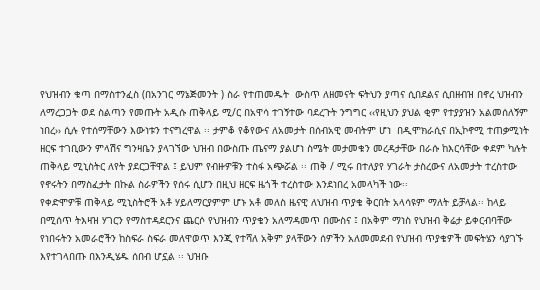የህዝብን ቁጣ በማስተንፈስ (በአንገር ማኔጅመንት ) ስራ የተጠመዱት  ውስጥ ለዘመናት ፍትህን ያጣና ሲበደልና ሲበዘብዝ በኖረ ህዝብን ለማረጋጋት ወደ ስልጣን የመጡት አዲሱ ጠቅላይ ሚ/ር በአዋሳ ተገኝተው ባደረጉት ንግግር ‹‹የዚህን ያህል ቂም የተያያዝን አልመሰለኝም ነበረ›› ሲሉ የተሰማቸውን እውነቱን ተናግረዋል ፡፡ ታምቆ የቆየውና ለአመታት በሰብአዊ መብትም ሆነ  በዲሞክራሲና በኢኮኖሚ ተጠቃሚነት ዘርፍ ተገቢውን ምላሽና ግንዛቤን ያላገኘው ህዝብ በውስጡ ጤናማ ያልሆነ ስሜት መታመቁን መረዳታቸው በራሱ ከእርሳቸው ቀደም ካሉት ጠቅላይ ሚኒስትር ለየት ያደርጋቸዋል ፤ ይህም የብዙዎቹን ተስፋ አጭሯል ፡፡ ጠቅ / ሚሩ በተለያየ ሃገራት ታስረውና ለአመታት ተረስተው የኖሩትን በማስፈታት በኩል ስራዎችን የሰሩ ሲሆን በዚህ ዘርፍ ዜጎች ተረስተው እንደነበረ አመላካች ነው፡፡
የቀድሞዎቹ ጠቅላይ ሚኒስትሮች አቶ ሃይለማርያምም ሆኑ አቶ መለስ ዜናዊ ለህዝብ ጥያቄ ቅርበት አላሳዩም ማለት ይቻላል፡፡ ከላይ በሚሰጥ ትእዛዝ ሃገርን የማስተዳደርንና ጨርሶ የህዝብን ጥያቄን አለማዳመጥ በሙስና ፤ በአቅም ማነስ የህዝብ ቅሬታ ይቀርብባቸው የነበሩትን አመራሮችን ከስፍራ ስፍራ መለዋወጥ እንጂ የተሻለ አቅም ያላቸውን ሰዎችን አለመመደብ የህዝብ ጥያቄዎች መፍትሄን ሳያገኙ እየተገላበጡ በእንዲሄዱ ሰበብ ሆኗል ፡፡ ህዝቡ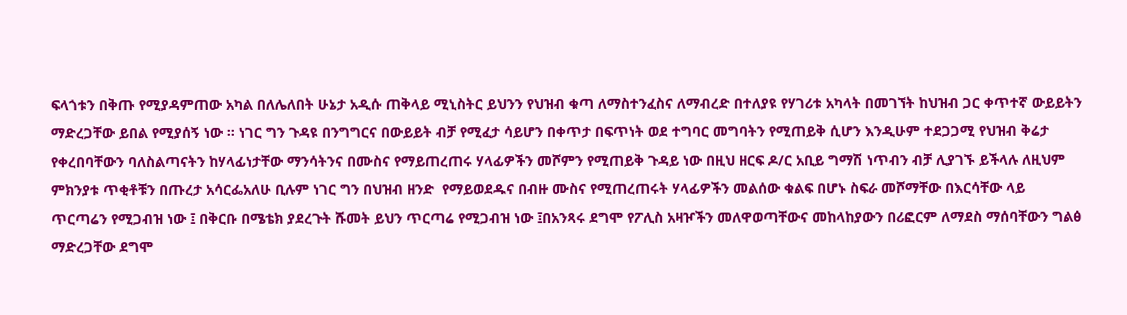ፍላጎቱን በቅጡ የሚያዳምጠው አካል በለሌለበት ሁኔታ አዲሱ ጠቅላይ ሚኒስትር ይህንን የህዝብ ቁጣ ለማስተንፈስና ለማብረድ በተለያዩ የሃገሪቱ አካላት በመገኘት ከህዝብ ጋር ቀጥተኛ ውይይትን ማድረጋቸው ይበል የሚያሰኝ ነው ፡፡ ነገር ግን ጉዳዩ በንግግርና በውይይት ብቻ የሚፈታ ሳይሆን በቀጥታ በፍጥነት ወደ ተግባር መግባትን የሚጠይቅ ሲሆን እንዲሁም ተደጋጋሚ የህዝብ ቅሬታ የቀረበባቸውን ባለስልጣናትን ከሃላፊነታቸው ማንሳትንና በሙስና የማይጠረጠሩ ሃላፊዎችን መሾምን የሚጠይቅ ጉዳይ ነው በዚህ ዘርፍ ዶ/ር አቢይ ግማሽ ነጥብን ብቻ ሊያገኙ ይችላሉ ለዚህም ምክንያቱ ጥቂቶቹን በጡረታ አሳርፌአለሁ ቢሉም ነገር ግን በህዝብ ዘንድ  የማይወደዱና በብዙ ሙስና የሚጠረጠሩት ሃላፊዎችን መልሰው ቁልፍ በሆኑ ስፍራ መሾማቸው በእርሳቸው ላይ ጥርጣሬን የሚጋብዝ ነው ፤ በቅርቡ በሜቴክ ያደረጉት ሹመት ይህን ጥርጣሬ የሚጋብዝ ነው ፤በአንጻሩ ደግሞ የፖሊስ አዛዦችን መለዋወጣቸውና መከላከያውን በሪፎርም ለማደስ ማሰባቸውን ግልፅ ማድረጋቸው ደግሞ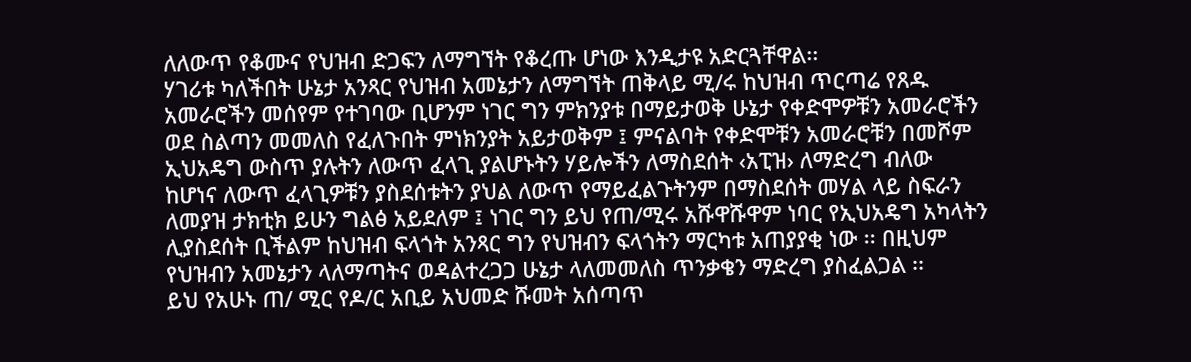ለለውጥ የቆሙና የህዝብ ድጋፍን ለማግኘት የቆረጡ ሆነው እንዲታዩ አድርጓቸዋል፡፡
ሃገሪቱ ካለችበት ሁኔታ አንጻር የህዝብ አመኔታን ለማግኘት ጠቅላይ ሚ/ሩ ከህዝብ ጥርጣሬ የጸዱ አመራሮችን መሰየም የተገባው ቢሆንም ነገር ግን ምክንያቱ በማይታወቅ ሁኔታ የቀድሞዎቹን አመራሮችን ወደ ስልጣን መመለስ የፈለጉበት ምነክንያት አይታወቅም ፤ ምናልባት የቀድሞቹን አመራሮቹን በመሾም ኢህአዴግ ውስጥ ያሉትን ለውጥ ፈላጊ ያልሆኑትን ሃይሎችን ለማስደሰት ‹አፒዝ› ለማድረግ ብለው ከሆነና ለውጥ ፈላጊዎቹን ያስደሰቱትን ያህል ለውጥ የማይፈልጉትንም በማስደሰት መሃል ላይ ስፍራን ለመያዝ ታክቲክ ይሁን ግልፅ አይደለም ፤ ነገር ግን ይህ የጠ/ሚሩ አሹዋሹዋም ነባር የኢህአዴግ አካላትን ሊያስደሰት ቢችልም ከህዝብ ፍላጎት አንጻር ግን የህዝብን ፍላጎትን ማርካቱ አጠያያቂ ነው ፡፡ በዚህም የህዝብን አመኔታን ላለማጣትና ወዳልተረጋጋ ሁኔታ ላለመመለስ ጥንቃቄን ማድረግ ያስፈልጋል ፡፡
ይህ የአሁኑ ጠ/ ሚር የዶ/ር አቢይ አህመድ ሹመት አሰጣጥ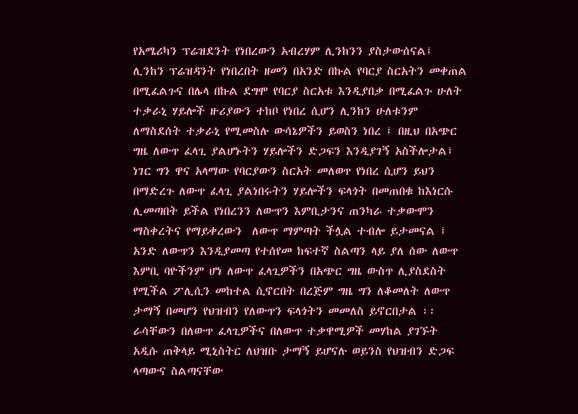የአሜሪካን ፕሬዝደንት የነበረውን አብረሃም ሊንከንን ያስታውሰናል፤ ሊንከን ፕሬዝዳንት የነበረበት ዘመን በአንድ በኩል የባርያ ስርአትን መቀጠል በሚፈልጉና በሌላ በኩል ደግሞ የባርያ ስርአቱ እንዲያበቃ በሚፈልጉ ሁለት ተቃራኒ ሃይሎች ዙሪያውን ተከቦ የነበረ ሲሆን ሊንከን ሁለቱንም ለማስደሰት ተቃራኒ የሚመስሉ ውሳኔዎችን ይወስን ነበረ ፤ በዚህ በአጭር ግዜ ለውጥ ፈላጊ ያልሆኑትን ሃይሎችን ድጋፍን እንዲያገኝ አስችሎታል፤ ነገር ግን ዋና አላማው የባርያውን ስርአት መለወጥ የነበረ ሲሆን ይህን በማድረጉ ለውጥ ፈላጊ ያልነበሩትን ሃይሎችን ፍላጎት በመጠበቁ ከእነርሱ ሊመጣበት ይችል የነበረንን ለውጥን እምቢታንና ጠንካራ ተቃውሞን ማስቀረትና የማይቀረውን  ለውጥ ማምጣት ችሏል ተብሎ ይታመናል ፤ አንድ ለውጥን እንዲያመጣ የተሰየመ ከፍተኛ ስልጣን ላይ ያለ ሰው ለውጥ እምቢ ባዮችንም ሆነ ለውጥ ፈላጊዎችን በአጭር ግዜ ውስጥ ሊያስደስት የሚችል ፖሊሲን መከተል ሲኖርበት በረጅም ግዜ ግን ለቆመለት ለውጥ ታማኝ በመሆን የህዝብን የለውጥን ፍላጎትን መመለስ ይኖርበታል ፡፡
ራሳቸውን በለውጥ ፈላጊዎችና በለውጥ ተቃዋሚዎች መሃከል ያገኙት አዲሱ ጠቅላይ ሚኒስትር ለህዝቡ ታማኝ ይሆናሉ ወይንስ የህዝብን ድጋፍ ላጣውና ስልጣናቸው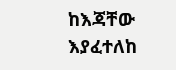ከእጃቸው እያፈተለከ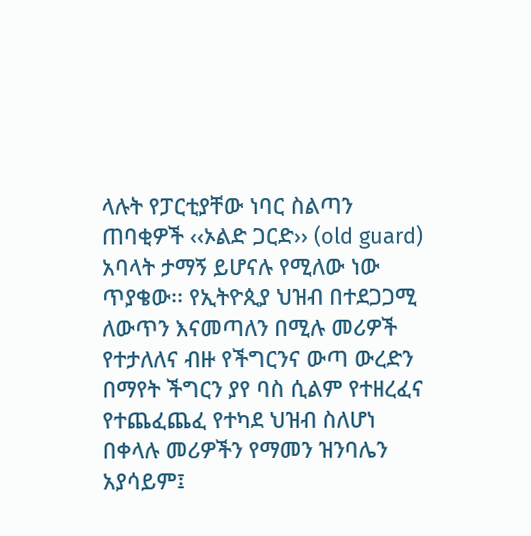ላሉት የፓርቲያቸው ነባር ስልጣን ጠባቂዎች ‹‹ኦልድ ጋርድ›› (old guard) አባላት ታማኝ ይሆናሉ የሚለው ነው ጥያቄው፡፡ የኢትዮጲያ ህዝብ በተደጋጋሚ ለውጥን እናመጣለን በሚሉ መሪዎች የተታለለና ብዙ የችግርንና ውጣ ውረድን በማየት ችግርን ያየ ባስ ሲልም የተዘረፈና የተጨፈጨፈ የተካደ ህዝብ ስለሆነ በቀላሉ መሪዎችን የማመን ዝንባሌን አያሳይም፤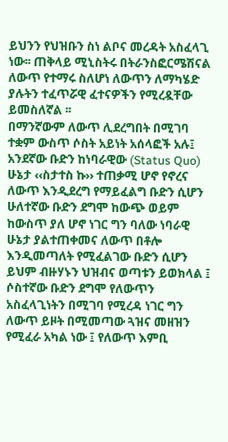ይህንን የህዝቡን ስነ ልቦና መረዳት አስፈላጊ ነው፡፡ ጠቅላይ ሚኒስትሩ በትራንስፎርሜሽናል ለውጥ የተማሩ ስለሆነ ለውጥን ለማካሄድ ያሉትን ተፈጥሯዊ ፈተናዎችን የሚረዷቸው ይመስለኛል ፡፡
በማንኛውም ለውጥ ሊደረግበት በሚገባ ተቋም ውስጥ ሶስት አይነት አሰላፎች አሉ፤ አንደኛው ቡድን ከነባራዊው (Status Quo) ሁኔታ ‹‹ስታተስ ኩ›› ተጠቃሚ ሆኖ የኖረና ለውጥ እንዲደረግ የማይፈልግ ቡድን ሲሆን ሁለተኛው ቡድን ደግሞ ከውጭ ወይም ከውስጥ ያለ ሆኖ ነገር ግን ባለው ነባራዊ ሁኔታ ያልተጠቀመና ለውጥ በቶሎ እንዲመጣለት የሚፈልገው ቡድን ሲሆን ይህም ብዙሃኑን ህዝብና ወጣቱን ይወክላል ፤ ሶስተኛው ቡድን ደግሞ የለውጥን አስፈላጊነትን በሚገባ የሚረዳ ነገር ግን ለውጥ ይዞት በሚመጣው ጓዝና መዘዝን የሚፈራ አካል ነው ፤ የለውጥ እምቢ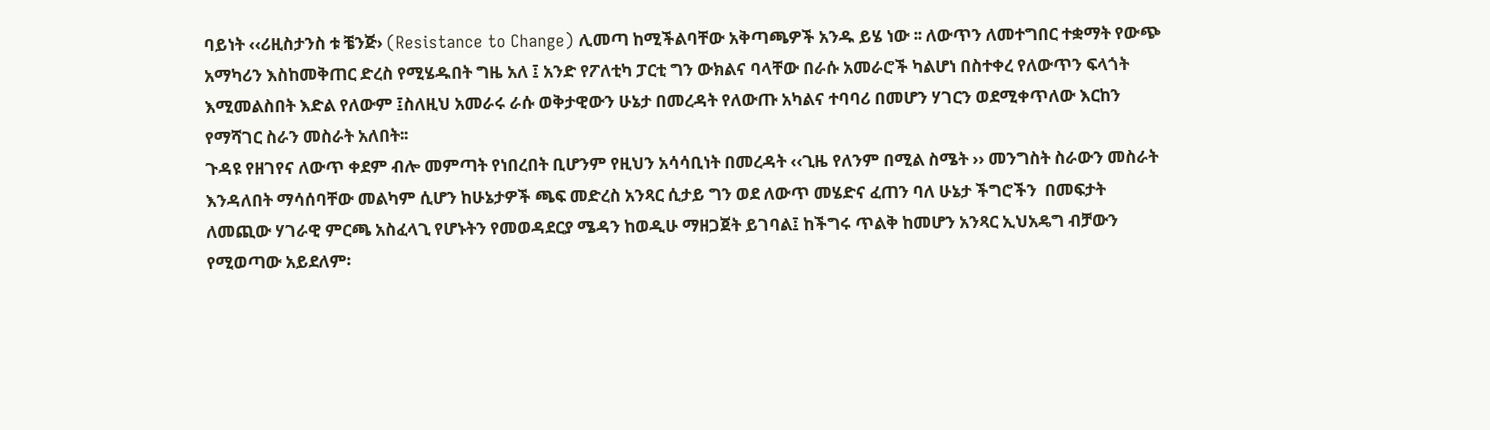ባይነት ‹‹ሪዚስታንስ ቱ ቼንጅ› (Resistance to Change) ሊመጣ ከሚችልባቸው አቅጣጫዎች አንዱ ይሄ ነው ፡፡ ለውጥን ለመተግበር ተቋማት የውጭ አማካሪን እስከመቅጠር ድረስ የሚሄዱበት ግዜ አለ ፤ አንድ የፖለቲካ ፓርቲ ግን ውክልና ባላቸው በራሱ አመራሮች ካልሆነ በስተቀረ የለውጥን ፍላጎት እሚመልስበት እድል የለውም ፤ስለዚህ አመራሩ ራሱ ወቅታዊውን ሁኔታ በመረዳት የለውጡ አካልና ተባባሪ በመሆን ሃገርን ወደሚቀጥለው እርከን የማሻገር ስራን መስራት አለበት፡፡
ጉዳዩ የዘገየና ለውጥ ቀደም ብሎ መምጣት የነበረበት ቢሆንም የዚህን አሳሳቢነት በመረዳት ‹‹ጊዜ የለንም በሚል ስሜት ›› መንግስት ስራውን መስራት እንዳለበት ማሳሰባቸው መልካም ሲሆን ከሁኔታዎች ጫፍ መድረስ አንጻር ሲታይ ግን ወደ ለውጥ መሄድና ፈጠን ባለ ሁኔታ ችግሮችን  በመፍታት ለመጪው ሃገራዊ ምርጫ አስፈላጊ የሆኑትን የመወዳደርያ ሜዳን ከወዲሁ ማዘጋጀት ይገባል፤ ከችግሩ ጥልቅ ከመሆን አንጻር ኢህአዴግ ብቻውን የሚወጣው አይደለም፡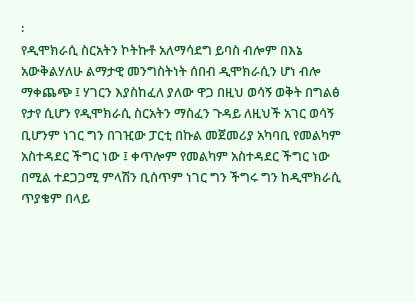፡
የዲሞክራሲ ስርአትን ኮትኩቶ አለማሳደግ ይባስ ብሎም በእኔ አውቅልሃለሁ ልማታዊ መንግስትነት ሰበብ ዲሞክራሲን ሆነ ብሎ ማቀጨጭ ፤ ሃገርን እያስከፈለ ያለው ዋጋ በዚህ ወሳኝ ወቅት በግልፅ የታየ ሲሆን የዲሞክራሲ ስርአትን ማስፈን ጉዳይ ለዚህች አገር ወሳኝ ቢሆንም ነገር ግን በገዢው ፓርቲ በኩል መጀመሪያ አካባቢ የመልካም አስተዳደር ችግር ነው ፤ ቀጥሎም የመልካም አስተዳደር ችግር ነው በሚል ተደጋጋሚ ምላሽን ቢሰጥም ነገር ግን ችግሩ ግን ከዲሞክራሲ ጥያቄም በላይ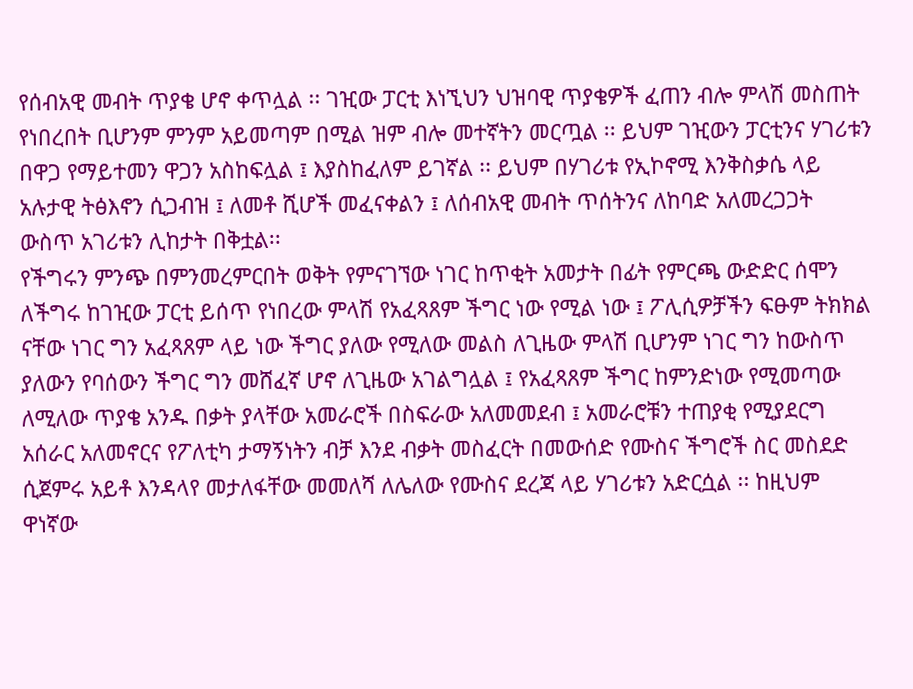የሰብአዊ መብት ጥያቄ ሆኖ ቀጥሏል ፡፡ ገዢው ፓርቲ እነኚህን ህዝባዊ ጥያቄዎች ፈጠን ብሎ ምላሽ መስጠት የነበረበት ቢሆንም ምንም አይመጣም በሚል ዝም ብሎ መተኛትን መርጧል ፡፡ ይህም ገዢውን ፓርቲንና ሃገሪቱን በዋጋ የማይተመን ዋጋን አስከፍሏል ፤ እያስከፈለም ይገኛል ፡፡ ይህም በሃገሪቱ የኢኮኖሚ እንቅስቃሴ ላይ አሉታዊ ትፅእኖን ሲጋብዝ ፤ ለመቶ ሺሆች መፈናቀልን ፤ ለሰብአዊ መብት ጥሰትንና ለከባድ አለመረጋጋት ውስጥ አገሪቱን ሊከታት በቅቷል፡፡
የችግሩን ምንጭ በምንመረምርበት ወቅት የምናገኘው ነገር ከጥቂት አመታት በፊት የምርጫ ውድድር ሰሞን ለችግሩ ከገዢው ፓርቲ ይሰጥ የነበረው ምላሽ የአፈጻጸም ችግር ነው የሚል ነው ፤ ፖሊሲዎቻችን ፍፁም ትክክል ናቸው ነገር ግን አፈጻጸም ላይ ነው ችግር ያለው የሚለው መልስ ለጊዜው ምላሽ ቢሆንም ነገር ግን ከውስጥ ያለውን የባሰውን ችግር ግን መሸፈኛ ሆኖ ለጊዜው አገልግሏል ፤ የአፈጻጸም ችግር ከምንድነው የሚመጣው ለሚለው ጥያቄ አንዱ በቃት ያላቸው አመራሮች በስፍራው አለመመደብ ፤ አመራሮቹን ተጠያቂ የሚያደርግ አሰራር አለመኖርና የፖለቲካ ታማኝነትን ብቻ እንደ ብቃት መስፈርት በመውሰድ የሙስና ችግሮች ስር መስደድ ሲጀምሩ አይቶ እንዳላየ መታለፋቸው መመለሻ ለሌለው የሙስና ደረጃ ላይ ሃገሪቱን አድርሷል ፡፡ ከዚህም ዋነኛው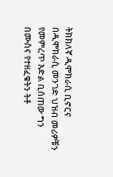ትክክለኛ ዲሞክራሲ ቢኖርና በዲሞክራሲ መንገድ ህዝብ መሪዎቹን የመምረጥ እድል ቢሰጠው ግን በሙስና የተዘፈቁትን ትቶ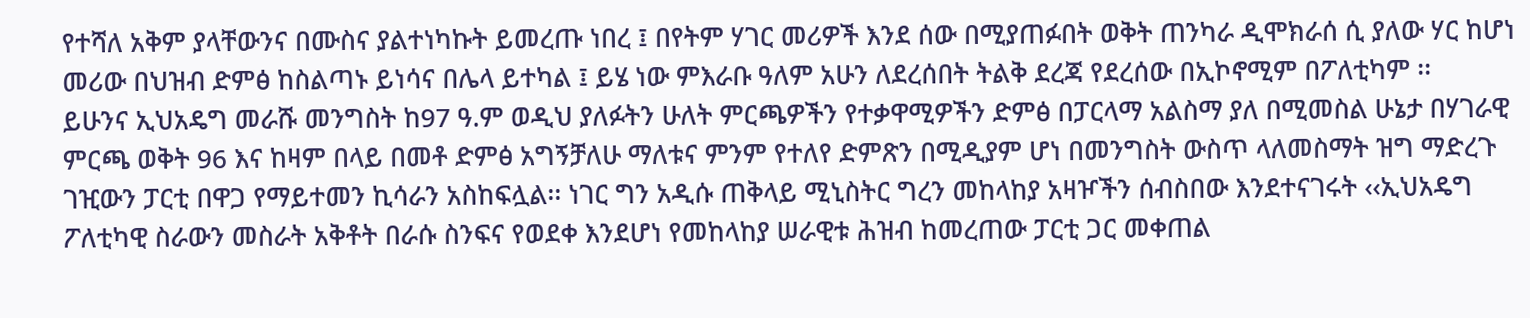የተሻለ አቅም ያላቸውንና በሙስና ያልተነካኩት ይመረጡ ነበረ ፤ በየትም ሃገር መሪዎች እንደ ሰው በሚያጠፉበት ወቅት ጠንካራ ዲሞክራሰ ሲ ያለው ሃር ከሆነ መሪው በህዝብ ድምፅ ከስልጣኑ ይነሳና በሌላ ይተካል ፤ ይሄ ነው ምእራቡ ዓለም አሁን ለደረሰበት ትልቅ ደረጃ የደረሰው በኢኮኖሚም በፖለቲካም ፡፡
ይሁንና ኢህአዴግ መራሹ መንግስት ከ97 ዓ.ም ወዲህ ያለፉትን ሁለት ምርጫዎችን የተቃዋሚዎችን ድምፅ በፓርላማ አልስማ ያለ በሚመስል ሁኔታ በሃገራዊ ምርጫ ወቅት 96 እና ከዛም በላይ በመቶ ድምፅ አግኝቻለሁ ማለቱና ምንም የተለየ ድምጽን በሚዲያም ሆነ በመንግስት ውስጥ ላለመስማት ዝግ ማድረጉ ገዢውን ፓርቲ በዋጋ የማይተመን ኪሳራን አስከፍሏል፡፡ ነገር ግን አዲሱ ጠቅላይ ሚኒስትር ግረን መከላከያ አዛዦችን ሰብስበው እንደተናገሩት ‹‹ኢህአዴግ ፖለቲካዊ ስራውን መስራት አቅቶት በራሱ ስንፍና የወደቀ እንደሆነ የመከላከያ ሠራዊቱ ሕዝብ ከመረጠው ፓርቲ ጋር መቀጠል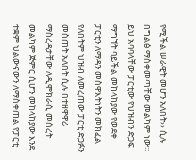የሚችል ሠራዊት መሆን አለበት›› ሲሉ በግልፅ ማስቀመጣቸው መልካም ነው፡፡ይህ አባባላቸው ፓርቲው የህዝብን ድጋፍ ማግኘት ባይችል መከላከያው የወደቀ ፓርቲን ለማዳን መስዋእትነትን መክፈል የለበትም ህዝብ ለመረጠው ፓርቲ ድጋፉን መስጠት አለበት ሲሉ በተዘዋዋሪ ማስረዳታቸው ለዲሞክራሲ መሰረት መልካም ጅምር ሲሆን መከላከያው እንደ ተቋም ህልውናውን ለማስቀጠል የፓርቲ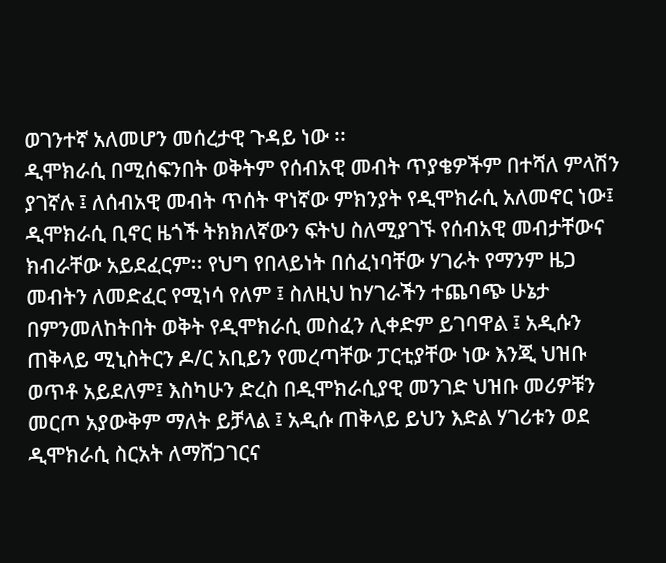ወገንተኛ አለመሆን መሰረታዊ ጉዳይ ነው ፡፡
ዲሞክራሲ በሚሰፍንበት ወቅትም የሰብአዊ መብት ጥያቄዎችም በተሻለ ምላሽን ያገኛሉ ፤ ለሰብአዊ መብት ጥሰት ዋነኛው ምክንያት የዲሞክራሲ አለመኖር ነው፤ ዲሞክራሲ ቢኖር ዜጎች ትክክለኛውን ፍትህ ስለሚያገኙ የሰብአዊ መብታቸውና ክብራቸው አይደፈርም፡፡ የህግ የበላይነት በሰፈነባቸው ሃገራት የማንም ዜጋ መብትን ለመድፈር የሚነሳ የለም ፤ ስለዚህ ከሃገራችን ተጨባጭ ሁኔታ በምንመለከትበት ወቅት የዲሞክራሲ መስፈን ሊቀድም ይገባዋል ፤ አዲሱን ጠቅላይ ሚኒስትርን ዶ/ር አቢይን የመረጣቸው ፓርቲያቸው ነው እንጂ ህዝቡ ወጥቶ አይደለም፤ እስካሁን ድረስ በዲሞክራሲያዊ መንገድ ህዝቡ መሪዎቹን መርጦ አያውቅም ማለት ይቻላል ፤ አዲሱ ጠቅላይ ይህን እድል ሃገሪቱን ወደ ዲሞክራሲ ስርአት ለማሸጋገርና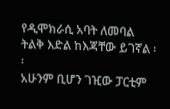የዲሞክራሲ አባት ለመባል ትልቅ እድል ከእጃቸው ይገኛል ፡፡
አሁንም ቢሆን ገዢው ፓርቲም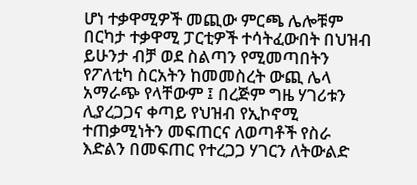ሆነ ተቃዋሚዎች መጪው ምርጫ ሌሎቹም በርካታ ተቃዋሚ ፓርቲዎች ተሳትፈውበት በህዝብ ይሁንታ ብቻ ወደ ስልጣን የሚመጣበትን የፖለቲካ ስርአትን ከመመስረት ውጪ ሌላ አማራጭ የላቸውም ፤ በረጅም ግዜ ሃገሪቱን ሊያረጋጋና ቀጣይ የህዝብ የኢኮኖሚ ተጠቃሚነትን መፍጠርና ለወጣቶች የስራ እድልን በመፍጠር የተረጋጋ ሃገርን ለትውልድ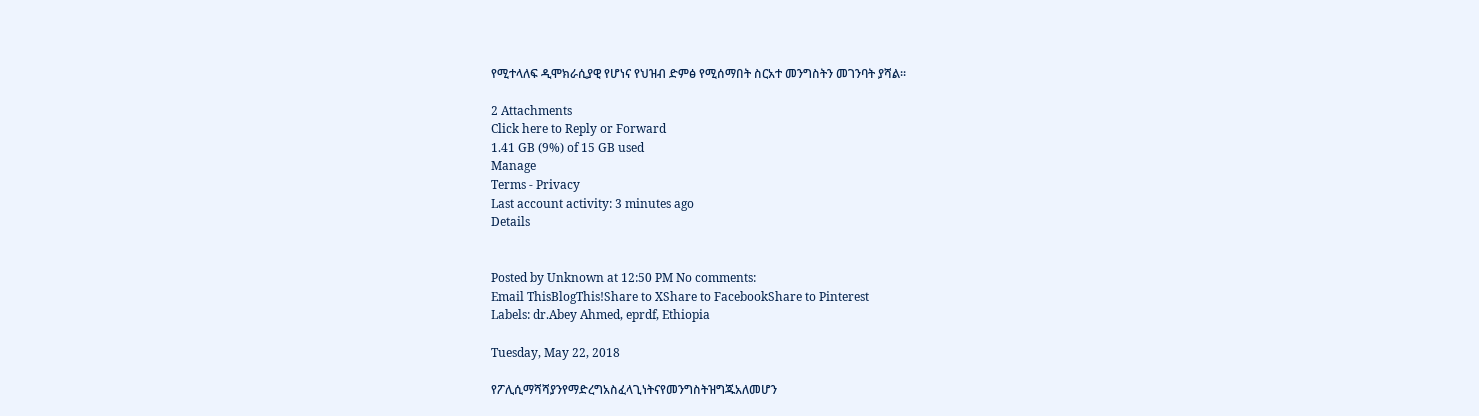የሚተላለፍ ዲሞክራሲያዊ የሆነና የህዝብ ድምፅ የሚሰማበት ስርአተ መንግስትን መገንባት ያሻል፡፡

2 Attachments
Click here to Reply or Forward
1.41 GB (9%) of 15 GB used
Manage
Terms - Privacy
Last account activity: 3 minutes ago
Details


Posted by Unknown at 12:50 PM No comments:
Email ThisBlogThis!Share to XShare to FacebookShare to Pinterest
Labels: dr.Abey Ahmed, eprdf, Ethiopia

Tuesday, May 22, 2018

የፖሊሲማሻሻያንየማድረግአስፈላጊነትናየመንግስትዝግጁአለመሆን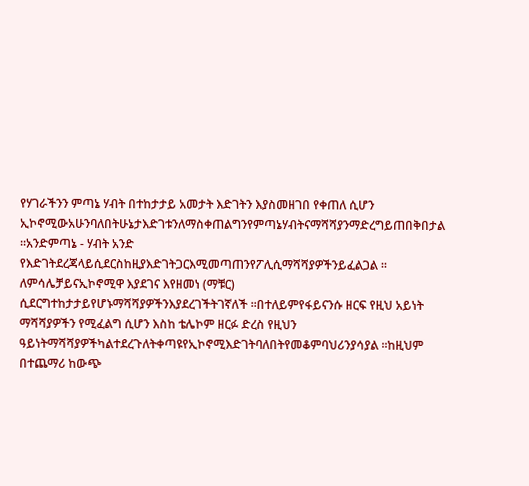የሃገራችንን ምጣኔ ሃብት በተከታታይ አመታት እድገትን እያስመዘገበ የቀጠለ ሲሆን ኢኮኖሚውአሁንባለበትሁኔታእድገቱንለማስቀጠልግንየምጣኔሃብትናማሻሻያንማድረግይጠበቅበታል ፡፡አንድምጣኔ - ሃብት አንድ የእድገትደረጃላይሲደርስከዚያእድገትጋርእሚመጣጠንየፖሊሲማሻሻያዎችንይፈልጋል ፡፡ ለምሳሌቻይናኢኮኖሚዋ እያደገና እየዘመነ (ማቹር) ሲደርግተከታታይየሆኑማሻሻያዎችንእያደረገችትገኛለች ፡፡በተለይምየፋይናንሱ ዘርፍ የዚህ አይነት ማሻሻያዎችን የሚፈልግ ሲሆን እስከ ቴሌኮም ዘርፉ ድረስ የዚህን ዓይነትማሻሻያዎችካልተደረጉለትቀጣዩየኢኮኖሚእድገትባለበትየመቆምባህሪንያሳያል ፡፡ከዚህም በተጨማሪ ከውጭ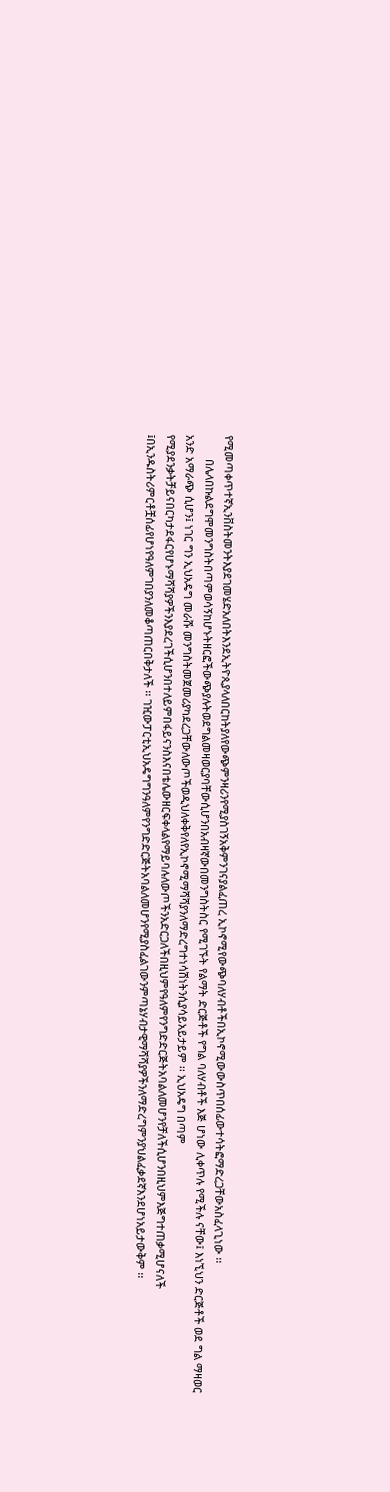የሚመጣቀጥተኛኢንቨስትመንትእያደገመሄድአለበትእንደኢትዮጲያላለበርከትያለየውጭምንዛሪንየሚያስገኝአቅምንገናያልፈጠረ ኢኮኖሚየውጭባለሃብቶችበኢኮኖሚውውስጥበሰፊውተሳትፎማድረጋቸውአስፈላጊነው ፡፡
        በሌላበኩልደግሞመንግስትበጣምወሳኝከሆኑትዘርፎችውጭያሉትወደግልመዛወርያባቸውሲሆንበአብዛኛውበመንግስትስር የሚገኙት የልማት ድርጅቶች የግል ባለሃብቶች እጅ ሆነው ሊቀጥሉ የሚችሉ ናቸው፤ እነኚህን ድርጅቶች ወደ ግል ማዛወር አንድ አማራጭ ሲሆን፤ ነገር ግን ኢህአዴግ መራሹ መንግስትመጀመሪያካደረጋቸውለውጦችወዲህለቀቅየለየኢኮኖሚማሻሻያንለማድረግተነሳሽነትንሲያሳይአይታይም ፡፡ ኢህአዴግ በጣም የሚያደንቃትቻይናበርካታደፋርየሆኑማሻሻያዎችንእያደረገችሲሆንበተለይምበፋይናንስእናበቴሌውዘርፍቀላልየማይባሉለውጦችንአድርጋለችበዚህምየዓለምየንግድድርጅትአባልለመሆንየቻለችሲሆንበዚህምእጅግተጠቃሚሆናለች ፤በኢንዱስትሪምርቶቿሰፊየሆነየዓለምገበያንለመቆጣጠርበቅታለች ፡፡ ገዢውፓርቲኢህአዴግግንዓለምየንግድድርጅትአባልለመሆንየሚያስፈልገውንምጣኔሃብታዊማሻሻያዎችንለማድረግምንያህልፈቃደኛእንደሆነአይታውቅም ፡፡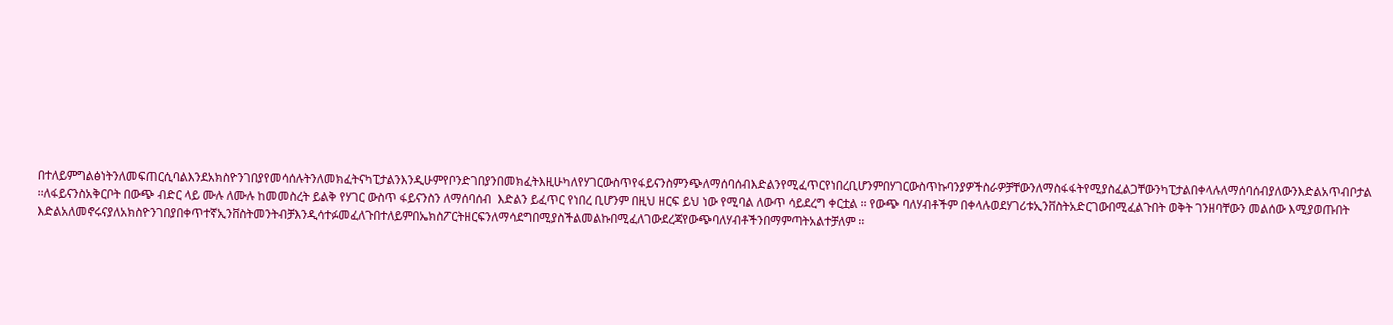በተለይምግልፅነትንለመፍጠርሲባልእንደአክስዮንገበያየመሳሰሉትንለመክፈትናካፒታልንእንዲሁምየቦንድገበያንበመክፈትእዚሁካለየሃገርውስጥየፋይናንስምንጭለማሰባሰብእድልንየሚፈጥርየነበረቢሆንምበሃገርውስጥኩባንያዎችስራዎቻቸውንለማስፋፋትየሚያስፈልጋቸውንካፒታልበቀላሉለማሰባሰብያለውንእድልአጥብቦታል ፡፡ለፋይናንስአቅርቦት በውጭ ብድር ላይ ሙሉ ለሙሉ ከመመስረት ይልቅ የሃገር ውስጥ ፋይናንስን ለማሰባሰብ  እድልን ይፈጥር የነበረ ቢሆንም በዚህ ዘርፍ ይህ ነው የሚባል ለውጥ ሳይደረግ ቀርቷል ፡፡ የውጭ ባለሃብቶችም በቀላሉወደሃገሪቱኢንቨስትአድርገውበሚፈልጉበት ወቅት ገንዘባቸውን መልሰው እሚያወጡበት እድልአለመኖሩናያለአክስዮንገበያበቀጥተኛኢንቨስትመንትብቻእንዲሳተፉመፈለጉበተለይምበኤክስፖርትዘርፍንለማሳደግበሚያስችልመልኩበሚፈለገውደረጃየውጭባለሃብቶችንበማምጣትአልተቻለም ፡፡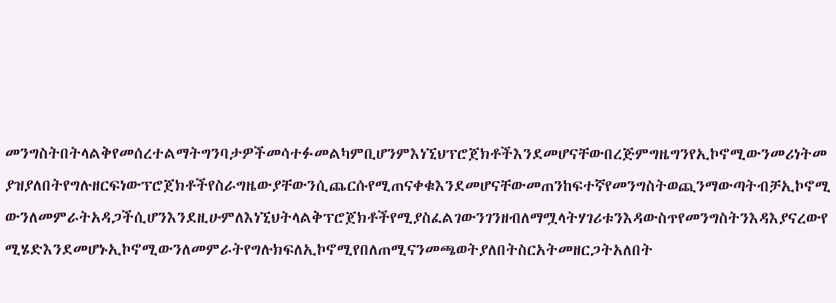መንግስትበትላልቅየመሰረተልማትግንባታዎችመሳተፉመልካምቢሆንምእነኚህፕሮጀክቶችእንደመሆናቸውበረጅምግዜግንየኢኮኖሚውንመሪነትመያዝያለበትየግሉዘርፍነውፕሮጀክቶችየስራግዜውያቸውንሲጨርሱየሚጠናቀቁእንደመሆናቸውመጠንከፍተኛየመንግስትወጪንማውጣትብቻኢኮኖሚውንለመምራትአዳጋችሲሆንእንደዚሁምለእነኚህትላልቅፕሮጀክቶችየሚያስፈልገውንገንዘብለማሟላትሃገሪቱንእዳውስጥየመንግስትንእዳእያናረውየሚሄድእንደመሆኑኢኮኖሚውንለመምራትየግሉክፍለኢኮኖሚየበለጠሚናንመጫወትያለበትስርአትመዘርጋትአለበት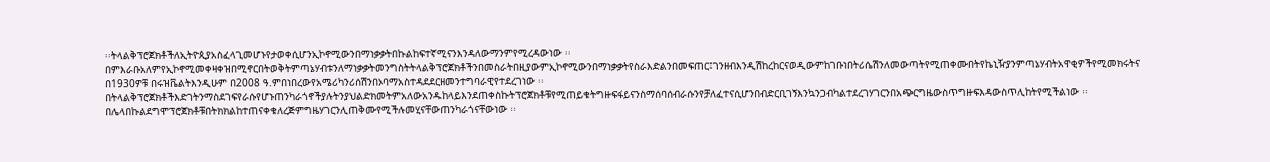፡፡ትላልቅፕሮጀክቶችለኢትዮጲያአስፈላጊመሆኑየታወቀሲሆንኢኮኖሚውንበማነቃቃትበኩልከፍተኛሚናንእንዳለውማንምየሚረዳውነው ፡፡
በምእራቡአለምየኢኮኖሚመቀዛቀዝበሚኖርበትወቅትምጣኔሃብቱንለማነቃቃትመንግስትትላልቅፕሮጀክቶችንበመስራትበዚያውምኢኮኖሚውንበማነቃቃትየስራእድልንበመፍጠር፤ገንዘብእንዲሽከረከርናወዲውምከገቡነበትሪሴሽንለመውጣትየሚጠቀሙበትየኬኒዥያንምጣኔሃብትአዋቂዎችየሚመክሩትና በ1930ዎቹ በሩዝቬልትእንዲሁም በ2008 ዓ.ምበነበረውየአሜሪካንሪሰሽንበኦባማአስተዳደደርዘመንተግባራዊየተደረገነው ፡፡በትላልቅፕሮጀክቶችእድገትንማስደገፍየራሱየሆኑጠንካራጎኖችያሉትንያህልድክመትምአለውአንዱከላይእንደጠቀስኩትፕሮጀክቶቹየሚጠይቁትግዙፍፋይናንስማሰባሰብራሱንየቻለፈተናሲሆንበብድርቢገኝእንኳንጋብካልተደረገሃገርንበአጭርግዜውስጥግዙፍእዳውስጥሊከትየሚችልነው ፡፡በሌላበኩልደግሞፕሮጀክቶቹበትክክልከተጠናቀቁለረጅምግዜሃገርንሊጠቅሙየሚችሉመሂናቸውጠንካራጎናቸውነው ፡፡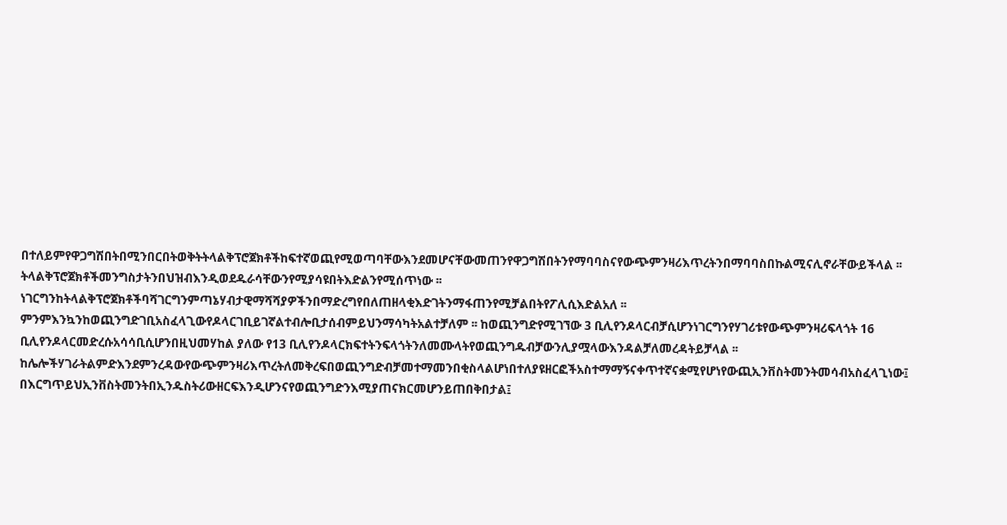በተለይምየዋጋግሽበትበሚንበርበትወቅትትላልቅፕሮጀክቶችከፍተኛወጪየሚወጣባቸውእንደመሆናቸውመጠንየዋጋግሽበትንየማባባስናየውጭምንዛሪእጥረትንበማባባስበኩልሚናሊኖራቸውይችላል ፡፡ትላልቅፕሮጀክቶችመንግስታትንበህዝብእንዲወደዱራሳቸውንየሚያሳዩበትእድልንየሚሰጥነው ፡፡ ነገርግንከትላልቅፕሮጀክቶችባሻገርግንምጣኔሃብታዊማሻሻያዎችንበማድረግየበለጠዘላቂእድገትንማፋጠንየሚቻልበትየፖሊሲእድልአለ ፡፡
ምንምእንኳንከወጪንግድገቢአስፈላጊውየዶላርገቢይገኛልተብሎቢታሰብምይህንማሳካትአልተቻለም ፡፡ ከወጪንግድየሚገኘው 3 ቢሊየንዶላርብቻሲሆንነገርግንየሃገሪቱየውጭምንዛሪፍላጎት 16 ቢሊየንዶላርመድረሱአሳሳቢሲሆንበዚህመሃከል ያለው የ13 ቢሊየንዶላርክፍተትንፍላጎትንለመሙላትየወጪንግዱብቻውንሊያሟላውእንዳልቻለመረዳትይቻላል ፡፡ከሌሎችሃገራትልምድእንደምንረዳውየውጭምንዛሪእጥረትለመቅረፍበወጪንግድብቻመተማመንበቂስላልሆነበተለያዩዘርፎችአስተማማኝናቀጥተኛናቋሚየሆነየውጪኢንቨስትመንትመሳብአስፈላጊነው፤ በእርግጥይህኢንቨስትመንትበኢንዱስትሪውዘርፍእንዲሆንናየወጪንግድንእሚያጠናክርመሆንይጠበቅበታል፤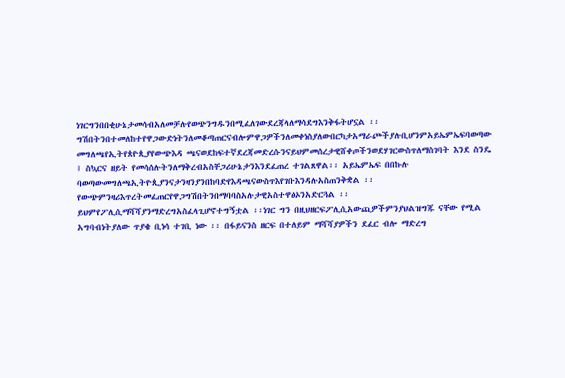ነገርግንበበቂሁኔታመሳብአለመቻሉየወጭንግዱንበሚፈለገውደረጃላለማሳደግእንቅፋትሆኗል ፡፡
ግሽበትንበተመለከተየዋጋውድነትንለመቆጣጠርናብሎምዋጋዎችንለመቀነስያለውበርካታአማራጮችያሉቢሆንምአይኤምኤፍባወጣው መግለጫየኢትየጰዮጲያየውጭእዳ ጫናወደከፍተኛደረጃመድረሱንናይህምመሰረታዊሸቀጦችንወደሃገርውስጥለማስገባት እንደ ስንዴ ፤ ስኳርና ዘይት የመሳሰሉትንለማቅረብአስቸጋሪሁኔታንእንደፈጠረ ተገልጸዋል፡፡ አይኤምኤፍ በበኩሉ ባወጣውመግለጫኢትዮጲያንናታንዛንያንበከባድየእዳጫናውስጥእየገቡእንዳሉአስጠንቅቋል ፡፡
የውጭምንዛሪእጥረትመፈጠርየዋጋግሽበትንበማባባስአሉታዊአስተዋፅኦንአድርጓል ፡፡ይህምየፖሊሲማሻሻያንማድረግአስፈላጊሆኖተግኝቷል ፡፡ነገር ግን በዚህዘርፍፖሊሲአውጪዎችምንያህልዝግጁ ናቸው የሚል አግባብነትያለው ጥያቄ ቢነሳ ተገቢ ነው ፡፡ በፋይናንስ ዘርፍ በተለይም ማሻሻያዎችን ደፈር ብሎ ማድረግ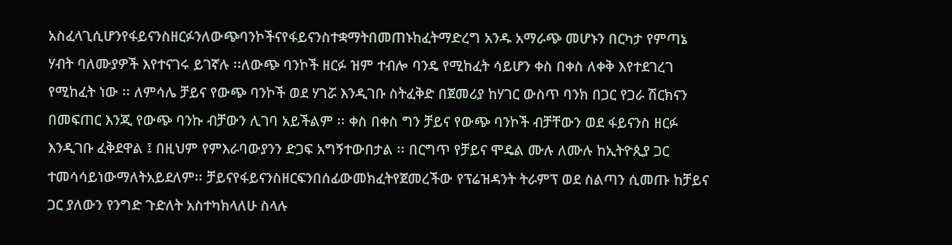አስፈላጊሲሆንየፋይናንስዘርፉንለውጭባንኮችናየፋይናንስተቋማትበመጠኑከፈትማድረግ አንዱ አማራጭ መሆኑን በርካታ የምጣኔ ሃብት ባለሙያዎች እየተናገሩ ይገኛሉ ፡፡ለውጭ ባንኮች ዘርፉ ዝም ተብሎ ባንዴ የሚከፈት ሳይሆን ቀስ በቀስ ለቀቅ እየተደገረገ የሚከፈት ነው ፡፡ ለምሳሌ ቻይና የውጭ ባንኮች ወደ ሃገሯ እንዲገቡ ስትፈቅድ በጀመሪያ ከሃገር ውስጥ ባንክ በጋር የጋራ ሽርክናን በመፍጠር እንጂ የውጭ ባንኩ ብቻውን ሊገባ አይችልም ፡፡ ቀስ በቀስ ግን ቻይና የውጭ ባንኮች ብቻቸውን ወደ ፋይናንስ ዘርፉ እንዲገቡ ፈቅደዋል ፤ በዚህም የምእራባውያንን ድጋፍ አግኝተውበታል ፡፡ በርግጥ የቻይና ሞዴል ሙሉ ለሙሉ ከኢትዮጲያ ጋር ተመሳሳይነውማለትአይደለም፡፡ ቻይናየፋይናንስዘርፍንበሰፊውመክፈትየጀመረችው የፕሬዝዳንት ትራምፕ ወደ ስልጣን ሲመጡ ከቻይና ጋር ያለውን የንግድ ጉድለት አስተካክላለሁ ስላሉ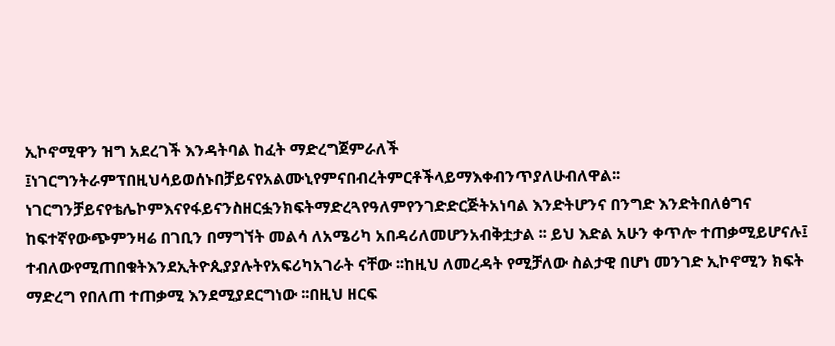ኢኮኖሚዋን ዝግ አደረገች እንዳትባል ከፈት ማድረግጀምራለች ፤ነገርግንትራምፕበዚህሳይወሰኑበቻይናየአልሙኒየምናበብረትምርቶችላይማእቀብንጥያለሁብለዋል፡፡ነገርግንቻይናየቴሌኮምእናየፋይናንስዘርፏንክፍትማድረጓየዓለምየንገድድርጅትአነባል እንድትሆንና በንግድ እንድትበለፅግና ከፍተኛየውጭምንዛሬ በገቢን በማግኘት መልሳ ለአሜሪካ አበዳሪለመሆንአብቅቷታል ፡፡ ይህ እድል አሁን ቀጥሎ ተጠቃሚይሆናሉ፤ ተብለውየሚጠበቁትእንደኢትዮጲያያሉትየአፍሪካአገራት ናቸው ፡፡ከዚህ ለመረዳት የሚቻለው ስልታዊ በሆነ መንገድ ኢኮኖሚን ክፍት ማድረግ የበለጠ ተጠቃሚ እንደሚያደርግነው ፡፡በዚህ ዘርፍ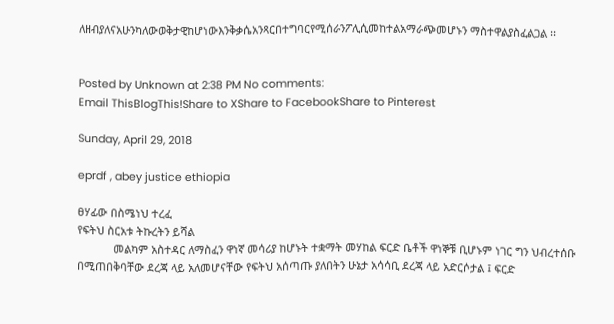ለዘብያለናአሁንካለውወቅታዊከሆነውእንቅቃሴአንጻርበተግባርየሚሰራንፖሊሲመከተልአማራጭመሆኑን ማስተዋልያስፈልጋል ፡፡


Posted by Unknown at 2:38 PM No comments:
Email ThisBlogThis!Share to XShare to FacebookShare to Pinterest

Sunday, April 29, 2018

eprdf , abey justice ethiopia

ፀሃፊው በስሜነህ ተረፈ
የፍትህ ስርአቱ ትኩረትን ይሻል
            መልካም አስተዳር ለማስፈን ዋነኛ መሳሪያ ከሆኑት ተቋማት መሃከል ፍርድ ቤቶች ዋነኞቹ ቢሆኑም ነገር ግን ህብረተሰቡ በሚጠበቅባቸው ደረጃ ላይ አለመሆናቸው የፍትህ አሰጣጡ ያለበትን ሁኔታ አሳሳቢ ደረጃ ላይ አድርሶታል ፤ ፍርድ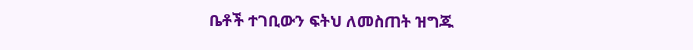ቤቶች ተገቢውን ፍትህ ለመስጠት ዝግጁ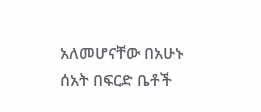አለመሆናቸው በአሁኑ ሰአት በፍርድ ቤቶች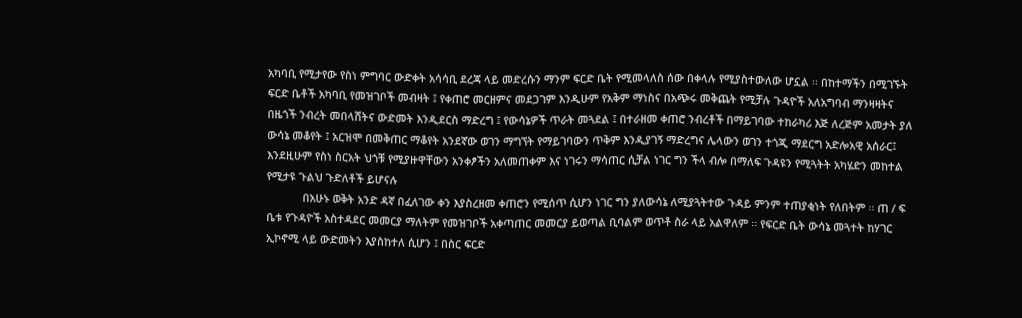አካባቢ የሚታየው የስነ ምግባር ውድቀት አሳሳቢ ደረጃ ላይ መድረሱን ማንም ፍርድ ቤት የሚመላለስ ሰው በቀላሉ የሚያስተውለው ሆኗል ፡፡ በከተማችን በሚገኙት ፍርድ ቤቶች አካባቢ የመዝገቦች መብዛት ፤ የቀጠሮ መርዘምና መደጋገም እንዲሁም የአቅም ማነስና በአጭሩ መቅጨት የሚቻሉ ጉዳዮች አለአግባብ ማንዛዛትና በዜጎች ንብረት መበላሸትና ውድመት እንዲደርስ ማድረግ ፤ የውሳኔዎች ጥራት መጓደል ፤ በተራዘመ ቀጠሮ ንብረቶች በማይገባው ተከራካሪ እጅ ለረጅም አመታት ያለ ውሳኔ መቆየት ፤ አርዝሞ በመቅጠር ማቆየት አንደኛው ወገን ማግኘት የማይገባውን ጥቅም እንዲያገኝ ማድረግና ሌላውን ወገን ተጎጂ ማደርግ አድሎአዊ አሰራር፤ እንደዚሁም የስነ ስርአት ህጎቹ የሚያዙዋቸውን አንቀፆችን አለመጠቀም እና ነገሩን ማሳጠር ሲቻል ነገር ግን ችላ ብሎ በማለፍ ጉዳዩን የሚጓትት አካሄድን መከተል የሚታዩ ጉልህ ጉድለቶች ይሆናሉ
            በአሁኑ ወቅት አንድ ዳኛ በፈለገው ቀን እያስረዘመ ቀጠሮን የሚሰጥ ሲሆን ነገር ግን ያለውሳኔ ለሚያጓትተው ጉዳይ ምንም ተጠያቂነት የለበትም ፡፡ ጠ / ፍ ቤቱ የጉዳዮች አስተዳደር መመርያ ማለትም የመዝገቦች አቀጣጠር መመርያ ይወጣል ቢባልም ወጥቶ ስራ ላይ አልዋለም ፡፡ የፍርድ ቤት ውሳኔ መጓተት ከሃገር ኢኮኖሚ ላይ ውድመትን እያስከተለ ሲሆን ፤ በስር ፍርድ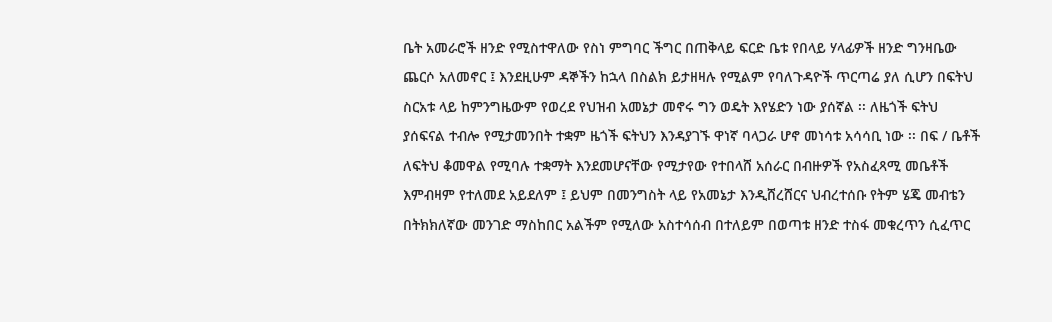ቤት አመራሮች ዘንድ የሚስተዋለው የስነ ምግባር ችግር በጠቅላይ ፍርድ ቤቱ የበላይ ሃላፊዎች ዘንድ ግንዛቤው ጨርሶ አለመኖር ፤ እንደዚሁም ዳኞችን ከኋላ በስልክ ይታዘዛሉ የሚልም የባለጉዳዮች ጥርጣሬ ያለ ሲሆን በፍትህ ስርአቱ ላይ ከምንግዜውም የወረደ የህዝብ አመኔታ መኖሩ ግን ወዴት እየሄድን ነው ያሰኛል ፡፡ ለዜጎች ፍትህ ያሰፍናል ተብሎ የሚታመንበት ተቋም ዜጎች ፍትህን እንዳያገኙ ዋነኛ ባላጋራ ሆኖ መነሳቱ አሳሳቢ ነው ፡፡ በፍ / ቤቶች ለፍትህ ቆመዋል የሚባሉ ተቋማት እንደመሆናቸው የሚታየው የተበላሸ አሰራር በብዙዎች የአስፈጻሚ መቤቶች እምብዛም የተለመደ አይደለም ፤ ይህም በመንግስት ላይ የአመኔታ እንዲሸረሸርና ህብረተሰቡ የትም ሄጄ መብቴን በትክክለኛው መንገድ ማስከበር አልችም የሚለው አስተሳሰብ በተለይም በወጣቱ ዘንድ ተስፋ መቁረጥን ሲፈጥር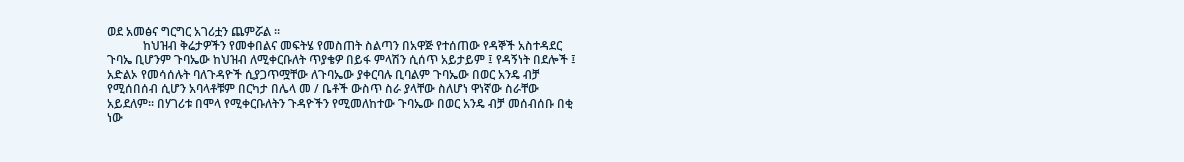ወደ አመፅና ግርግር አገሪቷን ጨምሯል ፡፡
            ከህዝብ ቅሬታዎችን የመቀበልና መፍትሄ የመስጠት ስልጣን በአዋጅ የተሰጠው የዳኞች አስተዳደር ጉባኤ ቢሆንም ጉባኤው ከህዝብ ለሚቀርቡለት ጥያቄዎ በይፋ ምላሽን ሲሰጥ አይታይም ፤ የዳኝነት በደሎች ፤ አድልኦ የመሳሰሉት ባለጉዳዮች ሲያጋጥሟቸው ለጉባኤው ያቀርባሉ ቢባልም ጉባኤው በወር አንዴ ብቻ የሚሰበሰብ ሲሆን አባላቶቹም በርካታ በሌላ መ / ቤቶች ውስጥ ስራ ያላቸው ስለሆነ ዋነኛው ስራቸው አይደለም፡፡ በሃገሪቱ በሞላ የሚቀርቡለትን ጉዳዮችን የሚመለከተው ጉባኤው በወር አንዴ ብቻ መሰብሰቡ በቂ ነው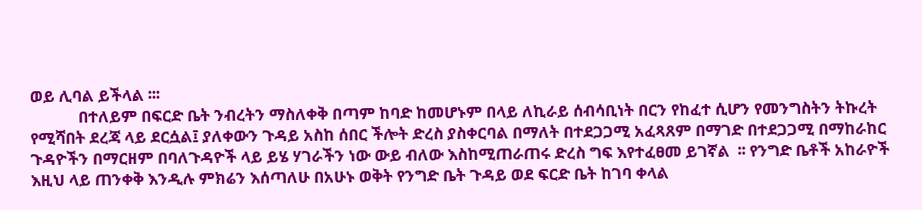ወይ ሊባል ይችላል ፡፡፡
            በተለይም በፍርድ ቤት ንብረትን ማስለቀቅ በጣም ከባድ ከመሆኑም በላይ ለኪራይ ሰብሳቢነት በርን የከፈተ ሲሆን የመንግስትን ትኩረት የሚሻበት ደረጃ ላይ ደርሷል፤ ያለቀውን ጉዳይ አስከ ሰበር ችሎት ድረስ ያስቀርባል በማለት በተደጋጋሚ አፈጻጸም በማገድ በተደጋጋሚ በማከራከር ጉዳዮችን በማርዘም በባለጉዳዮች ላይ ይሄ ሃገራችን ነው ውይ ብለው እስከሚጠራጠሩ ድረስ ግፍ እየተፈፀመ ይገኛል  ፡፡ የንግድ ቤቶች አከራዮች እዚህ ላይ ጠንቀቅ እንዲሉ ምክሬን እሰጣለሁ በአሁኑ ወቅት የንግድ ቤት ጉዳይ ወደ ፍርድ ቤት ከገባ ቀላል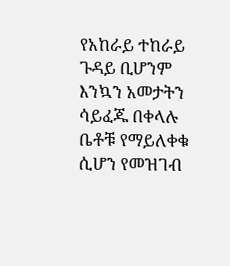የአከራይ ተከራይ ጉዳይ ቢሆንም እንኳን አመታትን ሳይፈጁ በቀላሉ ቤቶቹ የማይለቀቁ ሲሆን የመዝገብ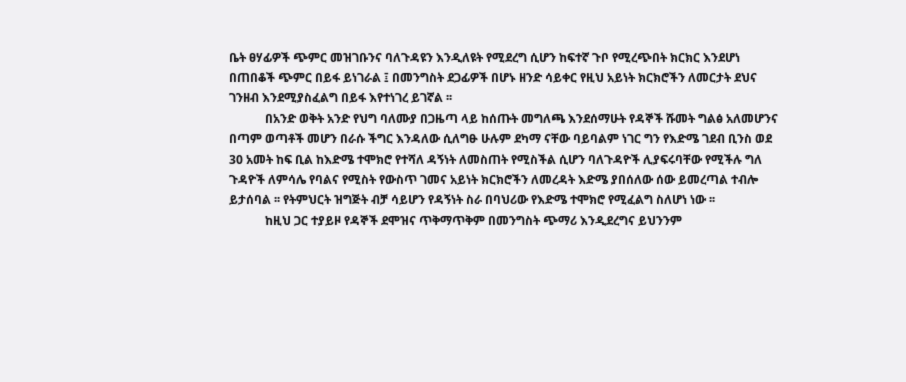ቤት ፀሃፊዎች ጭምር መዝገቡንና ባለጉዳዩን እንዲለዩት የሚደረግ ሲሆን ከፍተኛ ጉቦ የሚረጭበት ክርክር እንደሆነ በጠበቆች ጭምር በይፋ ይነገራል ፤ በመንግስት ደጋፊዎች በሆኑ ዘንድ ሳይቀር የዚህ አይነት ክርክሮችን ለመርታት ደህና ገንዘብ እንደሚያስፈልግ በይፋ እየተነገረ ይገኛል ፡፡
            በአንድ ወቅት አንድ የህግ ባለሙያ በጋዜጣ ላይ ከሰጡት መግለጫ እንደሰማሁት የዳኞች ሹመት ግልፅ አለመሆንና በጣም ወጣቶች መሆን በራሱ ችግር እንዳለው ሲለግፁ ሁሉም ደካማ ናቸው ባይባልም ነገር ግን የእድሜ ገደብ ቢንስ ወደ 30 አመት ከፍ ቢል ከእድሜ ተሞክሮ የተሻለ ዳኝነት ለመስጠት የሚስችል ሲሆን ባለጉዳዮች ሊያፍሩባቸው የሚችሉ ግለ ጉዳዮች ለምሳሌ የባልና የሚስት የውስጥ ገመና አይነት ክርክሮችን ለመረዳት እድሜ ያበሰለው ሰው ይመረጣል ተብሎ ይታሰባል ፡፡ የትምህርት ዝግጅት ብቻ ሳይሆን የዳኝነት ስራ በባህሪው የእድሜ ተሞክሮ የሚፈልግ ስለሆነ ነው ፡፡
            ከዚህ ጋር ተያይዞ የዳኞች ደሞዝና ጥቅማጥቅም በመንግስት ጭማሪ እንዲደረግና ይህንንም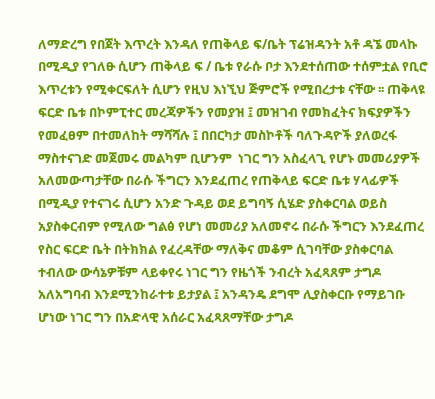ለማድረግ የበጀት እጥረት እንዳለ የጠቅላይ ፍ/ቤት ፕሬዝዳንት አቶ ዳኜ መላኩ በሚዲያ የገለፁ ሲሆን ጠቅላይ ፍ / ቤቱ የራሱ ቦታ እንደተሰጠው ተሰምቷል የቢሮ እጥረቱን የሚቀርፍለት ሲሆን የዚህ እነኚህ ጅምሮች የሚበረታቱ ናቸው ፡፡ ጠቅላዩ ፍርድ ቤቱ በኮምፒተር መረጃዎችን የመያዝ ፤ መዝገብ የመክፈትና ክፍያዎችን የመፈፀም በተመለከት ማሻሻሉ ፤ በበርካታ መስኮቶች ባለጉዳዮች ያለወረፋ ማስተናገድ መጀመሩ መልካም ቢሆንም  ነገር ግን አስፈላጊ የሆኑ መመሪያዎች አለመውጣታቸው በራሱ ችግርን እንደፈጠረ የጠቅላይ ፍርድ ቤቱ ሃላፊዎች በሚዲያ የተናገሩ ሲሆን አንድ ጉዳይ ወደ ይግባኝ ሲሄድ ያስቀርባል ወይስ አያስቀርብም የሚለው ግልፅ የሆነ መመሪያ አለመኖሩ በራሱ ችግርን እንደፈጠረ የስር ፍርድ ቤት በትክክል የፈረዳቸው ማለቅና መቆም ሲገባቸው ያስቀርባል ተብለው ውሳኔዎቹም ላይቀየሩ ነገር ግን የዜጎች ንብረት አፈጻጸም ታግዶ አለአግባብ እንደሚንከራተቱ ይታያል ፤ አንዳንዴ ደግሞ ሊያስቀርቡ የማይገቡ ሆነው ነገር ግን በአድላዊ አሰራር አፈጻጸማቸው ታግዶ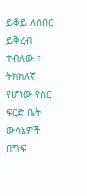ይቆይ ለሰበር ይቅረብ ተብለው ፣ ትክክለኛ የሆነው የስር ፍርድ ቤት ውሳኔዎች በግፍ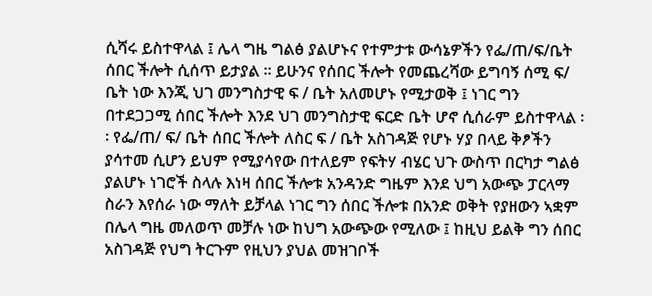ሲሻሩ ይስተዋላል ፤ ሌላ ግዜ ግልፅ ያልሆኑና የተምታቱ ውሳኔዎችን የፌ/ጠ/ፍ/ቤት ሰበር ችሎት ሲሰጥ ይታያል ፡፡ ይሁንና የሰበር ችሎት የመጨረሻው ይግባኝ ሰሚ ፍ/ ቤት ነው እንጂ ህገ መንግስታዊ ፍ / ቤት አለመሆኑ የሚታወቅ ፤ ነገር ግን በተደጋጋሚ ሰበር ችሎት እንደ ህገ መንግስታዊ ፍርድ ቤት ሆኖ ሲሰራም ይስተዋላል ፡፡ የፌ/ጠ/ ፍ/ ቤት ሰበር ችሎት ለስር ፍ / ቤት አስገዳጅ የሆኑ ሃያ በላይ ቅፆችን ያሳተመ ሲሆን ይህም የሚያሳየው በተለይም የፍትሃ ብሄር ህጉ ውስጥ በርካታ ግልፅ ያልሆኑ ነገሮች ስላሉ እነዛ ሰበር ችሎቱ አንዳንድ ግዜም እንደ ህግ አውጭ ፓርላማ ስራን እየሰራ ነው ማለት ይቻላል ነገር ግን ሰበር ችሎቱ በአንድ ወቅት የያዘውን ኣቋም በሌላ ግዜ መለወጥ መቻሉ ነው ከህግ አውጭው የሚለው ፤ ከዚህ ይልቅ ግን ሰበር አስገዳጅ የህግ ትርጉም የዚህን ያህል መዝገቦች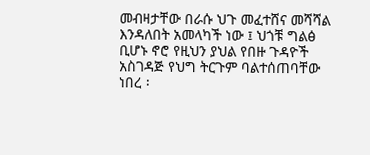መብዛታቸው በራሱ ህጉ መፈተሸና መሻሻል እንዳለበት አመላካች ነው ፤ ህጎቹ ግልፅ ቢሆኑ ኖሮ የዚህን ያህል የበዙ ጉዳዮች አስገዳጅ የህግ ትርጉም ባልተሰጠባቸው ነበረ ፡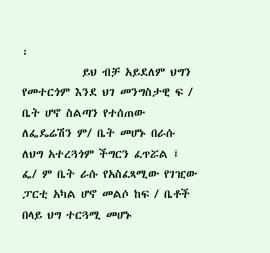፡
            ይህ ብቻ አይደለም ህግን የመተርጎም እንደ ህገ መንግስታዊ ፍ / ቤት ሆኖ ስልጣን የተሰጠው ለፌዴሬሽን ም/ ቤት መሆኑ በራሱ ለህግ አተረጓጎም ችግርን ፈጥሯል ፤ ፌ/ ም ቤት ራሱ የአስፈጻሚው የገዢው ፓርቲ አካል ሆኖ መልሶ ከፍ / ቤቶች በላይ ህግ ተርጓሚ መሆኑ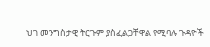ህገ መንግስታዊ ትርጉም ያስፈልጋቸዋል የሚባሉ ጉዳዮች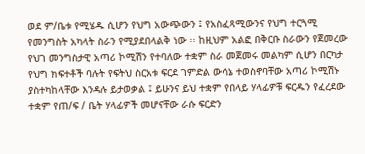ወደ ም/ቤቱ የሚሄዱ ሲሆን የህግ አውጭውን ፤ የአስፈጻሚውንና የህግ ተርጓሚ የመንግስት አካላት ስራን የሚያደበላልቅ ነው ፡፡ ከዚህም አልፎ በቅርቡ ስራውን የጀመረው የህገ መንግስታዊ አጣሪ ኮሚሽን የተባለው ተቋም ስራ መጀመሩ መልካም ሲሆን በርካታ የህግ ክፍተቶች ባሉት የፍትህ ስርአቱ ፍርደ ገምድል ውሳኔ ተወስኖባቸው አጣሪ ኮሚሽኑ ያስተካከላቸው እንዳሉ ይታወቃል ፤ ይሁንና ይህ ተቋም የበላይ ሃላፊዎቹ ፍርዱን የፈረደው ተቋም የጠ/ፍ / ቤት ሃላፊዎች መሆናቸው ራሱ ፍርድን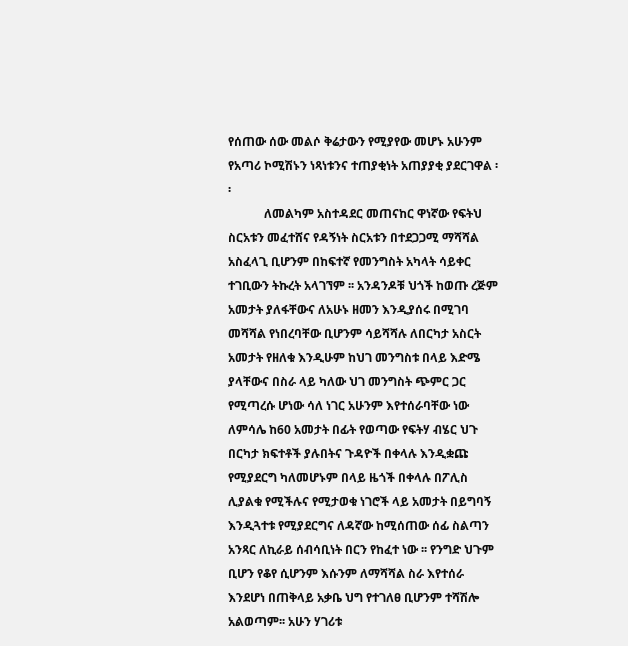የሰጠው ሰው መልሶ ቅሬታውን የሚያየው መሆኑ አሁንም የአጣሪ ኮሚሽኑን ነጻነቱንና ተጠያቂነት አጠያያቂ ያደርገዋል ፡፡
            ለመልካም አስተዳደር መጠናከር ዋነኛው የፍትህ ስርአቱን መፈተሸና የዳኝነት ስርአቱን በተደጋጋሚ ማሻሻል አስፈላጊ ቢሆንም በከፍተኛ የመንግስት አካላት ሳይቀር ተገቢውን ትኩረት አላገኘም ፡፡ አንዳንዶቹ ህጎች ከወጡ ረጅም አመታት ያለፋቸውና ለአሁኑ ዘመን እንዲያሰሩ በሚገባ መሻሻል የነበረባቸው ቢሆንም ሳይሻሻሉ ለበርካታ አስርት አመታት የዘለቁ እንዲሁም ከህገ መንግስቱ በላይ እድሜ ያላቸውና በስራ ላይ ካለው ህገ መንግስት ጭምር ጋር የሚጣረሱ ሆነው ሳለ ነገር አሁንም እየተሰራባቸው ነው ለምሳሌ ከ60 አመታት በፊት የወጣው የፍትሃ ብሄር ህጉ በርካታ ክፍተቶች ያሉበትና ጉዳዮች በቀላሉ እንዲቋጩ የሚያደርግ ካለመሆኑም በላይ ዜጎች በቀላሉ በፖሊስ ሊያልቁ የሚችሉና የሚታወቁ ነገሮች ላይ አመታት በይግባኝ እንዲጓተቱ የሚያደርግና ለዳኛው ከሚሰጠው ሰፊ ስልጣን አንጻር ለኪራይ ሰብሳቢነት በርን የከፈተ ነው ፡፡ የንግድ ህጉም ቢሆን የቆየ ሲሆንም እሱንም ለማሻሻል ስራ እየተሰራ እንደሆነ በጠቅላይ አቃቤ ህግ የተገለፀ ቢሆንም ተሻሽሎ አልወጣም፡፡ አሁን ሃገሪቱ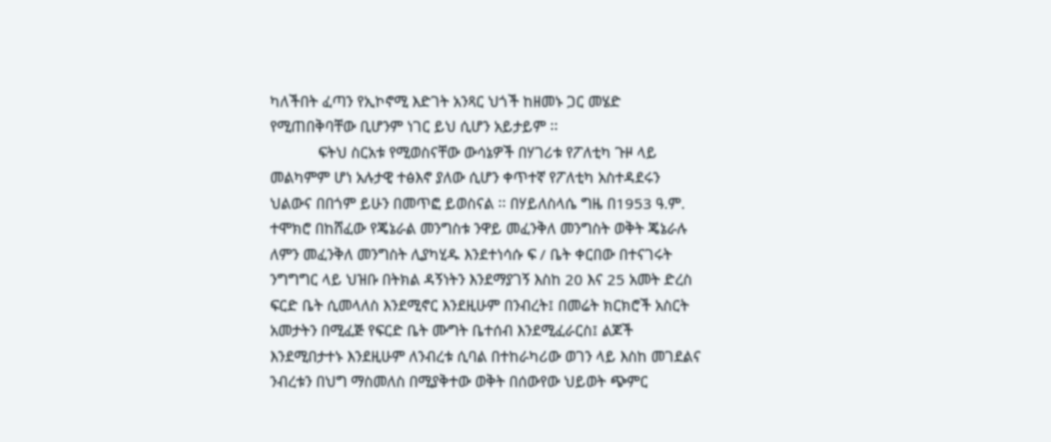ካለችበት ፈጣን የኢኮኖሚ እድገት አንጻር ህጎች ከዘመኑ ጋር መሄድ የሚጠበቅባቸው ቢሆንም ነገር ይህ ሲሆን አይታይም ፡፡
            ፍትህ ስርአቱ የሚወስናቸው ውሳኔዎች በሃገሪቱ የፖለቲካ ጉዞ ላይ መልካምም ሆነ አሉታዊ ተፅእኖ ያለው ሲሆን ቀጥተኛ የፖለቲካ አስተዳደሩን ህልውና በበጎም ይሁን በመጥፎ ይወስናል ፡፡ በሃይለስላሴ ግዜ በ1953 ዓ.ም. ተሞክሮ በከሸፈው የጄኔራል መንግስቱ ንዋይ መፈንቅለ መንግስት ወቅት ጄኔራሉ ለምን መፈንቅለ መንግስት ሊያካሂዱ እንደተነሳሱ ፍ / ቤት ቀርበው በተናገሩት ንግግግር ላይ ህዝቡ በትክል ዳኝነትን እንደማያገኝ እስከ 20 እና 25 አመት ድረስ ፍርድ ቤት ሲመላለስ እንደሚኖር እንደዚሁም በንብረት፤ በመሬት ክርክሮች አስርት አመታትን በሚፈጅ የፍርድ ቤት ሙግት ቤተሰብ እንደሚፈራርስ፤ ልጆች እንደሚበታተኑ እንደዚሁም ለንብረቱ ሲባል በተከራካሪው ወገን ላይ እስከ መገደልና ንብረቱን በህግ ማስመለስ በሚያቅተው ወቅት በሰውየው ህይወት ጭምር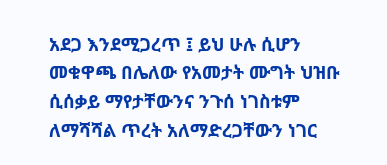አደጋ እንደሚጋረጥ ፤ ይህ ሁሉ ሲሆን መቁዋጫ በሌለው የአመታት ሙግት ህዝቡ ሲሰቃይ ማየታቸውንና ንጉሰ ነገስቱም ለማሻሻል ጥረት አለማድረጋቸውን ነገር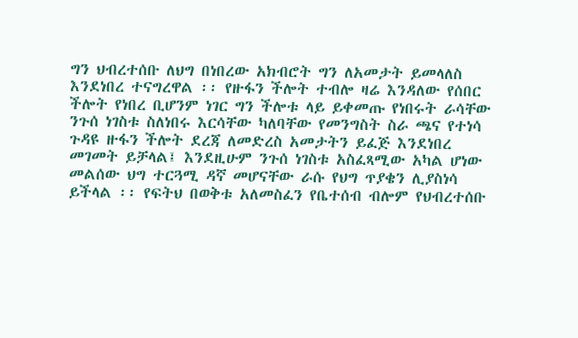ግን ህብረተሰቡ ለህግ በነበረው አክብሮት ግን ለአመታት ይመላለስ እንደነበረ ተናግረዋል ፡፡ የዙፋን ችሎት ተብሎ ዛሬ እንዳለው የሰበር ችሎት የነበረ ቢሆንም ነገር ግን ችሎቱ ላይ ይቀመጡ የነበሩት ራሳቸው ንጉሰ ነገስቱ ስለነበሩ እርሳቸው ካለባቸው የመንግስት ስራ ጫና የተነሳ ጉዳዩ ዙፋን ችሎት ደረጃ ለመድረስ አመታትን ይፈጅ እንደነበረ መገመት ይቻላል፤ እንደዚሁም ንጉሰ ነገስቱ አስፈጻሚው አካል ሆነው መልሰው ህግ ተርጓሚ ዳኛ መሆናቸው ራሱ የህግ ጥያቄን ሊያስነሳ ይችላል ፡፡ የፍትህ በወቅቱ አለመስፈን የቤተሰብ ብሎም የህብረተሰቡ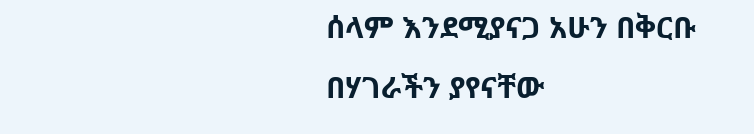ሰላም እንደሚያናጋ አሁን በቅርቡ በሃገራችን ያየናቸው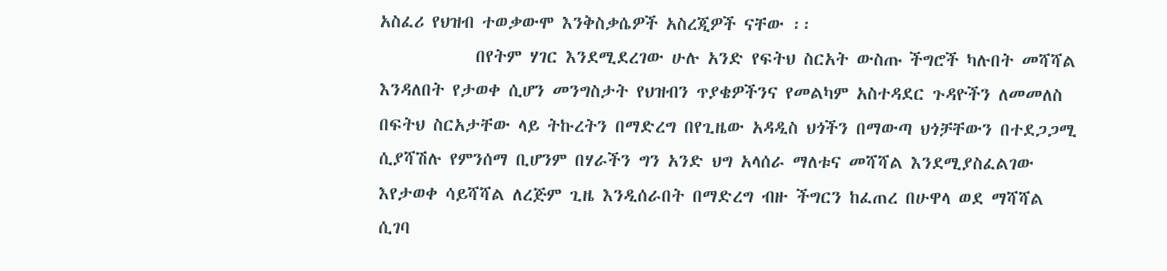አስፈሪ የህዝብ ተወቃውሞ እንቅስቃሴዎች አስረጂዎች ናቸው ፡፡
            በየትም ሃገር እንደሚደረገው ሁሉ አንድ የፍትህ ስርአት ውስጡ ችግሮች ካሉበት መሻሻል እንዳለበት የታወቀ ሲሆን መንግስታት የህዝብን ጥያቄዎችንና የመልካም አስተዳደር ጉዳዮችን ለመመለስ በፍትህ ስርአታቸው ላይ ትኩረትን በማድረግ በየጊዜው አዳዲስ ህጎችን በማውጣ ህጎቻቸውን በተደጋጋሚ ሲያሻሽሉ የምንሰማ ቢሆንም በሃራችን ግን አንድ ህግ አላሰራ ማለቱና መሻሻል እንደሚያስፈልገው እየታወቀ ሳይሻሻል ለረጅም ጊዜ እንዲሰራበት በማድረግ ብዙ ችግርን ከፈጠረ በሁዋላ ወደ ማሻሻል ሲገባ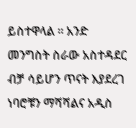ይስተዋላል ፡፡ አንድ መንግስት ስራው አስተዳደር ብቻ ሳይሆን ጥናት እያደረገ ነባሮቹን ማሻሻልና አዲስ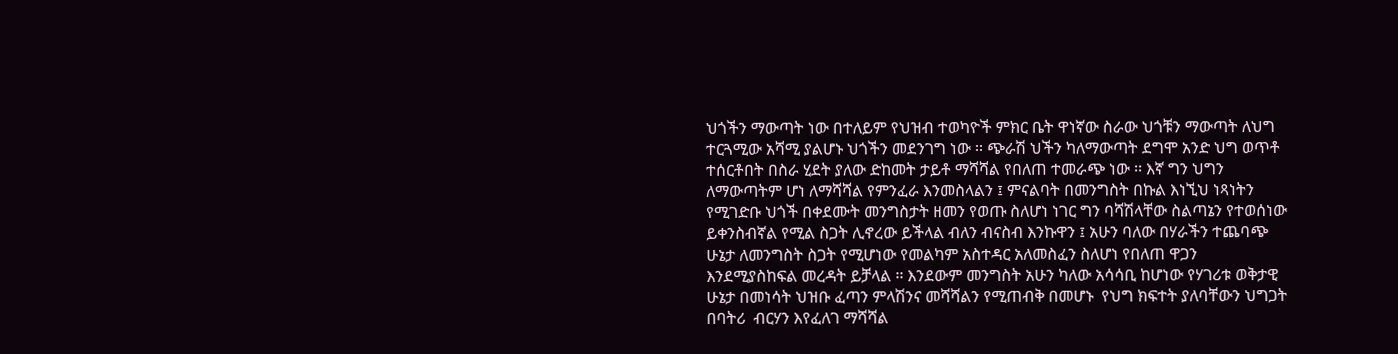ህጎችን ማውጣት ነው በተለይም የህዝብ ተወካዮች ምክር ቤት ዋነኛው ስራው ህጎቹን ማውጣት ለህግ ተርጓሚው አሻሚ ያልሆኑ ህጎችን መደንገግ ነው ፡፡ ጭራሽ ህችን ካለማውጣት ደግሞ አንድ ህግ ወጥቶ ተሰርቶበት በስራ ሂደት ያለው ድከመት ታይቶ ማሻሻል የበለጠ ተመራጭ ነው ፡፡ እኛ ግን ህግን ለማውጣትም ሆነ ለማሻሻል የምንፈራ እንመስላልን ፤ ምናልባት በመንግስት በኩል እነኚህ ነጻነትን የሚገድቡ ህጎች በቀደሙት መንግስታት ዘመን የወጡ ስለሆነ ነገር ግን ባሻሽላቸው ስልጣኔን የተወሰነው ይቀንስብኛል የሚል ስጋት ሊኖረው ይችላል ብለን ብናስብ እንኩዋን ፤ አሁን ባለው በሃራችን ተጨባጭ ሁኔታ ለመንግስት ስጋት የሚሆነው የመልካም አስተዳር አለመስፈን ስለሆነ የበለጠ ዋጋን እንደሚያስከፍል መረዳት ይቻላል ፡፡ እንደውም መንግስት አሁን ካለው አሳሳቢ ከሆነው የሃገሪቱ ወቅታዊ ሁኔታ በመነሳት ህዝቡ ፈጣን ምላሽንና መሻሻልን የሚጠብቅ በመሆኑ  የህግ ክፍተት ያለባቸውን ህግጋት በባትሪ  ብርሃን እየፈለገ ማሻሻል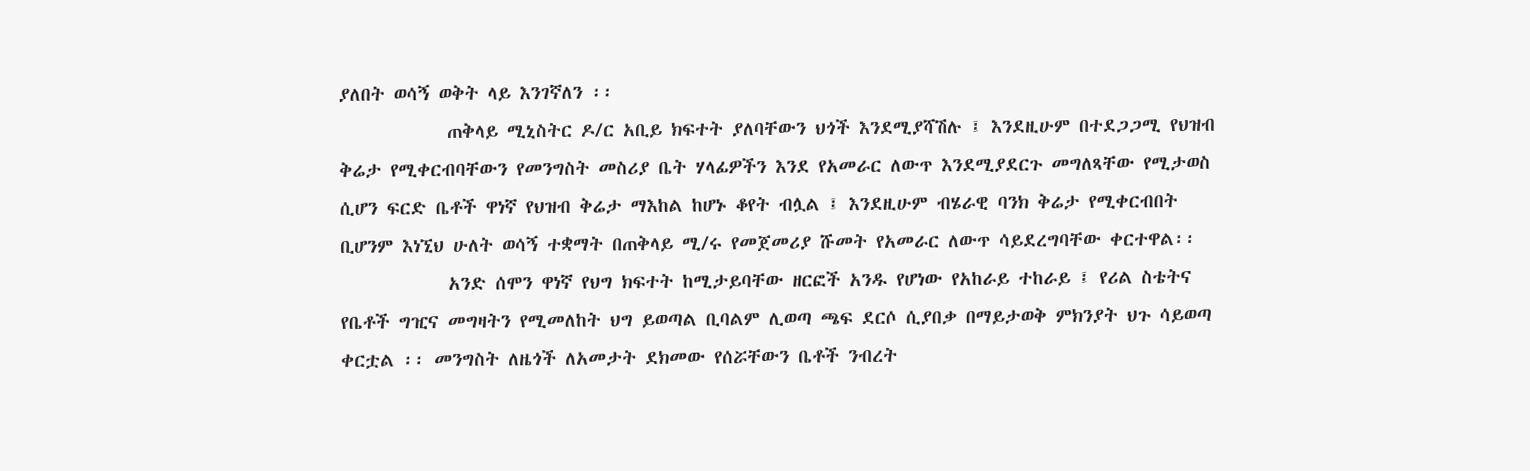ያለበት ወሳኝ ወቅት ላይ እንገኛለን ፡፡
            ጠቅላይ ሚኒስትር ዶ/ር አቢይ ክፍተት ያለባቸውን ህጎች እንደሚያሻሽሉ ፤ እንደዚሁም በተደጋጋሚ የህዝብ ቅሬታ የሚቀርብባቸውን የመንግስት መስሪያ ቤት ሃላፊዎችን እንደ የአመራር ለውጥ እንደሚያደርጉ መግለጻቸው የሚታወስ ሲሆን ፍርድ ቤቶች ዋነኛ የህዝብ ቅሬታ ማእከል ከሆኑ ቆየት ብሏል ፤ እንደዚሁም ብሄራዊ ባንክ ቅሬታ የሚቀርብበት ቢሆንም እነኚህ ሁለት ወሳኝ ተቋማት በጠቅላይ ሚ/ሩ የመጀመሪያ ሹመት የአመራር ለውጥ ሳይደረግባቸው ቀርተዋል፡፡
            አንድ ሰሞን ዋነኛ የህግ ክፍተት ከሚታይባቸው ዘርፎች አንዱ የሆነው የአከራይ ተከራይ ፤ የሪል ስቴትና የቤቶች ግዢና መግዛትን የሚመለከት ህግ ይወጣል ቢባልም ሊወጣ ጫፍ ደርሶ ሲያበቃ በማይታወቅ ምክንያት ህጉ ሳይወጣ ቀርቷል ፡፡ መንግስት ለዜጎች ለአመታት ደክመው የሰሯቸውን ቤቶች ንብረት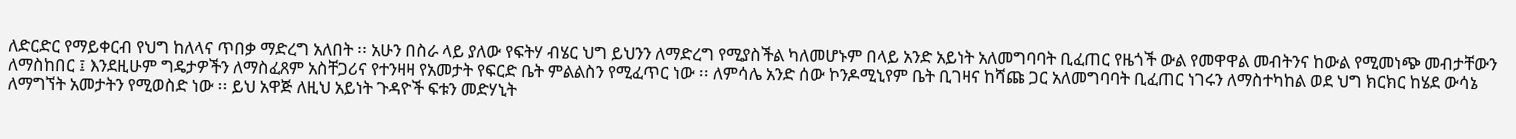ለድርድር የማይቀርብ የህግ ከለላና ጥበቃ ማድረግ አለበት ፡፡ አሁን በስራ ላይ ያለው የፍትሃ ብሄር ህግ ይህንን ለማድረግ የሚያስችል ካለመሆኑም በላይ አንድ አይነት አለመግባባት ቢፈጠር የዜጎች ውል የመዋዋል መብትንና ከውል የሚመነጭ መብታቸውን ለማስከበር ፤ እንደዚሁም ግዴታዎችን ለማስፈጸም አስቸጋሪና የተንዛዛ የአመታት የፍርድ ቤት ምልልስን የሚፈጥር ነው ፡፡ ለምሳሌ አንድ ሰው ኮንዶሚኒየም ቤት ቢገዛና ከሻጩ ጋር አለመግባባት ቢፈጠር ነገሩን ለማስተካከል ወደ ህግ ክርክር ከሄደ ውሳኔ ለማግኘት አመታትን የሚወስድ ነው ፡፡ ይህ አዋጅ ለዚህ አይነት ጉዳዮች ፍቱን መድሃኒት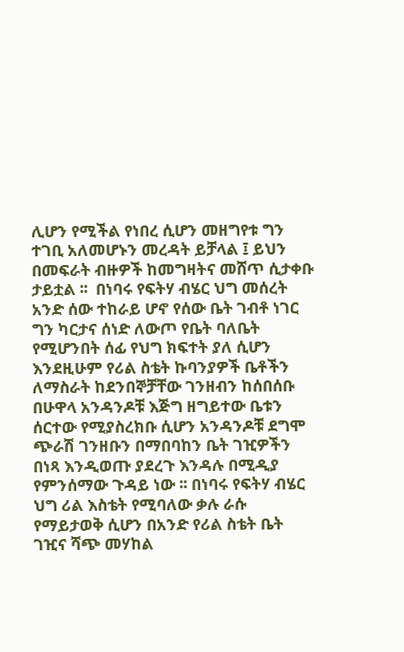ሊሆን የሚችል የነበረ ሲሆን መዘግየቱ ግን ተገቢ አለመሆኑን መረዳት ይቻላል ፤ ይህን በመፍራት ብዙዎች ከመግዛትና መሸጥ ሲታቀቡ ታይቷል ፡፡  በነባሩ የፍትሃ ብሄር ህግ መሰረት አንድ ሰው ተከራይ ሆኖ የሰው ቤት ገብቶ ነገር ግን ካርታና ሰነድ ለውጦ የቤት ባለቤት የሚሆንበት ሰፊ የህግ ክፍተት ያለ ሲሆን እንደዚሁም የሪል ስቴት ኩባንያዎች ቤቶችን ለማስራት ከደንበኞቻቸው ገንዘብን ከሰበሰቡ በሁዋላ አንዳንዶቹ እጅግ ዘግይተው ቤቱን ሰርተው የሚያስረክቡ ሲሆን አንዳንዶቹ ደግሞ ጭራሽ ገንዘቡን በማበባከን ቤት ገዢዎችን በነጻ እንዲወጡ ያደረጉ እንዳሉ በሚዲያ የምንሰማው ጉዳይ ነው ፡፡ በነባሩ የፍትሃ ብሄር ህግ ሪል እስቴት የሚባለው ቃሉ ራሱ የማይታወቅ ሲሆን በአንድ የሪል ስቴት ቤት ገዢና ሻጭ መሃከል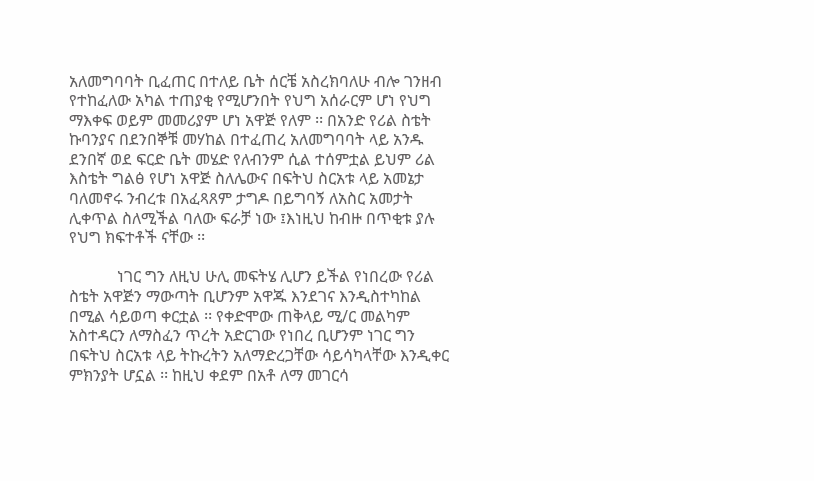አለመግባባት ቢፈጠር በተለይ ቤት ሰርቼ አስረክባለሁ ብሎ ገንዘብ የተከፈለው አካል ተጠያቂ የሚሆንበት የህግ አሰራርም ሆነ የህግ ማእቀፍ ወይም መመሪያም ሆነ አዋጅ የለም ፡፡ በአንድ የሪል ስቴት ኩባንያና በደንበኞቹ መሃከል በተፈጠረ አለመግባባት ላይ አንዱ ደንበኛ ወደ ፍርድ ቤት መሄድ የለብንም ሲል ተሰምቷል ይህም ሪል እስቴት ግልፅ የሆነ አዋጅ ስለሌውና በፍትህ ስርአቱ ላይ አመኔታ ባለመኖሩ ንብረቱ በአፈጻጸም ታግዶ በይግባኝ ለአስር አመታት ሊቀጥል ስለሚችል ባለው ፍራቻ ነው ፤እነዚህ ከብዙ በጥቂቱ ያሉ የህግ ክፍተቶች ናቸው ፡፡

            ነገር ግን ለዚህ ሁሊ መፍትሄ ሊሆን ይችል የነበረው የሪል ስቴት አዋጅን ማውጣት ቢሆንም አዋጁ እንደገና እንዲስተካከል በሚል ሳይወጣ ቀርቷል ፡፡ የቀድሞው ጠቅላይ ሚ/ር መልካም አስተዳርን ለማስፈን ጥረት አድርገው የነበረ ቢሆንም ነገር ግን በፍትህ ስርአቱ ላይ ትኩረትን አለማድረጋቸው ሳይሳካላቸው እንዲቀር ምክንያት ሆኗል ፡፡ ከዚህ ቀደም በአቶ ለማ መገርሳ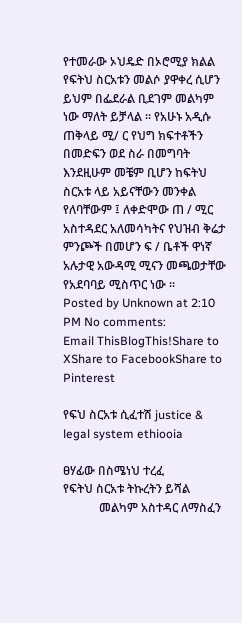የተመራው ኦህዴድ በኦሮሚያ ክልል የፍትህ ስርአቱን መልሶ ያዋቀረ ሲሆን ይህም በፌደራል ቢደገም መልካም ነው ማለት ይቻላል ፡፡ የአሁኑ አዲሱ ጠቅላይ ሚ/ ር የህግ ክፍተቶችን በመድፍን ወደ ስራ በመግባት እንደዚሁም መቼም ቢሆን ከፍትህ ስርአቱ ላይ አይናቸውን መንቀል የለባቸውም ፤ ለቀድሞው ጠ / ሚር አስተዳደር አለመሳካትና የህዝብ ቅሬታ ምንጮች በመሆን ፍ / ቤቶች ዋነኛ አሉታዊ አውዳሚ ሚናን መጫወታቸው የአደባባይ ሚስጥር ነው ፡፡
Posted by Unknown at 2:10 PM No comments:
Email ThisBlogThis!Share to XShare to FacebookShare to Pinterest

የፍህ ስርአቱ ሲፈተሽ justice & legal system ethiooia

ፀሃፊው በስሜነህ ተረፈ
የፍትህ ስርአቱ ትኩረትን ይሻል
            መልካም አስተዳር ለማስፈን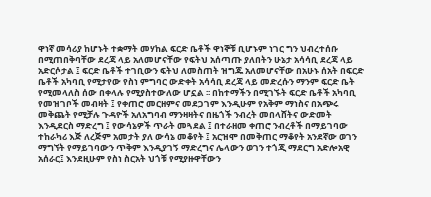ዋነኛ መሳሪያ ከሆኑት ተቋማት መሃከል ፍርድ ቤቶች ዋነኞቹ ቢሆኑም ነገር ግን ህብረተሰቡ በሚጠበቅባቸው ደረጃ ላይ አለመሆናቸው የፍትህ አሰጣጡ ያለበትን ሁኔታ አሳሳቢ ደረጃ ላይ አድርሶታል ፤ ፍርድ ቤቶች ተገቢውን ፍትህ ለመስጠት ዝግጁ አለመሆናቸው በአሁኑ ሰአት በፍርድ ቤቶች አካባቢ የሚታየው የስነ ምግባር ውድቀት አሳሳቢ ደረጃ ላይ መድረሱን ማንም ፍርድ ቤት የሚመላለስ ሰው በቀላሉ የሚያስተውለው ሆኗል ፡፡ በከተማችን በሚገኙት ፍርድ ቤቶች አካባቢ የመዝገቦች መብዛት ፤ የቀጠሮ መርዘምና መደጋገም እንዲሁም የአቅም ማነስና በአጭሩ መቅጨት የሚቻሉ ጉዳዮች አለአግባብ ማንዛዛትና በዜጎች ንብረት መበላሸትና ውድመት እንዲደርስ ማድረግ ፤ የውሳኔዎች ጥራት መጓደል ፤ በተራዘመ ቀጠሮ ንብረቶች በማይገባው ተከራካሪ እጅ ለረጅም አመታት ያለ ውሳኔ መቆየት ፤ አርዝሞ በመቅጠር ማቆየት አንደኛው ወገን ማግኘት የማይገባውን ጥቅም እንዲያገኝ ማድረግና ሌላውን ወገን ተጎጂ ማደርግ አድሎአዊ አሰራር፤ እንደዚሁም የስነ ስርአት ህጎቹ የሚያዙዋቸውን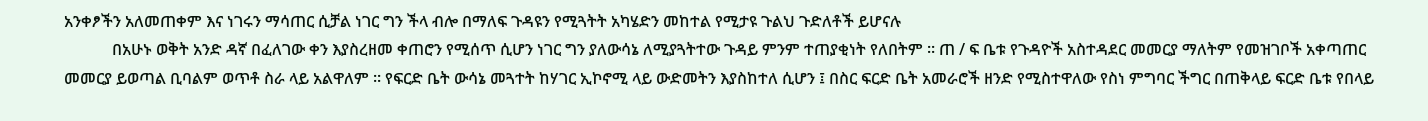አንቀፆችን አለመጠቀም እና ነገሩን ማሳጠር ሲቻል ነገር ግን ችላ ብሎ በማለፍ ጉዳዩን የሚጓትት አካሄድን መከተል የሚታዩ ጉልህ ጉድለቶች ይሆናሉ
            በአሁኑ ወቅት አንድ ዳኛ በፈለገው ቀን እያስረዘመ ቀጠሮን የሚሰጥ ሲሆን ነገር ግን ያለውሳኔ ለሚያጓትተው ጉዳይ ምንም ተጠያቂነት የለበትም ፡፡ ጠ / ፍ ቤቱ የጉዳዮች አስተዳደር መመርያ ማለትም የመዝገቦች አቀጣጠር መመርያ ይወጣል ቢባልም ወጥቶ ስራ ላይ አልዋለም ፡፡ የፍርድ ቤት ውሳኔ መጓተት ከሃገር ኢኮኖሚ ላይ ውድመትን እያስከተለ ሲሆን ፤ በስር ፍርድ ቤት አመራሮች ዘንድ የሚስተዋለው የስነ ምግባር ችግር በጠቅላይ ፍርድ ቤቱ የበላይ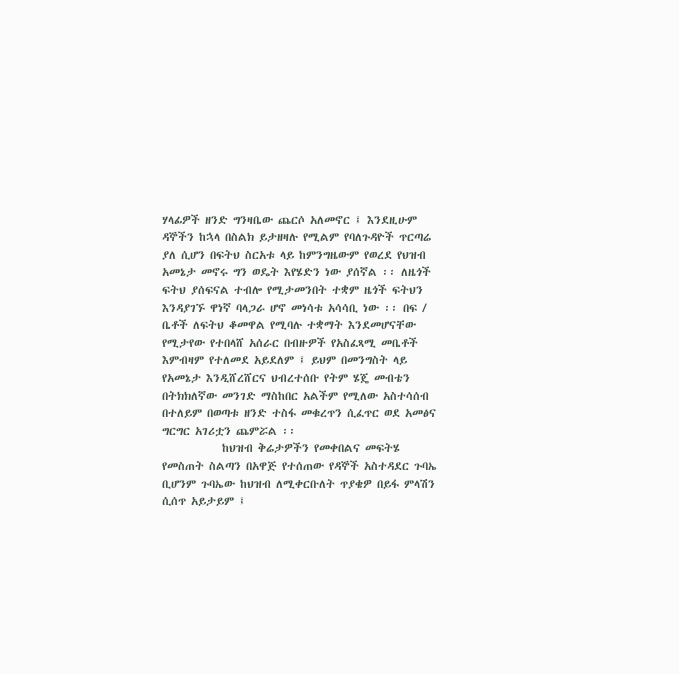ሃላፊዎች ዘንድ ግንዛቤው ጨርሶ አለመኖር ፤ እንደዚሁም ዳኞችን ከኋላ በስልክ ይታዘዛሉ የሚልም የባለጉዳዮች ጥርጣሬ ያለ ሲሆን በፍትህ ስርአቱ ላይ ከምንግዜውም የወረደ የህዝብ አመኔታ መኖሩ ግን ወዴት እየሄድን ነው ያሰኛል ፡፡ ለዜጎች ፍትህ ያሰፍናል ተብሎ የሚታመንበት ተቋም ዜጎች ፍትህን እንዳያገኙ ዋነኛ ባላጋራ ሆኖ መነሳቱ አሳሳቢ ነው ፡፡ በፍ / ቤቶች ለፍትህ ቆመዋል የሚባሉ ተቋማት እንደመሆናቸው የሚታየው የተበላሸ አሰራር በብዙዎች የአስፈጻሚ መቤቶች እምብዛም የተለመደ አይደለም ፤ ይህም በመንግስት ላይ የአመኔታ እንዲሸረሸርና ህብረተሰቡ የትም ሄጄ መብቴን በትክክለኛው መንገድ ማስከበር አልችም የሚለው አስተሳሰብ በተለይም በወጣቱ ዘንድ ተስፋ መቁረጥን ሲፈጥር ወደ አመፅና ግርግር አገሪቷን ጨምሯል ፡፡
            ከህዝብ ቅሬታዎችን የመቀበልና መፍትሄ የመስጠት ስልጣን በአዋጅ የተሰጠው የዳኞች አስተዳደር ጉባኤ ቢሆንም ጉባኤው ከህዝብ ለሚቀርቡለት ጥያቄዎ በይፋ ምላሽን ሲሰጥ አይታይም ፤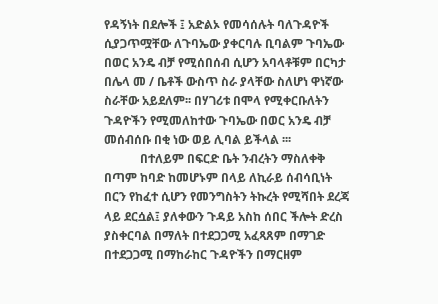የዳኝነት በደሎች ፤ አድልኦ የመሳሰሉት ባለጉዳዮች ሲያጋጥሟቸው ለጉባኤው ያቀርባሉ ቢባልም ጉባኤው በወር አንዴ ብቻ የሚሰበሰብ ሲሆን አባላቶቹም በርካታ በሌላ መ / ቤቶች ውስጥ ስራ ያላቸው ስለሆነ ዋነኛው ስራቸው አይደለም፡፡ በሃገሪቱ በሞላ የሚቀርቡለትን ጉዳዮችን የሚመለከተው ጉባኤው በወር አንዴ ብቻ መሰብሰቡ በቂ ነው ወይ ሊባል ይችላል ፡፡፡
            በተለይም በፍርድ ቤት ንብረትን ማስለቀቅ በጣም ከባድ ከመሆኑም በላይ ለኪራይ ሰብሳቢነት በርን የከፈተ ሲሆን የመንግስትን ትኩረት የሚሻበት ደረጃ ላይ ደርሷል፤ ያለቀውን ጉዳይ አስከ ሰበር ችሎት ድረስ ያስቀርባል በማለት በተደጋጋሚ አፈጻጸም በማገድ በተደጋጋሚ በማከራከር ጉዳዮችን በማርዘም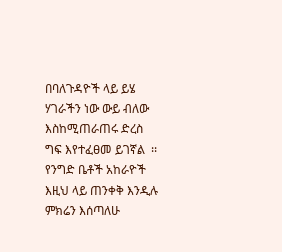በባለጉዳዮች ላይ ይሄ ሃገራችን ነው ውይ ብለው እስከሚጠራጠሩ ድረስ ግፍ እየተፈፀመ ይገኛል  ፡፡ የንግድ ቤቶች አከራዮች እዚህ ላይ ጠንቀቅ እንዲሉ ምክሬን እሰጣለሁ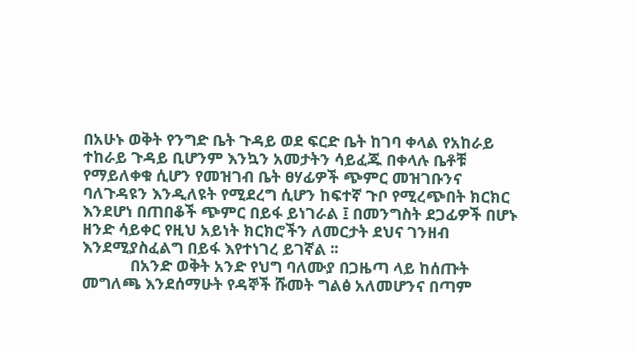በአሁኑ ወቅት የንግድ ቤት ጉዳይ ወደ ፍርድ ቤት ከገባ ቀላል የአከራይ ተከራይ ጉዳይ ቢሆንም እንኳን አመታትን ሳይፈጁ በቀላሉ ቤቶቹ የማይለቀቁ ሲሆን የመዝገብ ቤት ፀሃፊዎች ጭምር መዝገቡንና ባለጉዳዩን እንዲለዩት የሚደረግ ሲሆን ከፍተኛ ጉቦ የሚረጭበት ክርክር እንደሆነ በጠበቆች ጭምር በይፋ ይነገራል ፤ በመንግስት ደጋፊዎች በሆኑ ዘንድ ሳይቀር የዚህ አይነት ክርክሮችን ለመርታት ደህና ገንዘብ እንደሚያስፈልግ በይፋ እየተነገረ ይገኛል ፡፡
            በአንድ ወቅት አንድ የህግ ባለሙያ በጋዜጣ ላይ ከሰጡት መግለጫ እንደሰማሁት የዳኞች ሹመት ግልፅ አለመሆንና በጣም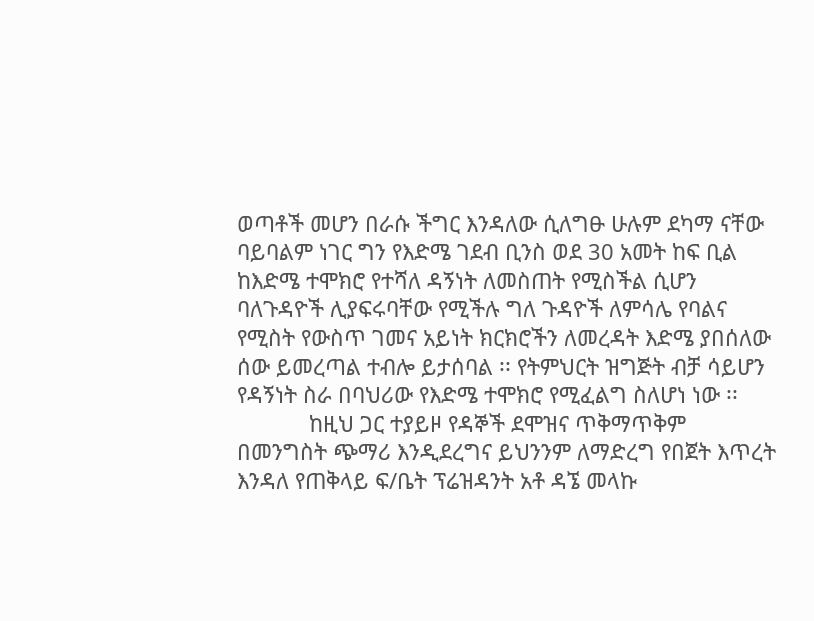ወጣቶች መሆን በራሱ ችግር እንዳለው ሲለግፁ ሁሉም ደካማ ናቸው ባይባልም ነገር ግን የእድሜ ገደብ ቢንስ ወደ 30 አመት ከፍ ቢል ከእድሜ ተሞክሮ የተሻለ ዳኝነት ለመስጠት የሚስችል ሲሆን ባለጉዳዮች ሊያፍሩባቸው የሚችሉ ግለ ጉዳዮች ለምሳሌ የባልና የሚስት የውስጥ ገመና አይነት ክርክሮችን ለመረዳት እድሜ ያበሰለው ሰው ይመረጣል ተብሎ ይታሰባል ፡፡ የትምህርት ዝግጅት ብቻ ሳይሆን የዳኝነት ስራ በባህሪው የእድሜ ተሞክሮ የሚፈልግ ስለሆነ ነው ፡፡
            ከዚህ ጋር ተያይዞ የዳኞች ደሞዝና ጥቅማጥቅም በመንግስት ጭማሪ እንዲደረግና ይህንንም ለማድረግ የበጀት እጥረት እንዳለ የጠቅላይ ፍ/ቤት ፕሬዝዳንት አቶ ዳኜ መላኩ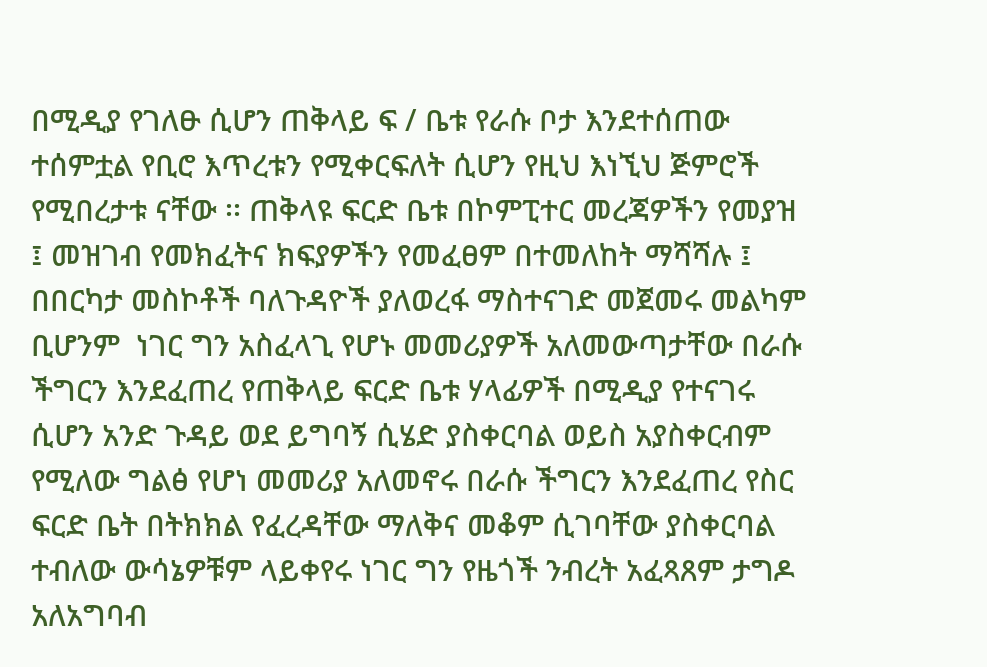በሚዲያ የገለፁ ሲሆን ጠቅላይ ፍ / ቤቱ የራሱ ቦታ እንደተሰጠው ተሰምቷል የቢሮ እጥረቱን የሚቀርፍለት ሲሆን የዚህ እነኚህ ጅምሮች የሚበረታቱ ናቸው ፡፡ ጠቅላዩ ፍርድ ቤቱ በኮምፒተር መረጃዎችን የመያዝ ፤ መዝገብ የመክፈትና ክፍያዎችን የመፈፀም በተመለከት ማሻሻሉ ፤ በበርካታ መስኮቶች ባለጉዳዮች ያለወረፋ ማስተናገድ መጀመሩ መልካም ቢሆንም  ነገር ግን አስፈላጊ የሆኑ መመሪያዎች አለመውጣታቸው በራሱ ችግርን እንደፈጠረ የጠቅላይ ፍርድ ቤቱ ሃላፊዎች በሚዲያ የተናገሩ ሲሆን አንድ ጉዳይ ወደ ይግባኝ ሲሄድ ያስቀርባል ወይስ አያስቀርብም የሚለው ግልፅ የሆነ መመሪያ አለመኖሩ በራሱ ችግርን እንደፈጠረ የስር ፍርድ ቤት በትክክል የፈረዳቸው ማለቅና መቆም ሲገባቸው ያስቀርባል ተብለው ውሳኔዎቹም ላይቀየሩ ነገር ግን የዜጎች ንብረት አፈጻጸም ታግዶ አለአግባብ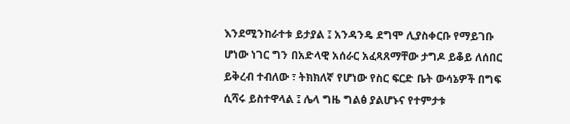እንደሚንከራተቱ ይታያል ፤ አንዳንዴ ደግሞ ሊያስቀርቡ የማይገቡ ሆነው ነገር ግን በአድላዊ አሰራር አፈጻጸማቸው ታግዶ ይቆይ ለሰበር ይቅረብ ተብለው ፣ ትክክለኛ የሆነው የስር ፍርድ ቤት ውሳኔዎች በግፍ ሲሻሩ ይስተዋላል ፤ ሌላ ግዜ ግልፅ ያልሆኑና የተምታቱ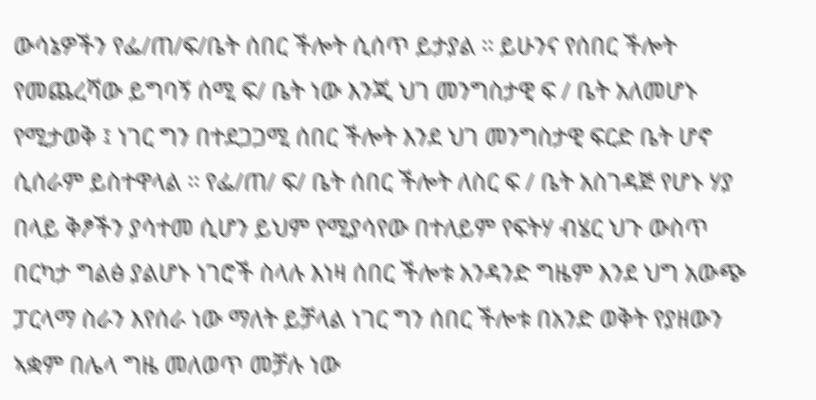ውሳኔዎችን የፌ/ጠ/ፍ/ቤት ሰበር ችሎት ሲሰጥ ይታያል ፡፡ ይሁንና የሰበር ችሎት የመጨረሻው ይግባኝ ሰሚ ፍ/ ቤት ነው እንጂ ህገ መንግስታዊ ፍ / ቤት አለመሆኑ የሚታወቅ ፤ ነገር ግን በተደጋጋሚ ሰበር ችሎት እንደ ህገ መንግስታዊ ፍርድ ቤት ሆኖ ሲሰራም ይስተዋላል ፡፡ የፌ/ጠ/ ፍ/ ቤት ሰበር ችሎት ለስር ፍ / ቤት አስገዳጅ የሆኑ ሃያ በላይ ቅፆችን ያሳተመ ሲሆን ይህም የሚያሳየው በተለይም የፍትሃ ብሄር ህጉ ውስጥ በርካታ ግልፅ ያልሆኑ ነገሮች ስላሉ እነዛ ሰበር ችሎቱ አንዳንድ ግዜም እንደ ህግ አውጭ ፓርላማ ስራን እየሰራ ነው ማለት ይቻላል ነገር ግን ሰበር ችሎቱ በአንድ ወቅት የያዘውን ኣቋም በሌላ ግዜ መለወጥ መቻሉ ነው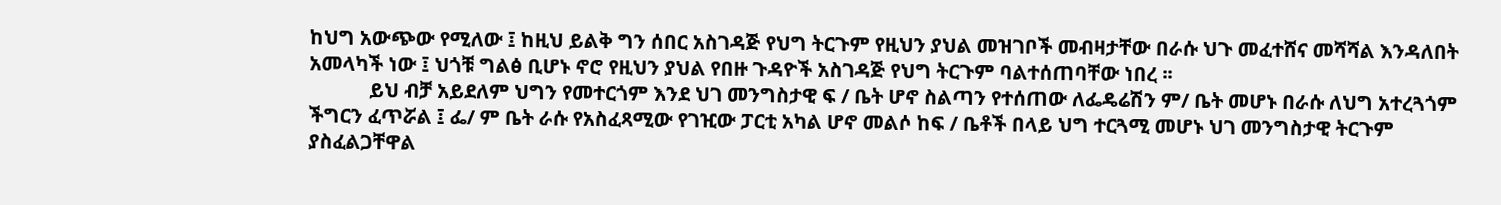ከህግ አውጭው የሚለው ፤ ከዚህ ይልቅ ግን ሰበር አስገዳጅ የህግ ትርጉም የዚህን ያህል መዝገቦች መብዛታቸው በራሱ ህጉ መፈተሸና መሻሻል እንዳለበት አመላካች ነው ፤ ህጎቹ ግልፅ ቢሆኑ ኖሮ የዚህን ያህል የበዙ ጉዳዮች አስገዳጅ የህግ ትርጉም ባልተሰጠባቸው ነበረ ፡፡
            ይህ ብቻ አይደለም ህግን የመተርጎም እንደ ህገ መንግስታዊ ፍ / ቤት ሆኖ ስልጣን የተሰጠው ለፌዴሬሽን ም/ ቤት መሆኑ በራሱ ለህግ አተረጓጎም ችግርን ፈጥሯል ፤ ፌ/ ም ቤት ራሱ የአስፈጻሚው የገዢው ፓርቲ አካል ሆኖ መልሶ ከፍ / ቤቶች በላይ ህግ ተርጓሚ መሆኑ ህገ መንግስታዊ ትርጉም ያስፈልጋቸዋል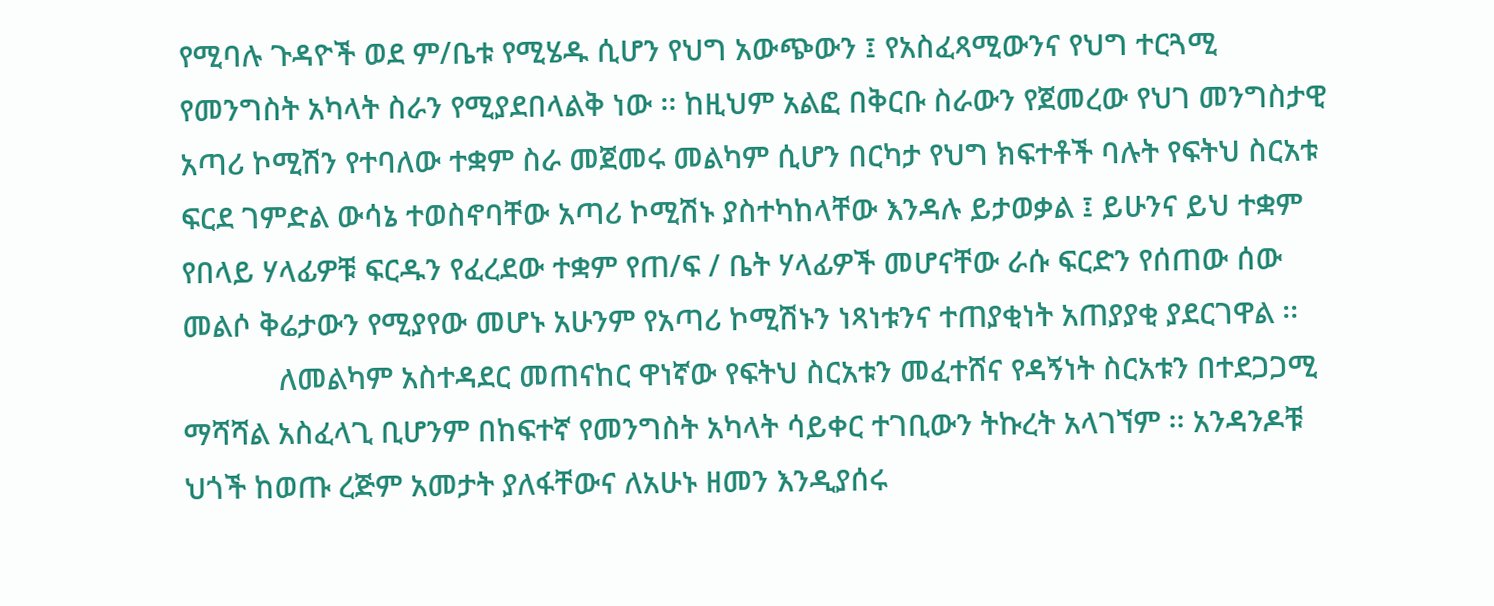የሚባሉ ጉዳዮች ወደ ም/ቤቱ የሚሄዱ ሲሆን የህግ አውጭውን ፤ የአስፈጻሚውንና የህግ ተርጓሚ የመንግስት አካላት ስራን የሚያደበላልቅ ነው ፡፡ ከዚህም አልፎ በቅርቡ ስራውን የጀመረው የህገ መንግስታዊ አጣሪ ኮሚሽን የተባለው ተቋም ስራ መጀመሩ መልካም ሲሆን በርካታ የህግ ክፍተቶች ባሉት የፍትህ ስርአቱ ፍርደ ገምድል ውሳኔ ተወስኖባቸው አጣሪ ኮሚሽኑ ያስተካከላቸው እንዳሉ ይታወቃል ፤ ይሁንና ይህ ተቋም የበላይ ሃላፊዎቹ ፍርዱን የፈረደው ተቋም የጠ/ፍ / ቤት ሃላፊዎች መሆናቸው ራሱ ፍርድን የሰጠው ሰው መልሶ ቅሬታውን የሚያየው መሆኑ አሁንም የአጣሪ ኮሚሽኑን ነጻነቱንና ተጠያቂነት አጠያያቂ ያደርገዋል ፡፡
            ለመልካም አስተዳደር መጠናከር ዋነኛው የፍትህ ስርአቱን መፈተሸና የዳኝነት ስርአቱን በተደጋጋሚ ማሻሻል አስፈላጊ ቢሆንም በከፍተኛ የመንግስት አካላት ሳይቀር ተገቢውን ትኩረት አላገኘም ፡፡ አንዳንዶቹ ህጎች ከወጡ ረጅም አመታት ያለፋቸውና ለአሁኑ ዘመን እንዲያሰሩ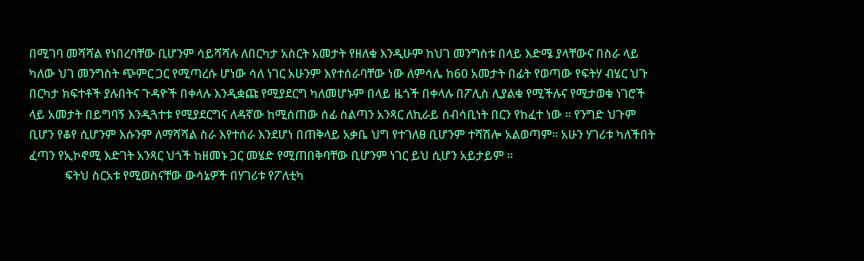በሚገባ መሻሻል የነበረባቸው ቢሆንም ሳይሻሻሉ ለበርካታ አስርት አመታት የዘለቁ እንዲሁም ከህገ መንግስቱ በላይ እድሜ ያላቸውና በስራ ላይ ካለው ህገ መንግስት ጭምር ጋር የሚጣረሱ ሆነው ሳለ ነገር አሁንም እየተሰራባቸው ነው ለምሳሌ ከ60 አመታት በፊት የወጣው የፍትሃ ብሄር ህጉ በርካታ ክፍተቶች ያሉበትና ጉዳዮች በቀላሉ እንዲቋጩ የሚያደርግ ካለመሆኑም በላይ ዜጎች በቀላሉ በፖሊስ ሊያልቁ የሚችሉና የሚታወቁ ነገሮች ላይ አመታት በይግባኝ እንዲጓተቱ የሚያደርግና ለዳኛው ከሚሰጠው ሰፊ ስልጣን አንጻር ለኪራይ ሰብሳቢነት በርን የከፈተ ነው ፡፡ የንግድ ህጉም ቢሆን የቆየ ሲሆንም እሱንም ለማሻሻል ስራ እየተሰራ እንደሆነ በጠቅላይ አቃቤ ህግ የተገለፀ ቢሆንም ተሻሽሎ አልወጣም፡፡ አሁን ሃገሪቱ ካለችበት ፈጣን የኢኮኖሚ እድገት አንጻር ህጎች ከዘመኑ ጋር መሄድ የሚጠበቅባቸው ቢሆንም ነገር ይህ ሲሆን አይታይም ፡፡
            ፍትህ ስርአቱ የሚወስናቸው ውሳኔዎች በሃገሪቱ የፖለቲካ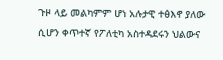ጉዞ ላይ መልካምም ሆነ አሉታዊ ተፅእኖ ያለው ሲሆን ቀጥተኛ የፖለቲካ አስተዳደሩን ህልውና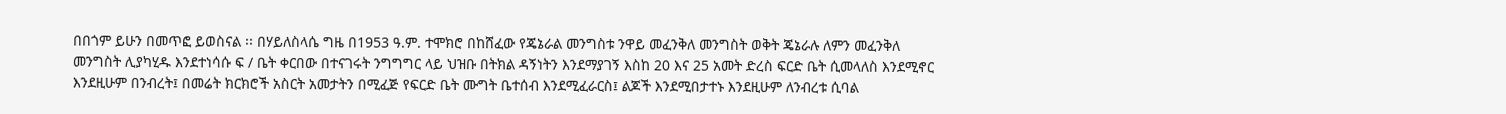በበጎም ይሁን በመጥፎ ይወስናል ፡፡ በሃይለስላሴ ግዜ በ1953 ዓ.ም. ተሞክሮ በከሸፈው የጄኔራል መንግስቱ ንዋይ መፈንቅለ መንግስት ወቅት ጄኔራሉ ለምን መፈንቅለ መንግስት ሊያካሂዱ እንደተነሳሱ ፍ / ቤት ቀርበው በተናገሩት ንግግግር ላይ ህዝቡ በትክል ዳኝነትን እንደማያገኝ እስከ 20 እና 25 አመት ድረስ ፍርድ ቤት ሲመላለስ እንደሚኖር እንደዚሁም በንብረት፤ በመሬት ክርክሮች አስርት አመታትን በሚፈጅ የፍርድ ቤት ሙግት ቤተሰብ እንደሚፈራርስ፤ ልጆች እንደሚበታተኑ እንደዚሁም ለንብረቱ ሲባል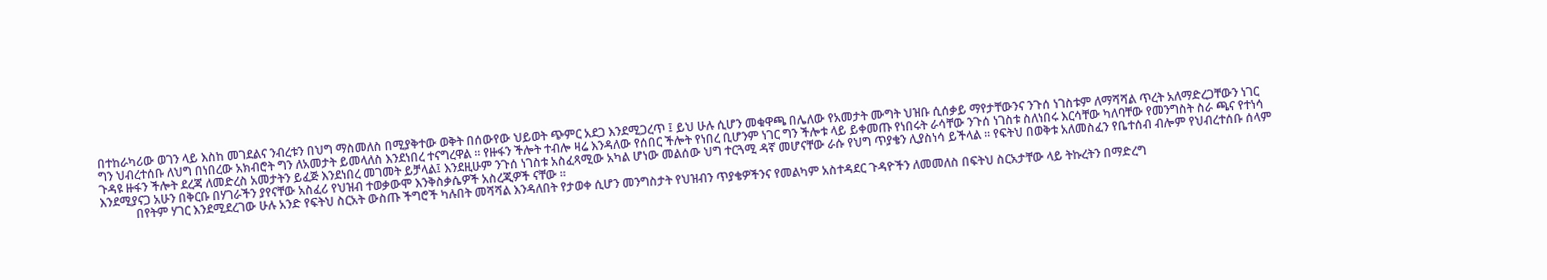በተከራካሪው ወገን ላይ እስከ መገደልና ንብረቱን በህግ ማስመለስ በሚያቅተው ወቅት በሰውየው ህይወት ጭምር አደጋ እንደሚጋረጥ ፤ ይህ ሁሉ ሲሆን መቁዋጫ በሌለው የአመታት ሙግት ህዝቡ ሲሰቃይ ማየታቸውንና ንጉሰ ነገስቱም ለማሻሻል ጥረት አለማድረጋቸውን ነገር ግን ህብረተሰቡ ለህግ በነበረው አክብሮት ግን ለአመታት ይመላለስ እንደነበረ ተናግረዋል ፡፡ የዙፋን ችሎት ተብሎ ዛሬ እንዳለው የሰበር ችሎት የነበረ ቢሆንም ነገር ግን ችሎቱ ላይ ይቀመጡ የነበሩት ራሳቸው ንጉሰ ነገስቱ ስለነበሩ እርሳቸው ካለባቸው የመንግስት ስራ ጫና የተነሳ ጉዳዩ ዙፋን ችሎት ደረጃ ለመድረስ አመታትን ይፈጅ እንደነበረ መገመት ይቻላል፤ እንደዚሁም ንጉሰ ነገስቱ አስፈጻሚው አካል ሆነው መልሰው ህግ ተርጓሚ ዳኛ መሆናቸው ራሱ የህግ ጥያቄን ሊያስነሳ ይችላል ፡፡ የፍትህ በወቅቱ አለመስፈን የቤተሰብ ብሎም የህብረተሰቡ ሰላም እንደሚያናጋ አሁን በቅርቡ በሃገራችን ያየናቸው አስፈሪ የህዝብ ተወቃውሞ እንቅስቃሴዎች አስረጂዎች ናቸው ፡፡
            በየትም ሃገር እንደሚደረገው ሁሉ አንድ የፍትህ ስርአት ውስጡ ችግሮች ካሉበት መሻሻል እንዳለበት የታወቀ ሲሆን መንግስታት የህዝብን ጥያቄዎችንና የመልካም አስተዳደር ጉዳዮችን ለመመለስ በፍትህ ስርአታቸው ላይ ትኩረትን በማድረግ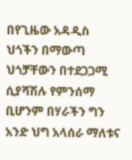በየጊዜው አዳዲስ ህጎችን በማውጣ ህጎቻቸውን በተደጋጋሚ ሲያሻሽሉ የምንሰማ ቢሆንም በሃራችን ግን አንድ ህግ አላሰራ ማለቱና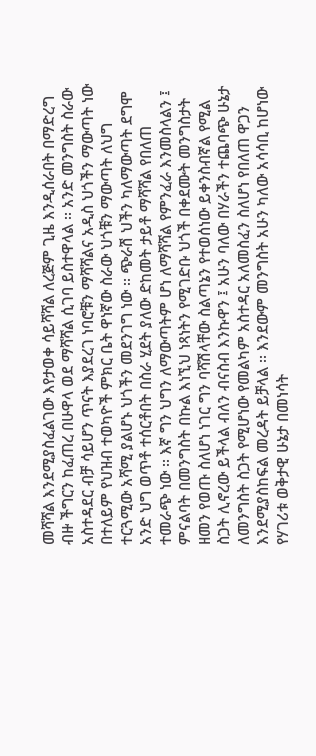መሻሻል እንደሚያስፈልገው እየታወቀ ሳይሻሻል ለረጅም ጊዜ እንዲሰራበት በማድረግ ብዙ ችግርን ከፈጠረ በሁዋላ ወደ ማሻሻል ሲገባ ይስተዋላል ፡፡ አንድ መንግስት ስራው አስተዳደር ብቻ ሳይሆን ጥናት እያደረገ ነባሮቹን ማሻሻልና አዲስ ህጎችን ማውጣት ነው በተለይም የህዝብ ተወካዮች ምክር ቤት ዋነኛው ስራው ህጎቹን ማውጣት ለህግ ተርጓሚው አሻሚ ያልሆኑ ህጎችን መደንገግ ነው ፡፡ ጭራሽ ህችን ካለማውጣት ደግሞ አንድ ህግ ወጥቶ ተሰርቶበት በስራ ሂደት ያለው ድከመት ታይቶ ማሻሻል የበለጠ ተመራጭ ነው ፡፡ እኛ ግን ህግን ለማውጣትም ሆነ ለማሻሻል የምንፈራ እንመስላልን ፤ ምናልባት በመንግስት በኩል እነኚህ ነጻነትን የሚገድቡ ህጎች በቀደሙት መንግስታት ዘመን የወጡ ስለሆነ ነገር ግን ባሻሽላቸው ስልጣኔን የተወሰነው ይቀንስብኛል የሚል ስጋት ሊኖረው ይችላል ብለን ብናስብ እንኩዋን ፤ አሁን ባለው በሃራችን ተጨባጭ ሁኔታ ለመንግስት ስጋት የሚሆነው የመልካም አስተዳር አለመስፈን ስለሆነ የበለጠ ዋጋን እንደሚያስከፍል መረዳት ይቻላል ፡፡ እንደውም መንግስት አሁን ካለው አሳሳቢ ከሆነው የሃገሪቱ ወቅታዊ ሁኔታ በመነሳት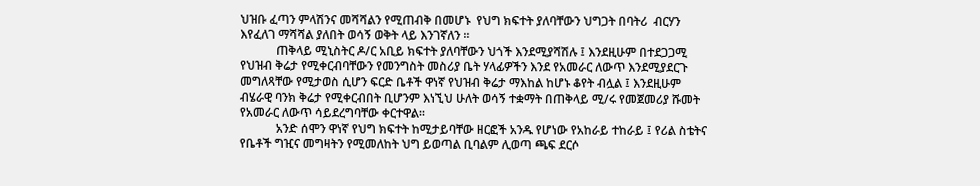ህዝቡ ፈጣን ምላሽንና መሻሻልን የሚጠብቅ በመሆኑ  የህግ ክፍተት ያለባቸውን ህግጋት በባትሪ  ብርሃን እየፈለገ ማሻሻል ያለበት ወሳኝ ወቅት ላይ እንገኛለን ፡፡
            ጠቅላይ ሚኒስትር ዶ/ር አቢይ ክፍተት ያለባቸውን ህጎች እንደሚያሻሽሉ ፤ እንደዚሁም በተደጋጋሚ የህዝብ ቅሬታ የሚቀርብባቸውን የመንግስት መስሪያ ቤት ሃላፊዎችን እንደ የአመራር ለውጥ እንደሚያደርጉ መግለጻቸው የሚታወስ ሲሆን ፍርድ ቤቶች ዋነኛ የህዝብ ቅሬታ ማእከል ከሆኑ ቆየት ብሏል ፤ እንደዚሁም ብሄራዊ ባንክ ቅሬታ የሚቀርብበት ቢሆንም እነኚህ ሁለት ወሳኝ ተቋማት በጠቅላይ ሚ/ሩ የመጀመሪያ ሹመት የአመራር ለውጥ ሳይደረግባቸው ቀርተዋል፡፡
            አንድ ሰሞን ዋነኛ የህግ ክፍተት ከሚታይባቸው ዘርፎች አንዱ የሆነው የአከራይ ተከራይ ፤ የሪል ስቴትና የቤቶች ግዢና መግዛትን የሚመለከት ህግ ይወጣል ቢባልም ሊወጣ ጫፍ ደርሶ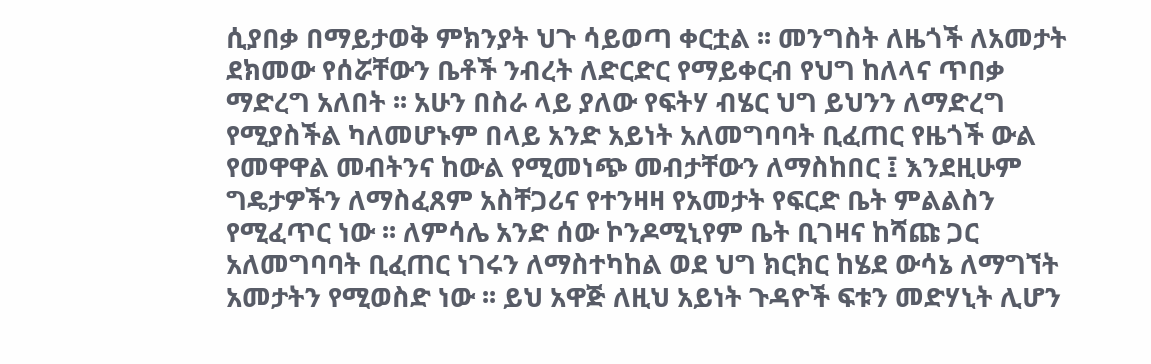ሲያበቃ በማይታወቅ ምክንያት ህጉ ሳይወጣ ቀርቷል ፡፡ መንግስት ለዜጎች ለአመታት ደክመው የሰሯቸውን ቤቶች ንብረት ለድርድር የማይቀርብ የህግ ከለላና ጥበቃ ማድረግ አለበት ፡፡ አሁን በስራ ላይ ያለው የፍትሃ ብሄር ህግ ይህንን ለማድረግ የሚያስችል ካለመሆኑም በላይ አንድ አይነት አለመግባባት ቢፈጠር የዜጎች ውል የመዋዋል መብትንና ከውል የሚመነጭ መብታቸውን ለማስከበር ፤ እንደዚሁም ግዴታዎችን ለማስፈጸም አስቸጋሪና የተንዛዛ የአመታት የፍርድ ቤት ምልልስን የሚፈጥር ነው ፡፡ ለምሳሌ አንድ ሰው ኮንዶሚኒየም ቤት ቢገዛና ከሻጩ ጋር አለመግባባት ቢፈጠር ነገሩን ለማስተካከል ወደ ህግ ክርክር ከሄደ ውሳኔ ለማግኘት አመታትን የሚወስድ ነው ፡፡ ይህ አዋጅ ለዚህ አይነት ጉዳዮች ፍቱን መድሃኒት ሊሆን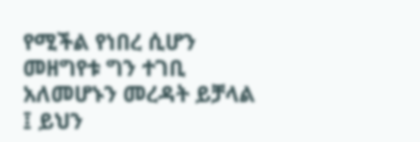የሚችል የነበረ ሲሆን መዘግየቱ ግን ተገቢ አለመሆኑን መረዳት ይቻላል ፤ ይህን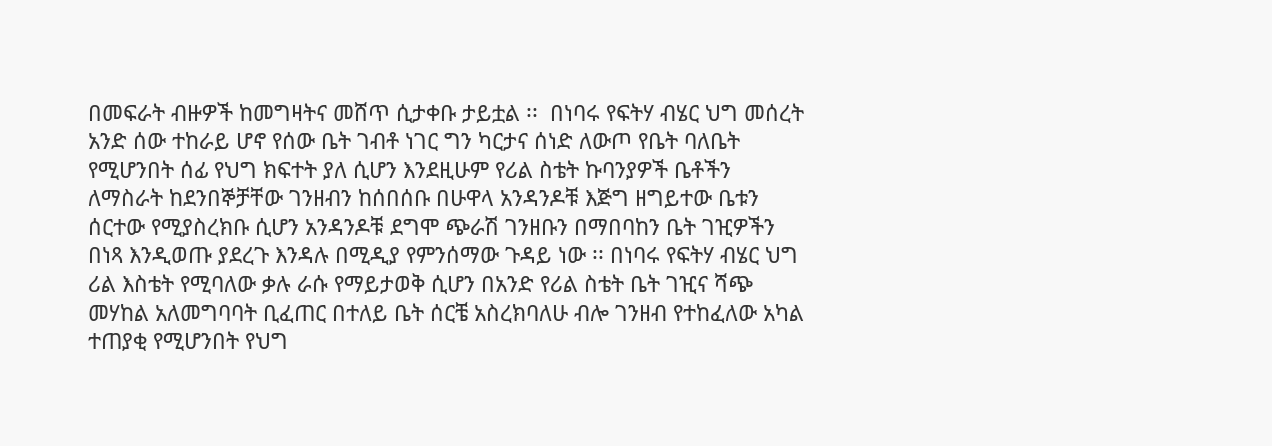በመፍራት ብዙዎች ከመግዛትና መሸጥ ሲታቀቡ ታይቷል ፡፡  በነባሩ የፍትሃ ብሄር ህግ መሰረት አንድ ሰው ተከራይ ሆኖ የሰው ቤት ገብቶ ነገር ግን ካርታና ሰነድ ለውጦ የቤት ባለቤት የሚሆንበት ሰፊ የህግ ክፍተት ያለ ሲሆን እንደዚሁም የሪል ስቴት ኩባንያዎች ቤቶችን ለማስራት ከደንበኞቻቸው ገንዘብን ከሰበሰቡ በሁዋላ አንዳንዶቹ እጅግ ዘግይተው ቤቱን ሰርተው የሚያስረክቡ ሲሆን አንዳንዶቹ ደግሞ ጭራሽ ገንዘቡን በማበባከን ቤት ገዢዎችን በነጻ እንዲወጡ ያደረጉ እንዳሉ በሚዲያ የምንሰማው ጉዳይ ነው ፡፡ በነባሩ የፍትሃ ብሄር ህግ ሪል እስቴት የሚባለው ቃሉ ራሱ የማይታወቅ ሲሆን በአንድ የሪል ስቴት ቤት ገዢና ሻጭ መሃከል አለመግባባት ቢፈጠር በተለይ ቤት ሰርቼ አስረክባለሁ ብሎ ገንዘብ የተከፈለው አካል ተጠያቂ የሚሆንበት የህግ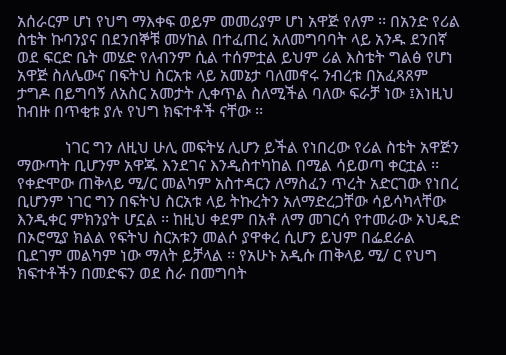አሰራርም ሆነ የህግ ማእቀፍ ወይም መመሪያም ሆነ አዋጅ የለም ፡፡ በአንድ የሪል ስቴት ኩባንያና በደንበኞቹ መሃከል በተፈጠረ አለመግባባት ላይ አንዱ ደንበኛ ወደ ፍርድ ቤት መሄድ የለብንም ሲል ተሰምቷል ይህም ሪል እስቴት ግልፅ የሆነ አዋጅ ስለሌውና በፍትህ ስርአቱ ላይ አመኔታ ባለመኖሩ ንብረቱ በአፈጻጸም ታግዶ በይግባኝ ለአስር አመታት ሊቀጥል ስለሚችል ባለው ፍራቻ ነው ፤እነዚህ ከብዙ በጥቂቱ ያሉ የህግ ክፍተቶች ናቸው ፡፡

            ነገር ግን ለዚህ ሁሊ መፍትሄ ሊሆን ይችል የነበረው የሪል ስቴት አዋጅን ማውጣት ቢሆንም አዋጁ እንደገና እንዲስተካከል በሚል ሳይወጣ ቀርቷል ፡፡ የቀድሞው ጠቅላይ ሚ/ር መልካም አስተዳርን ለማስፈን ጥረት አድርገው የነበረ ቢሆንም ነገር ግን በፍትህ ስርአቱ ላይ ትኩረትን አለማድረጋቸው ሳይሳካላቸው እንዲቀር ምክንያት ሆኗል ፡፡ ከዚህ ቀደም በአቶ ለማ መገርሳ የተመራው ኦህዴድ በኦሮሚያ ክልል የፍትህ ስርአቱን መልሶ ያዋቀረ ሲሆን ይህም በፌደራል ቢደገም መልካም ነው ማለት ይቻላል ፡፡ የአሁኑ አዲሱ ጠቅላይ ሚ/ ር የህግ ክፍተቶችን በመድፍን ወደ ስራ በመግባት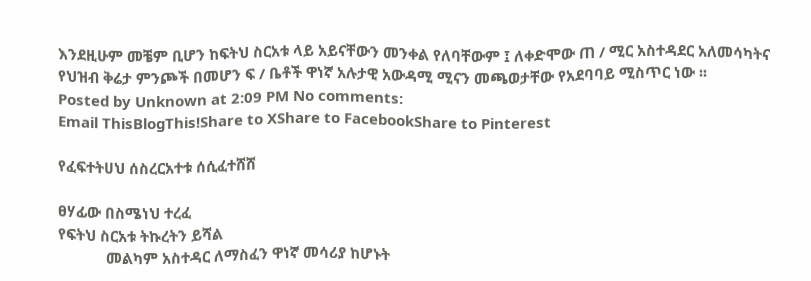እንደዚሁም መቼም ቢሆን ከፍትህ ስርአቱ ላይ አይናቸውን መንቀል የለባቸውም ፤ ለቀድሞው ጠ / ሚር አስተዳደር አለመሳካትና የህዝብ ቅሬታ ምንጮች በመሆን ፍ / ቤቶች ዋነኛ አሉታዊ አውዳሚ ሚናን መጫወታቸው የአደባባይ ሚስጥር ነው ፡፡
Posted by Unknown at 2:09 PM No comments:
Email ThisBlogThis!Share to XShare to FacebookShare to Pinterest

የፈፍተትሀህ ሰስረርአተቱ ሰሲፈተሸሸ

ፀሃፊው በስሜነህ ተረፈ
የፍትህ ስርአቱ ትኩረትን ይሻል
            መልካም አስተዳር ለማስፈን ዋነኛ መሳሪያ ከሆኑት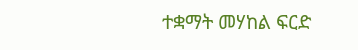ተቋማት መሃከል ፍርድ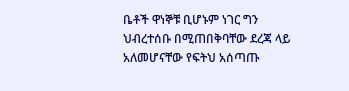ቤቶች ዋነኞቹ ቢሆኑም ነገር ግን ህብረተሰቡ በሚጠበቅባቸው ደረጃ ላይ አለመሆናቸው የፍትህ አሰጣጡ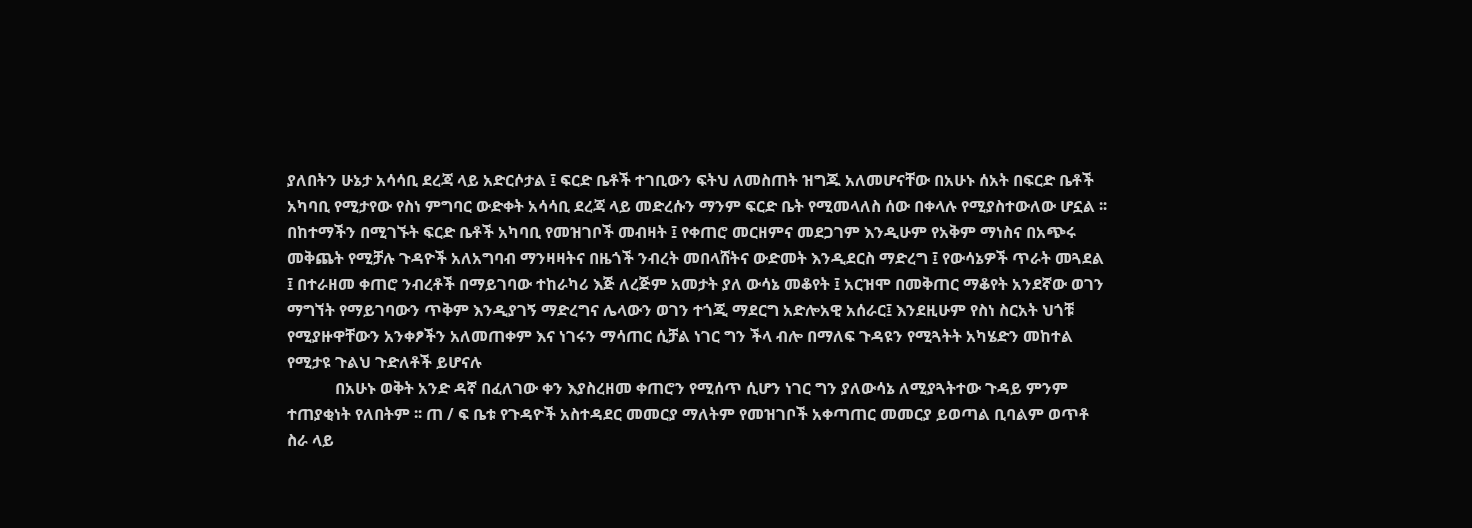ያለበትን ሁኔታ አሳሳቢ ደረጃ ላይ አድርሶታል ፤ ፍርድ ቤቶች ተገቢውን ፍትህ ለመስጠት ዝግጁ አለመሆናቸው በአሁኑ ሰአት በፍርድ ቤቶች አካባቢ የሚታየው የስነ ምግባር ውድቀት አሳሳቢ ደረጃ ላይ መድረሱን ማንም ፍርድ ቤት የሚመላለስ ሰው በቀላሉ የሚያስተውለው ሆኗል ፡፡ በከተማችን በሚገኙት ፍርድ ቤቶች አካባቢ የመዝገቦች መብዛት ፤ የቀጠሮ መርዘምና መደጋገም እንዲሁም የአቅም ማነስና በአጭሩ መቅጨት የሚቻሉ ጉዳዮች አለአግባብ ማንዛዛትና በዜጎች ንብረት መበላሸትና ውድመት እንዲደርስ ማድረግ ፤ የውሳኔዎች ጥራት መጓደል ፤ በተራዘመ ቀጠሮ ንብረቶች በማይገባው ተከራካሪ እጅ ለረጅም አመታት ያለ ውሳኔ መቆየት ፤ አርዝሞ በመቅጠር ማቆየት አንደኛው ወገን ማግኘት የማይገባውን ጥቅም እንዲያገኝ ማድረግና ሌላውን ወገን ተጎጂ ማደርግ አድሎአዊ አሰራር፤ እንደዚሁም የስነ ስርአት ህጎቹ የሚያዙዋቸውን አንቀፆችን አለመጠቀም እና ነገሩን ማሳጠር ሲቻል ነገር ግን ችላ ብሎ በማለፍ ጉዳዩን የሚጓትት አካሄድን መከተል የሚታዩ ጉልህ ጉድለቶች ይሆናሉ
            በአሁኑ ወቅት አንድ ዳኛ በፈለገው ቀን እያስረዘመ ቀጠሮን የሚሰጥ ሲሆን ነገር ግን ያለውሳኔ ለሚያጓትተው ጉዳይ ምንም ተጠያቂነት የለበትም ፡፡ ጠ / ፍ ቤቱ የጉዳዮች አስተዳደር መመርያ ማለትም የመዝገቦች አቀጣጠር መመርያ ይወጣል ቢባልም ወጥቶ ስራ ላይ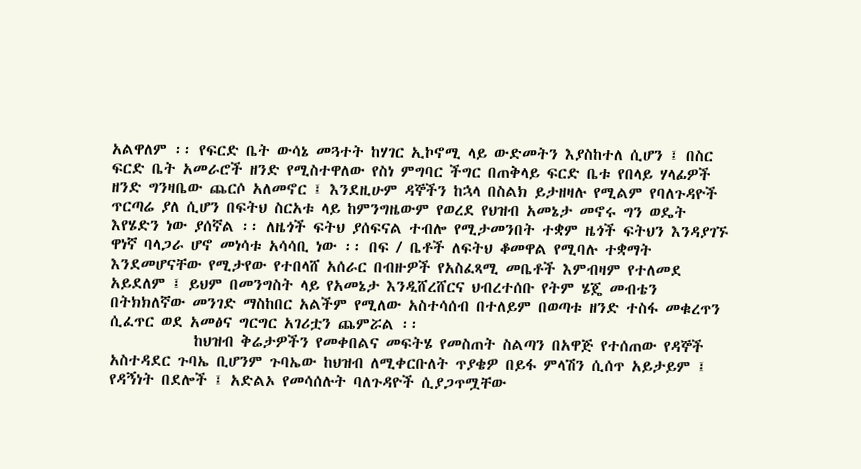አልዋለም ፡፡ የፍርድ ቤት ውሳኔ መጓተት ከሃገር ኢኮኖሚ ላይ ውድመትን እያስከተለ ሲሆን ፤ በስር ፍርድ ቤት አመራሮች ዘንድ የሚስተዋለው የስነ ምግባር ችግር በጠቅላይ ፍርድ ቤቱ የበላይ ሃላፊዎች ዘንድ ግንዛቤው ጨርሶ አለመኖር ፤ እንደዚሁም ዳኞችን ከኋላ በስልክ ይታዘዛሉ የሚልም የባለጉዳዮች ጥርጣሬ ያለ ሲሆን በፍትህ ስርአቱ ላይ ከምንግዜውም የወረደ የህዝብ አመኔታ መኖሩ ግን ወዴት እየሄድን ነው ያሰኛል ፡፡ ለዜጎች ፍትህ ያሰፍናል ተብሎ የሚታመንበት ተቋም ዜጎች ፍትህን እንዳያገኙ ዋነኛ ባላጋራ ሆኖ መነሳቱ አሳሳቢ ነው ፡፡ በፍ / ቤቶች ለፍትህ ቆመዋል የሚባሉ ተቋማት እንደመሆናቸው የሚታየው የተበላሸ አሰራር በብዙዎች የአስፈጻሚ መቤቶች እምብዛም የተለመደ አይደለም ፤ ይህም በመንግስት ላይ የአመኔታ እንዲሸረሸርና ህብረተሰቡ የትም ሄጄ መብቴን በትክክለኛው መንገድ ማስከበር አልችም የሚለው አስተሳሰብ በተለይም በወጣቱ ዘንድ ተስፋ መቁረጥን ሲፈጥር ወደ አመፅና ግርግር አገሪቷን ጨምሯል ፡፡
            ከህዝብ ቅሬታዎችን የመቀበልና መፍትሄ የመስጠት ስልጣን በአዋጅ የተሰጠው የዳኞች አስተዳደር ጉባኤ ቢሆንም ጉባኤው ከህዝብ ለሚቀርቡለት ጥያቄዎ በይፋ ምላሽን ሲሰጥ አይታይም ፤ የዳኝነት በደሎች ፤ አድልኦ የመሳሰሉት ባለጉዳዮች ሲያጋጥሟቸው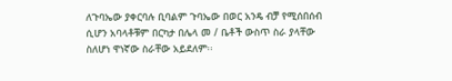ለጉባኤው ያቀርባሉ ቢባልም ጉባኤው በወር አንዴ ብቻ የሚሰበሰብ ሲሆን አባላቶቹም በርካታ በሌላ መ / ቤቶች ውስጥ ስራ ያላቸው ስለሆነ ዋነኛው ስራቸው አይደለም፡፡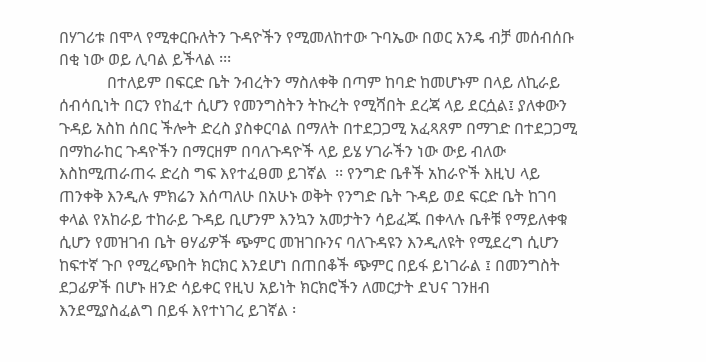በሃገሪቱ በሞላ የሚቀርቡለትን ጉዳዮችን የሚመለከተው ጉባኤው በወር አንዴ ብቻ መሰብሰቡ በቂ ነው ወይ ሊባል ይችላል ፡፡፡
            በተለይም በፍርድ ቤት ንብረትን ማስለቀቅ በጣም ከባድ ከመሆኑም በላይ ለኪራይ ሰብሳቢነት በርን የከፈተ ሲሆን የመንግስትን ትኩረት የሚሻበት ደረጃ ላይ ደርሷል፤ ያለቀውን ጉዳይ አስከ ሰበር ችሎት ድረስ ያስቀርባል በማለት በተደጋጋሚ አፈጻጸም በማገድ በተደጋጋሚ በማከራከር ጉዳዮችን በማርዘም በባለጉዳዮች ላይ ይሄ ሃገራችን ነው ውይ ብለው እስከሚጠራጠሩ ድረስ ግፍ እየተፈፀመ ይገኛል  ፡፡ የንግድ ቤቶች አከራዮች እዚህ ላይ ጠንቀቅ እንዲሉ ምክሬን እሰጣለሁ በአሁኑ ወቅት የንግድ ቤት ጉዳይ ወደ ፍርድ ቤት ከገባ ቀላል የአከራይ ተከራይ ጉዳይ ቢሆንም እንኳን አመታትን ሳይፈጁ በቀላሉ ቤቶቹ የማይለቀቁ ሲሆን የመዝገብ ቤት ፀሃፊዎች ጭምር መዝገቡንና ባለጉዳዩን እንዲለዩት የሚደረግ ሲሆን ከፍተኛ ጉቦ የሚረጭበት ክርክር እንደሆነ በጠበቆች ጭምር በይፋ ይነገራል ፤ በመንግስት ደጋፊዎች በሆኑ ዘንድ ሳይቀር የዚህ አይነት ክርክሮችን ለመርታት ደህና ገንዘብ እንደሚያስፈልግ በይፋ እየተነገረ ይገኛል ፡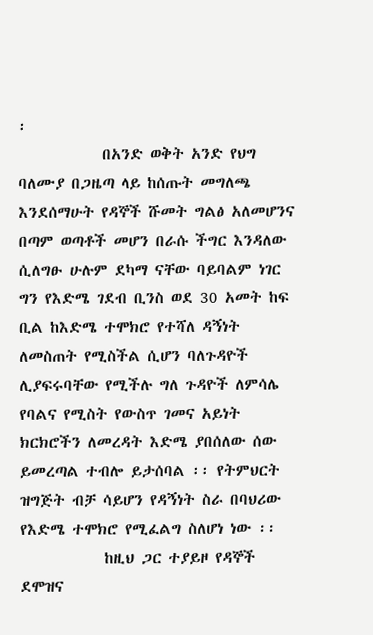፡
            በአንድ ወቅት አንድ የህግ ባለሙያ በጋዜጣ ላይ ከሰጡት መግለጫ እንደሰማሁት የዳኞች ሹመት ግልፅ አለመሆንና በጣም ወጣቶች መሆን በራሱ ችግር እንዳለው ሲለግፁ ሁሉም ደካማ ናቸው ባይባልም ነገር ግን የእድሜ ገደብ ቢንስ ወደ 30 አመት ከፍ ቢል ከእድሜ ተሞክሮ የተሻለ ዳኝነት ለመስጠት የሚስችል ሲሆን ባለጉዳዮች ሊያፍሩባቸው የሚችሉ ግለ ጉዳዮች ለምሳሌ የባልና የሚስት የውስጥ ገመና አይነት ክርክሮችን ለመረዳት እድሜ ያበሰለው ሰው ይመረጣል ተብሎ ይታሰባል ፡፡ የትምህርት ዝግጅት ብቻ ሳይሆን የዳኝነት ስራ በባህሪው የእድሜ ተሞክሮ የሚፈልግ ስለሆነ ነው ፡፡
            ከዚህ ጋር ተያይዞ የዳኞች ደሞዝና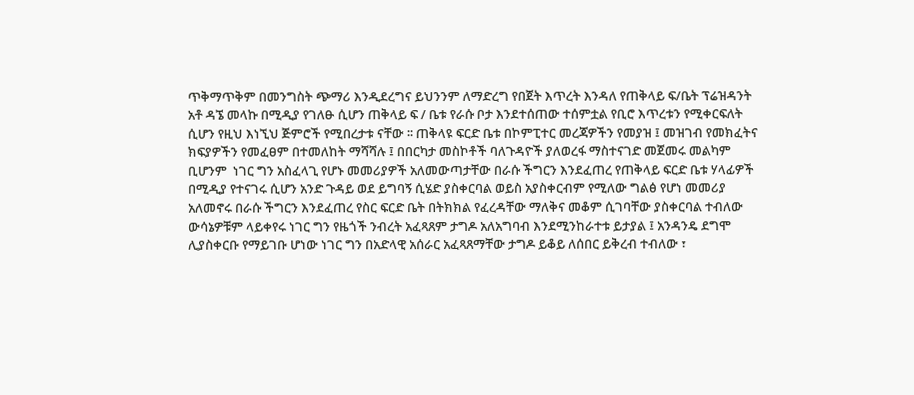ጥቅማጥቅም በመንግስት ጭማሪ እንዲደረግና ይህንንም ለማድረግ የበጀት እጥረት እንዳለ የጠቅላይ ፍ/ቤት ፕሬዝዳንት አቶ ዳኜ መላኩ በሚዲያ የገለፁ ሲሆን ጠቅላይ ፍ / ቤቱ የራሱ ቦታ እንደተሰጠው ተሰምቷል የቢሮ እጥረቱን የሚቀርፍለት ሲሆን የዚህ እነኚህ ጅምሮች የሚበረታቱ ናቸው ፡፡ ጠቅላዩ ፍርድ ቤቱ በኮምፒተር መረጃዎችን የመያዝ ፤ መዝገብ የመክፈትና ክፍያዎችን የመፈፀም በተመለከት ማሻሻሉ ፤ በበርካታ መስኮቶች ባለጉዳዮች ያለወረፋ ማስተናገድ መጀመሩ መልካም ቢሆንም  ነገር ግን አስፈላጊ የሆኑ መመሪያዎች አለመውጣታቸው በራሱ ችግርን እንደፈጠረ የጠቅላይ ፍርድ ቤቱ ሃላፊዎች በሚዲያ የተናገሩ ሲሆን አንድ ጉዳይ ወደ ይግባኝ ሲሄድ ያስቀርባል ወይስ አያስቀርብም የሚለው ግልፅ የሆነ መመሪያ አለመኖሩ በራሱ ችግርን እንደፈጠረ የስር ፍርድ ቤት በትክክል የፈረዳቸው ማለቅና መቆም ሲገባቸው ያስቀርባል ተብለው ውሳኔዎቹም ላይቀየሩ ነገር ግን የዜጎች ንብረት አፈጻጸም ታግዶ አለአግባብ እንደሚንከራተቱ ይታያል ፤ አንዳንዴ ደግሞ ሊያስቀርቡ የማይገቡ ሆነው ነገር ግን በአድላዊ አሰራር አፈጻጸማቸው ታግዶ ይቆይ ለሰበር ይቅረብ ተብለው ፣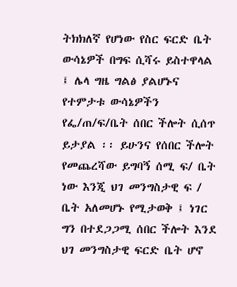ትክክለኛ የሆነው የስር ፍርድ ቤት ውሳኔዎች በግፍ ሲሻሩ ይስተዋላል ፤ ሌላ ግዜ ግልፅ ያልሆኑና የተምታቱ ውሳኔዎችን የፌ/ጠ/ፍ/ቤት ሰበር ችሎት ሲሰጥ ይታያል ፡፡ ይሁንና የሰበር ችሎት የመጨረሻው ይግባኝ ሰሚ ፍ/ ቤት ነው እንጂ ህገ መንግስታዊ ፍ / ቤት አለመሆኑ የሚታወቅ ፤ ነገር ግን በተደጋጋሚ ሰበር ችሎት እንደ ህገ መንግስታዊ ፍርድ ቤት ሆኖ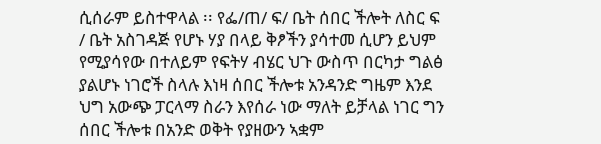ሲሰራም ይስተዋላል ፡፡ የፌ/ጠ/ ፍ/ ቤት ሰበር ችሎት ለስር ፍ / ቤት አስገዳጅ የሆኑ ሃያ በላይ ቅፆችን ያሳተመ ሲሆን ይህም የሚያሳየው በተለይም የፍትሃ ብሄር ህጉ ውስጥ በርካታ ግልፅ ያልሆኑ ነገሮች ስላሉ እነዛ ሰበር ችሎቱ አንዳንድ ግዜም እንደ ህግ አውጭ ፓርላማ ስራን እየሰራ ነው ማለት ይቻላል ነገር ግን ሰበር ችሎቱ በአንድ ወቅት የያዘውን ኣቋም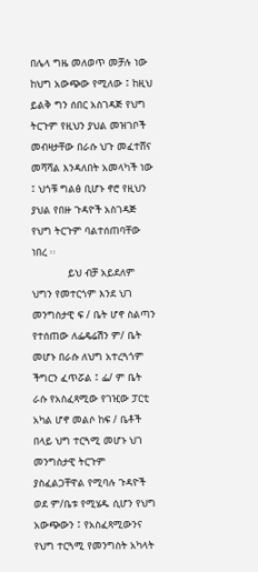በሌላ ግዜ መለወጥ መቻሉ ነው ከህግ አውጭው የሚለው ፤ ከዚህ ይልቅ ግን ሰበር አስገዳጅ የህግ ትርጉም የዚህን ያህል መዝገቦች መብዛታቸው በራሱ ህጉ መፈተሸና መሻሻል እንዳለበት አመላካች ነው ፤ ህጎቹ ግልፅ ቢሆኑ ኖሮ የዚህን ያህል የበዙ ጉዳዮች አስገዳጅ የህግ ትርጉም ባልተሰጠባቸው ነበረ ፡፡
            ይህ ብቻ አይደለም ህግን የመተርጎም እንደ ህገ መንግስታዊ ፍ / ቤት ሆኖ ስልጣን የተሰጠው ለፌዴሬሽን ም/ ቤት መሆኑ በራሱ ለህግ አተረጓጎም ችግርን ፈጥሯል ፤ ፌ/ ም ቤት ራሱ የአስፈጻሚው የገዢው ፓርቲ አካል ሆኖ መልሶ ከፍ / ቤቶች በላይ ህግ ተርጓሚ መሆኑ ህገ መንግስታዊ ትርጉም ያስፈልጋቸዋል የሚባሉ ጉዳዮች ወደ ም/ቤቱ የሚሄዱ ሲሆን የህግ አውጭውን ፤ የአስፈጻሚውንና የህግ ተርጓሚ የመንግስት አካላት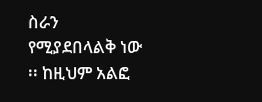ስራን የሚያደበላልቅ ነው ፡፡ ከዚህም አልፎ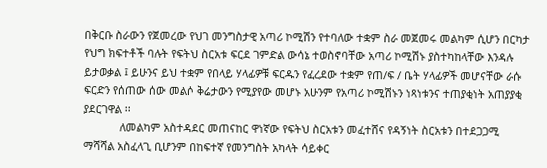በቅርቡ ስራውን የጀመረው የህገ መንግስታዊ አጣሪ ኮሚሽን የተባለው ተቋም ስራ መጀመሩ መልካም ሲሆን በርካታ የህግ ክፍተቶች ባሉት የፍትህ ስርአቱ ፍርደ ገምድል ውሳኔ ተወስኖባቸው አጣሪ ኮሚሽኑ ያስተካከላቸው እንዳሉ ይታወቃል ፤ ይሁንና ይህ ተቋም የበላይ ሃላፊዎቹ ፍርዱን የፈረደው ተቋም የጠ/ፍ / ቤት ሃላፊዎች መሆናቸው ራሱ ፍርድን የሰጠው ሰው መልሶ ቅሬታውን የሚያየው መሆኑ አሁንም የአጣሪ ኮሚሽኑን ነጻነቱንና ተጠያቂነት አጠያያቂ ያደርገዋል ፡፡
            ለመልካም አስተዳደር መጠናከር ዋነኛው የፍትህ ስርአቱን መፈተሸና የዳኝነት ስርአቱን በተደጋጋሚ ማሻሻል አስፈላጊ ቢሆንም በከፍተኛ የመንግስት አካላት ሳይቀር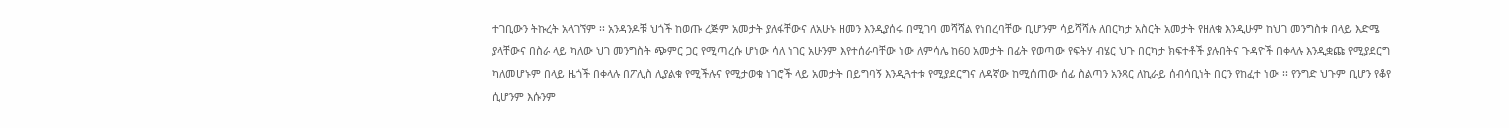ተገቢውን ትኩረት አላገኘም ፡፡ አንዳንዶቹ ህጎች ከወጡ ረጅም አመታት ያለፋቸውና ለአሁኑ ዘመን እንዲያሰሩ በሚገባ መሻሻል የነበረባቸው ቢሆንም ሳይሻሻሉ ለበርካታ አስርት አመታት የዘለቁ እንዲሁም ከህገ መንግስቱ በላይ እድሜ ያላቸውና በስራ ላይ ካለው ህገ መንግስት ጭምር ጋር የሚጣረሱ ሆነው ሳለ ነገር አሁንም እየተሰራባቸው ነው ለምሳሌ ከ60 አመታት በፊት የወጣው የፍትሃ ብሄር ህጉ በርካታ ክፍተቶች ያሉበትና ጉዳዮች በቀላሉ እንዲቋጩ የሚያደርግ ካለመሆኑም በላይ ዜጎች በቀላሉ በፖሊስ ሊያልቁ የሚችሉና የሚታወቁ ነገሮች ላይ አመታት በይግባኝ እንዲጓተቱ የሚያደርግና ለዳኛው ከሚሰጠው ሰፊ ስልጣን አንጻር ለኪራይ ሰብሳቢነት በርን የከፈተ ነው ፡፡ የንግድ ህጉም ቢሆን የቆየ ሲሆንም እሱንም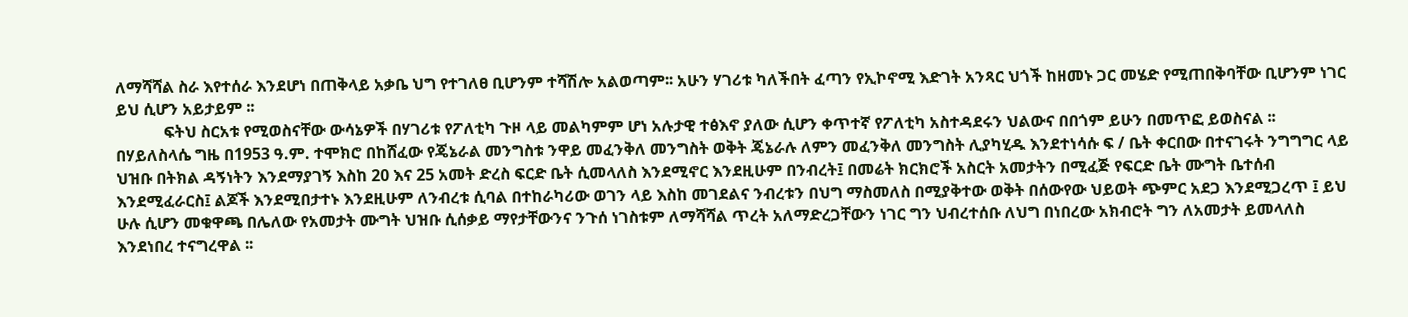ለማሻሻል ስራ እየተሰራ እንደሆነ በጠቅላይ አቃቤ ህግ የተገለፀ ቢሆንም ተሻሽሎ አልወጣም፡፡ አሁን ሃገሪቱ ካለችበት ፈጣን የኢኮኖሚ እድገት አንጻር ህጎች ከዘመኑ ጋር መሄድ የሚጠበቅባቸው ቢሆንም ነገር ይህ ሲሆን አይታይም ፡፡
            ፍትህ ስርአቱ የሚወስናቸው ውሳኔዎች በሃገሪቱ የፖለቲካ ጉዞ ላይ መልካምም ሆነ አሉታዊ ተፅእኖ ያለው ሲሆን ቀጥተኛ የፖለቲካ አስተዳደሩን ህልውና በበጎም ይሁን በመጥፎ ይወስናል ፡፡ በሃይለስላሴ ግዜ በ1953 ዓ.ም. ተሞክሮ በከሸፈው የጄኔራል መንግስቱ ንዋይ መፈንቅለ መንግስት ወቅት ጄኔራሉ ለምን መፈንቅለ መንግስት ሊያካሂዱ እንደተነሳሱ ፍ / ቤት ቀርበው በተናገሩት ንግግግር ላይ ህዝቡ በትክል ዳኝነትን እንደማያገኝ እስከ 20 እና 25 አመት ድረስ ፍርድ ቤት ሲመላለስ እንደሚኖር እንደዚሁም በንብረት፤ በመሬት ክርክሮች አስርት አመታትን በሚፈጅ የፍርድ ቤት ሙግት ቤተሰብ እንደሚፈራርስ፤ ልጆች እንደሚበታተኑ እንደዚሁም ለንብረቱ ሲባል በተከራካሪው ወገን ላይ እስከ መገደልና ንብረቱን በህግ ማስመለስ በሚያቅተው ወቅት በሰውየው ህይወት ጭምር አደጋ እንደሚጋረጥ ፤ ይህ ሁሉ ሲሆን መቁዋጫ በሌለው የአመታት ሙግት ህዝቡ ሲሰቃይ ማየታቸውንና ንጉሰ ነገስቱም ለማሻሻል ጥረት አለማድረጋቸውን ነገር ግን ህብረተሰቡ ለህግ በነበረው አክብሮት ግን ለአመታት ይመላለስ እንደነበረ ተናግረዋል ፡፡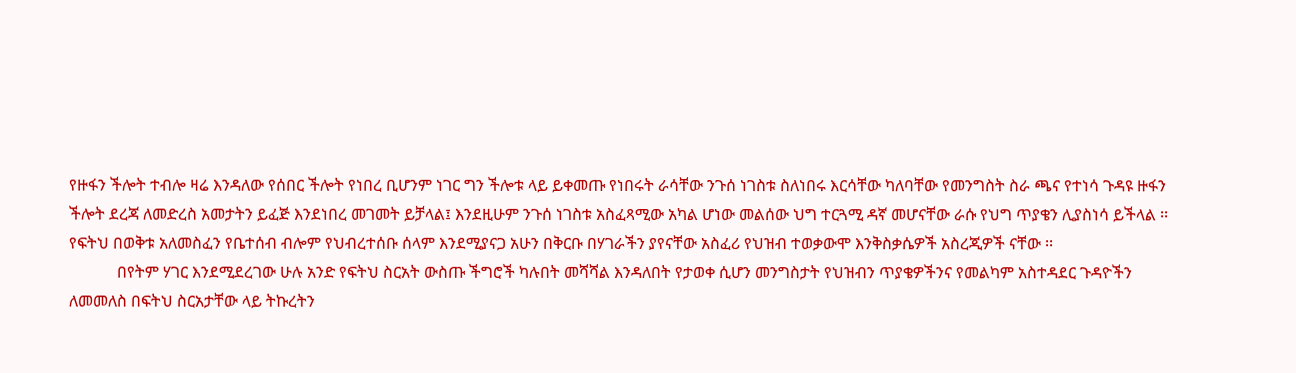የዙፋን ችሎት ተብሎ ዛሬ እንዳለው የሰበር ችሎት የነበረ ቢሆንም ነገር ግን ችሎቱ ላይ ይቀመጡ የነበሩት ራሳቸው ንጉሰ ነገስቱ ስለነበሩ እርሳቸው ካለባቸው የመንግስት ስራ ጫና የተነሳ ጉዳዩ ዙፋን ችሎት ደረጃ ለመድረስ አመታትን ይፈጅ እንደነበረ መገመት ይቻላል፤ እንደዚሁም ንጉሰ ነገስቱ አስፈጻሚው አካል ሆነው መልሰው ህግ ተርጓሚ ዳኛ መሆናቸው ራሱ የህግ ጥያቄን ሊያስነሳ ይችላል ፡፡ የፍትህ በወቅቱ አለመስፈን የቤተሰብ ብሎም የህብረተሰቡ ሰላም እንደሚያናጋ አሁን በቅርቡ በሃገራችን ያየናቸው አስፈሪ የህዝብ ተወቃውሞ እንቅስቃሴዎች አስረጂዎች ናቸው ፡፡
            በየትም ሃገር እንደሚደረገው ሁሉ አንድ የፍትህ ስርአት ውስጡ ችግሮች ካሉበት መሻሻል እንዳለበት የታወቀ ሲሆን መንግስታት የህዝብን ጥያቄዎችንና የመልካም አስተዳደር ጉዳዮችን ለመመለስ በፍትህ ስርአታቸው ላይ ትኩረትን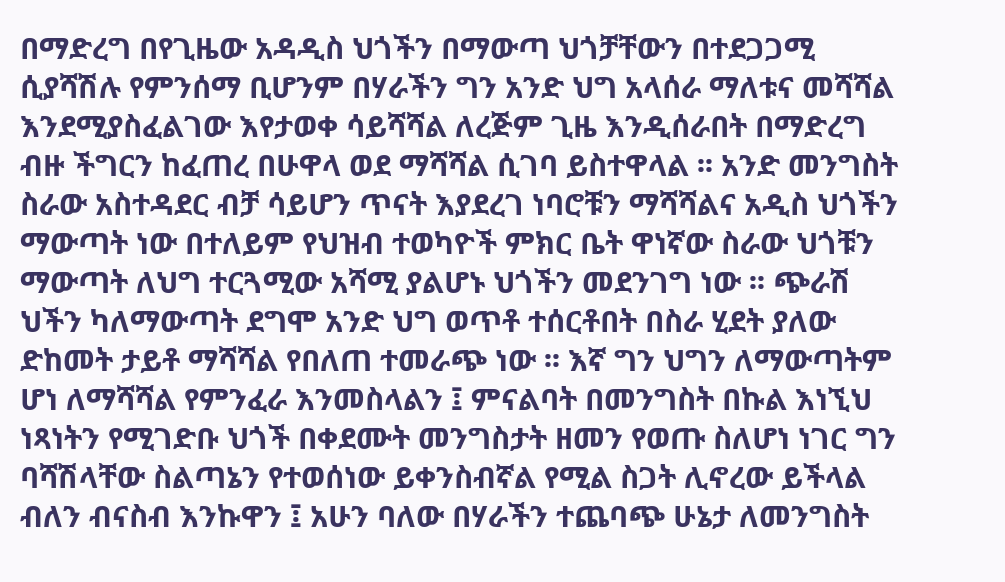በማድረግ በየጊዜው አዳዲስ ህጎችን በማውጣ ህጎቻቸውን በተደጋጋሚ ሲያሻሽሉ የምንሰማ ቢሆንም በሃራችን ግን አንድ ህግ አላሰራ ማለቱና መሻሻል እንደሚያስፈልገው እየታወቀ ሳይሻሻል ለረጅም ጊዜ እንዲሰራበት በማድረግ ብዙ ችግርን ከፈጠረ በሁዋላ ወደ ማሻሻል ሲገባ ይስተዋላል ፡፡ አንድ መንግስት ስራው አስተዳደር ብቻ ሳይሆን ጥናት እያደረገ ነባሮቹን ማሻሻልና አዲስ ህጎችን ማውጣት ነው በተለይም የህዝብ ተወካዮች ምክር ቤት ዋነኛው ስራው ህጎቹን ማውጣት ለህግ ተርጓሚው አሻሚ ያልሆኑ ህጎችን መደንገግ ነው ፡፡ ጭራሽ ህችን ካለማውጣት ደግሞ አንድ ህግ ወጥቶ ተሰርቶበት በስራ ሂደት ያለው ድከመት ታይቶ ማሻሻል የበለጠ ተመራጭ ነው ፡፡ እኛ ግን ህግን ለማውጣትም ሆነ ለማሻሻል የምንፈራ እንመስላልን ፤ ምናልባት በመንግስት በኩል እነኚህ ነጻነትን የሚገድቡ ህጎች በቀደሙት መንግስታት ዘመን የወጡ ስለሆነ ነገር ግን ባሻሽላቸው ስልጣኔን የተወሰነው ይቀንስብኛል የሚል ስጋት ሊኖረው ይችላል ብለን ብናስብ እንኩዋን ፤ አሁን ባለው በሃራችን ተጨባጭ ሁኔታ ለመንግስት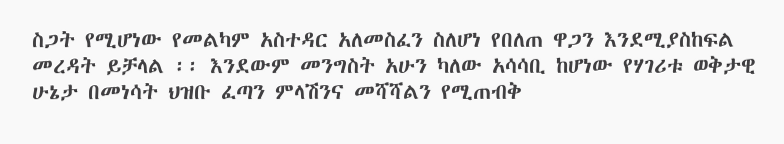ስጋት የሚሆነው የመልካም አስተዳር አለመስፈን ስለሆነ የበለጠ ዋጋን እንደሚያስከፍል መረዳት ይቻላል ፡፡ እንደውም መንግስት አሁን ካለው አሳሳቢ ከሆነው የሃገሪቱ ወቅታዊ ሁኔታ በመነሳት ህዝቡ ፈጣን ምላሽንና መሻሻልን የሚጠብቅ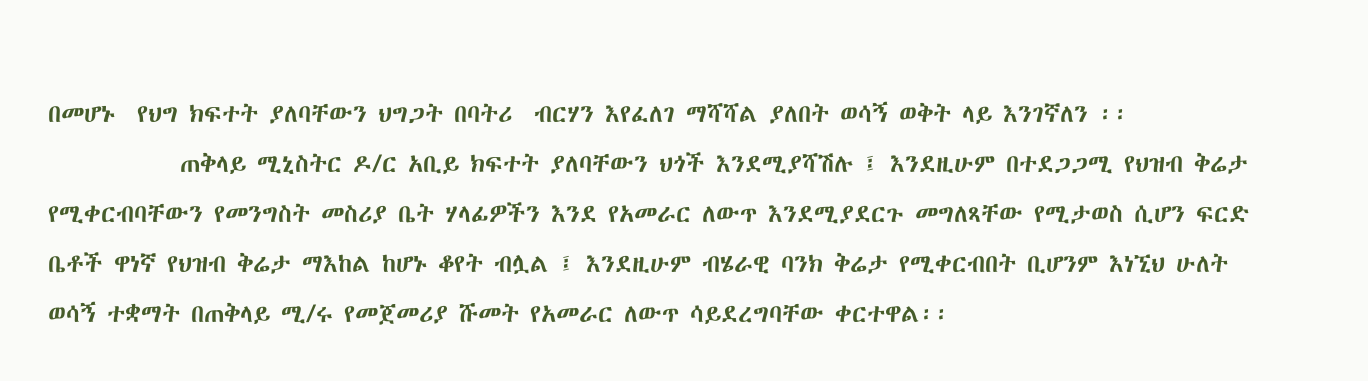በመሆኑ  የህግ ክፍተት ያለባቸውን ህግጋት በባትሪ  ብርሃን እየፈለገ ማሻሻል ያለበት ወሳኝ ወቅት ላይ እንገኛለን ፡፡
            ጠቅላይ ሚኒስትር ዶ/ር አቢይ ክፍተት ያለባቸውን ህጎች እንደሚያሻሽሉ ፤ እንደዚሁም በተደጋጋሚ የህዝብ ቅሬታ የሚቀርብባቸውን የመንግስት መስሪያ ቤት ሃላፊዎችን እንደ የአመራር ለውጥ እንደሚያደርጉ መግለጻቸው የሚታወስ ሲሆን ፍርድ ቤቶች ዋነኛ የህዝብ ቅሬታ ማእከል ከሆኑ ቆየት ብሏል ፤ እንደዚሁም ብሄራዊ ባንክ ቅሬታ የሚቀርብበት ቢሆንም እነኚህ ሁለት ወሳኝ ተቋማት በጠቅላይ ሚ/ሩ የመጀመሪያ ሹመት የአመራር ለውጥ ሳይደረግባቸው ቀርተዋል፡፡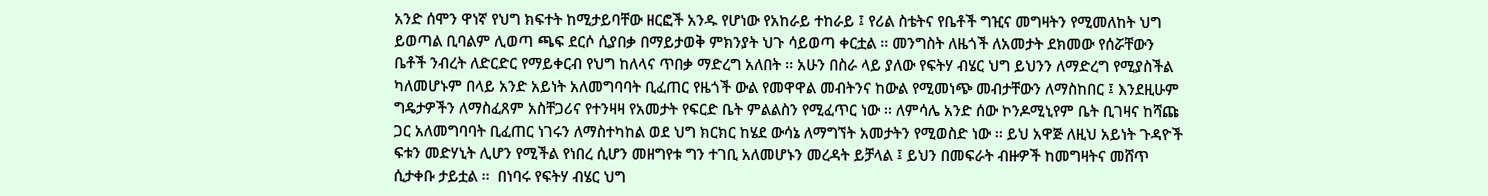አንድ ሰሞን ዋነኛ የህግ ክፍተት ከሚታይባቸው ዘርፎች አንዱ የሆነው የአከራይ ተከራይ ፤ የሪል ስቴትና የቤቶች ግዢና መግዛትን የሚመለከት ህግ ይወጣል ቢባልም ሊወጣ ጫፍ ደርሶ ሲያበቃ በማይታወቅ ምክንያት ህጉ ሳይወጣ ቀርቷል ፡፡ መንግስት ለዜጎች ለአመታት ደክመው የሰሯቸውን ቤቶች ንብረት ለድርድር የማይቀርብ የህግ ከለላና ጥበቃ ማድረግ አለበት ፡፡ አሁን በስራ ላይ ያለው የፍትሃ ብሄር ህግ ይህንን ለማድረግ የሚያስችል ካለመሆኑም በላይ አንድ አይነት አለመግባባት ቢፈጠር የዜጎች ውል የመዋዋል መብትንና ከውል የሚመነጭ መብታቸውን ለማስከበር ፤ እንደዚሁም ግዴታዎችን ለማስፈጸም አስቸጋሪና የተንዛዛ የአመታት የፍርድ ቤት ምልልስን የሚፈጥር ነው ፡፡ ለምሳሌ አንድ ሰው ኮንዶሚኒየም ቤት ቢገዛና ከሻጩ ጋር አለመግባባት ቢፈጠር ነገሩን ለማስተካከል ወደ ህግ ክርክር ከሄደ ውሳኔ ለማግኘት አመታትን የሚወስድ ነው ፡፡ ይህ አዋጅ ለዚህ አይነት ጉዳዮች ፍቱን መድሃኒት ሊሆን የሚችል የነበረ ሲሆን መዘግየቱ ግን ተገቢ አለመሆኑን መረዳት ይቻላል ፤ ይህን በመፍራት ብዙዎች ከመግዛትና መሸጥ ሲታቀቡ ታይቷል ፡፡  በነባሩ የፍትሃ ብሄር ህግ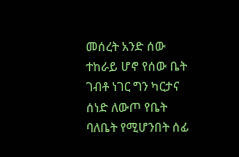መሰረት አንድ ሰው ተከራይ ሆኖ የሰው ቤት ገብቶ ነገር ግን ካርታና ሰነድ ለውጦ የቤት ባለቤት የሚሆንበት ሰፊ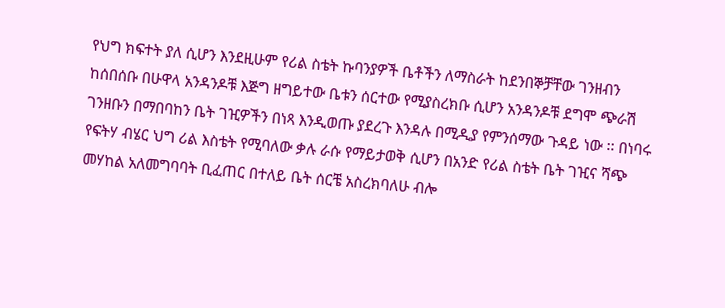የህግ ክፍተት ያለ ሲሆን እንደዚሁም የሪል ስቴት ኩባንያዎች ቤቶችን ለማስራት ከደንበኞቻቸው ገንዘብን ከሰበሰቡ በሁዋላ አንዳንዶቹ እጅግ ዘግይተው ቤቱን ሰርተው የሚያስረክቡ ሲሆን አንዳንዶቹ ደግሞ ጭራሽ ገንዘቡን በማበባከን ቤት ገዢዎችን በነጻ እንዲወጡ ያደረጉ እንዳሉ በሚዲያ የምንሰማው ጉዳይ ነው ፡፡ በነባሩ የፍትሃ ብሄር ህግ ሪል እስቴት የሚባለው ቃሉ ራሱ የማይታወቅ ሲሆን በአንድ የሪል ስቴት ቤት ገዢና ሻጭ መሃከል አለመግባባት ቢፈጠር በተለይ ቤት ሰርቼ አስረክባለሁ ብሎ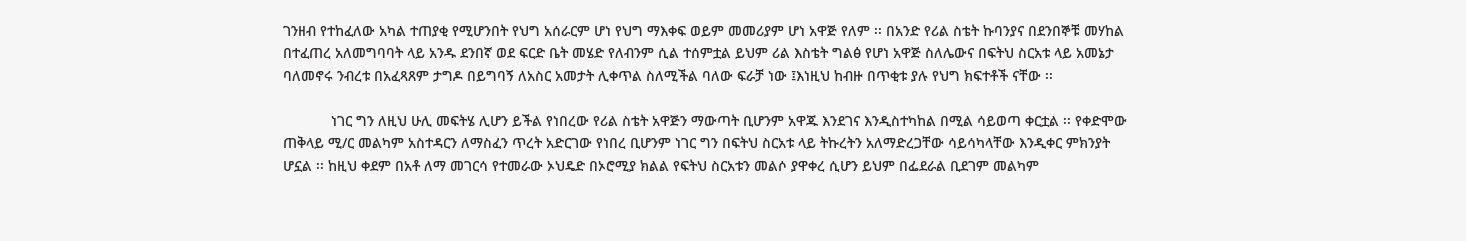ገንዘብ የተከፈለው አካል ተጠያቂ የሚሆንበት የህግ አሰራርም ሆነ የህግ ማእቀፍ ወይም መመሪያም ሆነ አዋጅ የለም ፡፡ በአንድ የሪል ስቴት ኩባንያና በደንበኞቹ መሃከል በተፈጠረ አለመግባባት ላይ አንዱ ደንበኛ ወደ ፍርድ ቤት መሄድ የለብንም ሲል ተሰምቷል ይህም ሪል እስቴት ግልፅ የሆነ አዋጅ ስለሌውና በፍትህ ስርአቱ ላይ አመኔታ ባለመኖሩ ንብረቱ በአፈጻጸም ታግዶ በይግባኝ ለአስር አመታት ሊቀጥል ስለሚችል ባለው ፍራቻ ነው ፤እነዚህ ከብዙ በጥቂቱ ያሉ የህግ ክፍተቶች ናቸው ፡፡

            ነገር ግን ለዚህ ሁሊ መፍትሄ ሊሆን ይችል የነበረው የሪል ስቴት አዋጅን ማውጣት ቢሆንም አዋጁ እንደገና እንዲስተካከል በሚል ሳይወጣ ቀርቷል ፡፡ የቀድሞው ጠቅላይ ሚ/ር መልካም አስተዳርን ለማስፈን ጥረት አድርገው የነበረ ቢሆንም ነገር ግን በፍትህ ስርአቱ ላይ ትኩረትን አለማድረጋቸው ሳይሳካላቸው እንዲቀር ምክንያት ሆኗል ፡፡ ከዚህ ቀደም በአቶ ለማ መገርሳ የተመራው ኦህዴድ በኦሮሚያ ክልል የፍትህ ስርአቱን መልሶ ያዋቀረ ሲሆን ይህም በፌደራል ቢደገም መልካም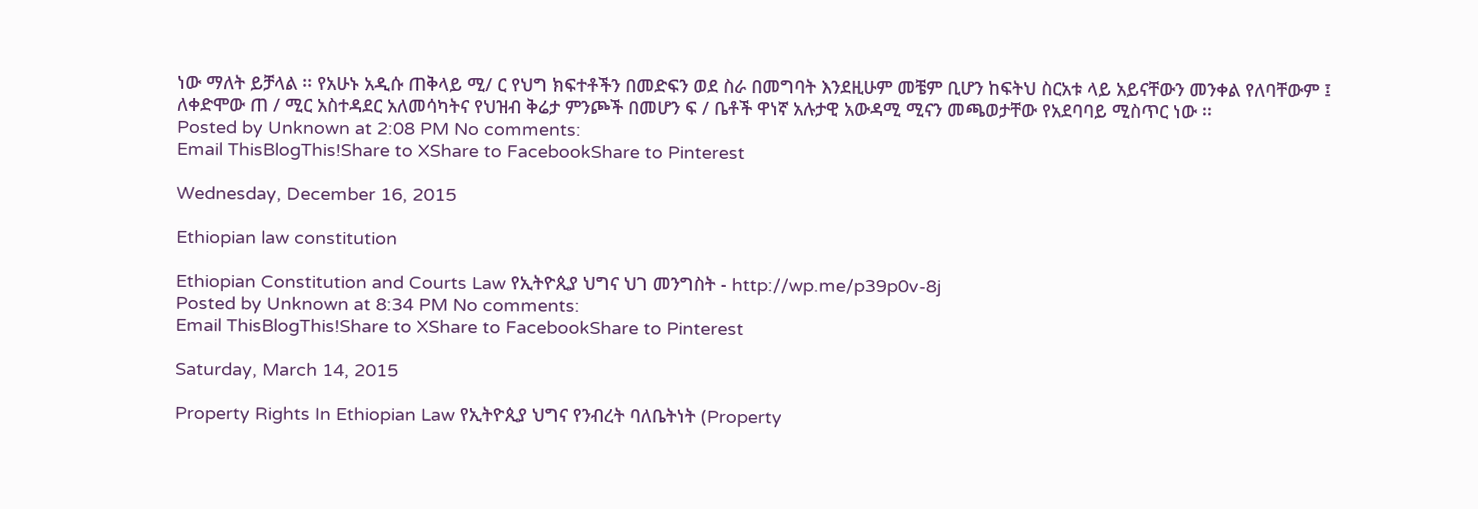ነው ማለት ይቻላል ፡፡ የአሁኑ አዲሱ ጠቅላይ ሚ/ ር የህግ ክፍተቶችን በመድፍን ወደ ስራ በመግባት እንደዚሁም መቼም ቢሆን ከፍትህ ስርአቱ ላይ አይናቸውን መንቀል የለባቸውም ፤ ለቀድሞው ጠ / ሚር አስተዳደር አለመሳካትና የህዝብ ቅሬታ ምንጮች በመሆን ፍ / ቤቶች ዋነኛ አሉታዊ አውዳሚ ሚናን መጫወታቸው የአደባባይ ሚስጥር ነው ፡፡
Posted by Unknown at 2:08 PM No comments:
Email ThisBlogThis!Share to XShare to FacebookShare to Pinterest

Wednesday, December 16, 2015

Ethiopian law constitution

Ethiopian Constitution and Courts Law የኢትዮጲያ ህግና ህገ መንግስት - http://wp.me/p39p0v-8j
Posted by Unknown at 8:34 PM No comments:
Email ThisBlogThis!Share to XShare to FacebookShare to Pinterest

Saturday, March 14, 2015

Property Rights In Ethiopian Law የኢትዮጲያ ህግና የንብረት ባለቤትነት (Property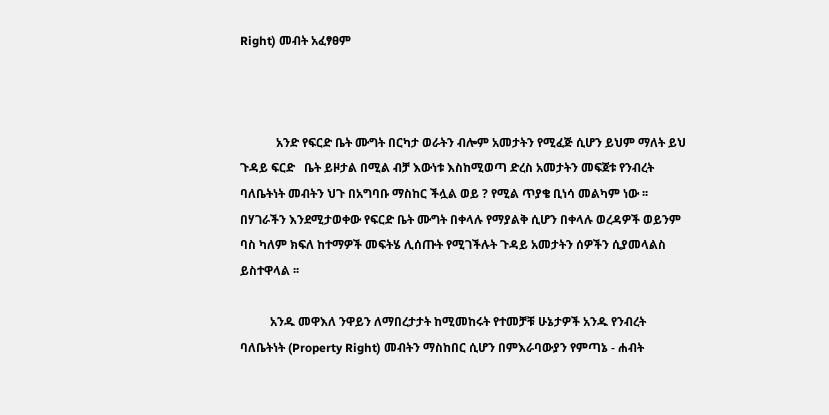Right) መብት አፈፃፀም



            አንድ የፍርድ ቤት ሙግት በርካታ ወራትን ብሎም አመታትን የሚፈጅ ሲሆን ይህም ማለት ይህ ጉዳይ ፍርድ   ቤት ይዞታል በሚል ብቻ እውነቱ እስከሚወጣ ድረስ አመታትን መፍጀቱ የንብረት ባለቤትነት መብትን ህጉ በአግባቡ ማስከር ችሏል ወይ ? የሚል ጥያቄ ቢነሳ መልካም ነው ፡፡ በሃገራችን እንደሚታወቀው የፍርድ ቤት ሙግት በቀላሉ የማያልቅ ሲሆን በቀላሉ ወረዳዎች ወይንም ባስ ካለም ክፍለ ከተማዎች መፍትሄ ሊሰጡት የሚገችሉት ጉዳይ አመታትን ሰዎችን ሲያመላልስ ይስተዋላል ፡፡

          አንዱ መዋእለ ንዋይን ለማበረታታት ከሚመከሩት የተመቻቹ ሁኔታዎች አንዱ የንብረት ባለቤትነት (Property Right) መብትን ማስከበር ሲሆን በምእራባውያን የምጣኔ - ሐብት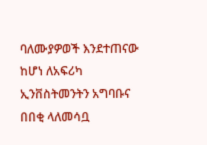ባለሙያዎወች እንደተጠናው ከሆነ ለአፍሪካ ኢንቨስትመንትን አግባቡና  በበቂ ላለመሳቧ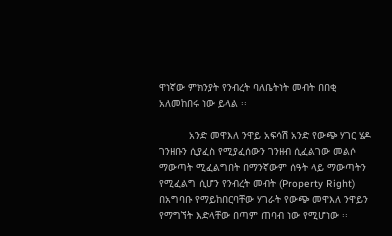ዋነኛው ምክንያት የንብረት ባለቤትነት መብት በበቂ አለመከበሩ ነው ይላል ፡፡

          አንድ መዋእለ ንዋይ አፍሳሽ አንድ የውጭ ሃገር ሄዶ ገንዘቡን ሲያፈስ የሚያፈሰውን ገንዘብ ሲፈልገው መልሶ ማውጣት ሚፈልግበት በማንኛውም ሰዓት ላይ ማውጣትን የሚፈልግ ሲሆን የንብረት መብት (Property Right) በአግባቡ የማይከበርባቸው ሃገራት የውጭ መዋእለ ንዋይን የማግኘት እድላቸው በጣም ጠባብ ነው የሚሆነው ፡፡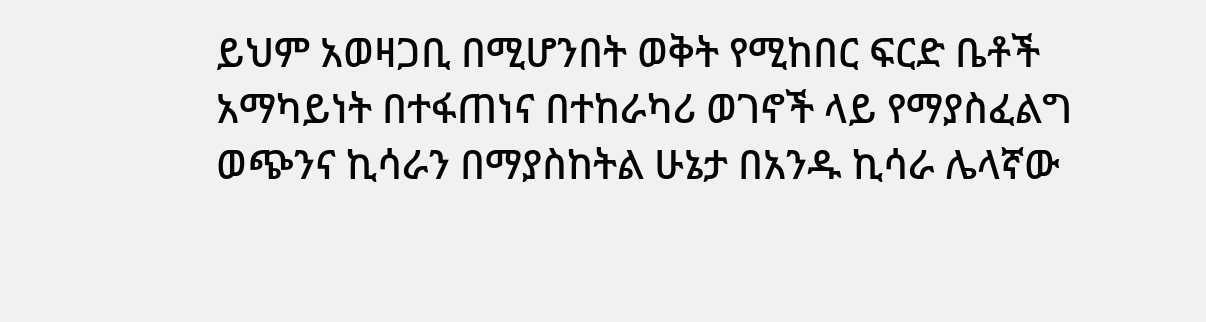ይህም አወዛጋቢ በሚሆንበት ወቅት የሚከበር ፍርድ ቤቶች አማካይነት በተፋጠነና በተከራካሪ ወገኖች ላይ የማያስፈልግ ወጭንና ኪሳራን በማያስከትል ሁኔታ በአንዱ ኪሳራ ሌላኛው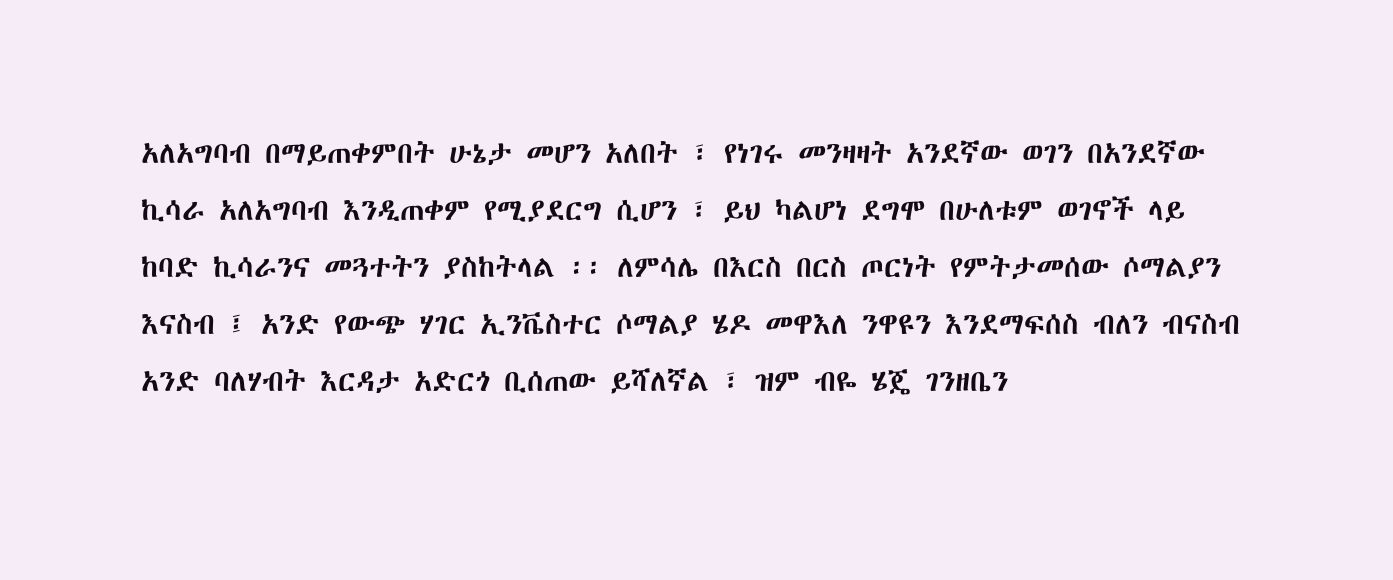አለአግባብ በማይጠቀምበት ሁኔታ መሆን አለበት ፣ የነገሩ መንዛዛት አንደኛው ወገን በአንደኛው ኪሳራ አለአግባብ እንዲጠቀም የሚያደርግ ሲሆን ፣ ይህ ካልሆነ ደግሞ በሁለቱም ወገኖች ላይ ከባድ ኪሳራንና መጓተትን ያስከትላል ፡፡ ለምሳሌ በእርስ በርስ ጦርነት የምትታመሰው ሶማልያን እናስብ ፤ አንድ የውጭ ሃገር ኢንቬስተር ሶማልያ ሄዶ መዋእለ ንዋዩን እንደማፍሰስ ብለን ብናስብ አንድ ባለሃብት እርዳታ አድርጎ ቢሰጠው ይሻለኛል ፣ ዝም ብዬ ሄጄ ገንዘቤን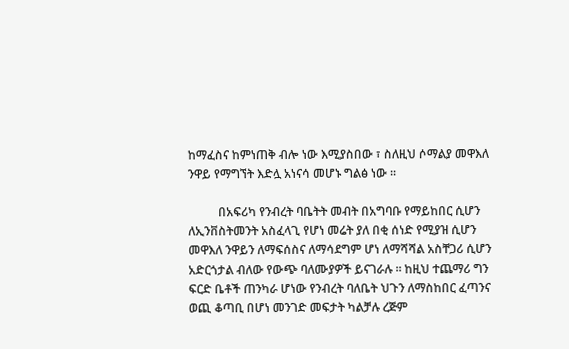ከማፈስና ከምነጠቅ ብሎ ነው እሚያስበው ፣ ስለዚህ ሶማልያ መዋእለ ንዋይ የማግኘት እድሏ አነናሳ መሆኑ ግልፅ ነው ፡፡

          በአፍሪካ የንብረት ባቤትት መብት በአግባቡ የማይከበር ሲሆን ለኢንቨስትመንት አስፈላጊ የሆነ መሬት ያለ በቂ ሰነድ የሚያዝ ሲሆን መዋእለ ንዋይን ለማፍሰስና ለማሳደግም ሆነ ለማሻሻል አስቸጋሪ ሲሆን አድርጎታል ብለው የውጭ ባለሙያዎች ይናገራሉ ፡፡ ከዚህ ተጨማሪ ግን ፍርድ ቤቶች ጠንካራ ሆነው የንብረት ባለቤት ህጉን ለማስከበር ፈጣንና ወጪ ቆጣቢ በሆነ መንገድ መፍታት ካልቻሉ ረጅም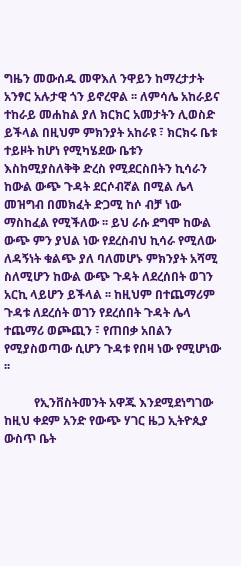ግዜን መውሰዱ መዋእለ ንዋይን ከማረታታት አንፃር አሉታዊ ጎን ይኖረዋል ፡፡ ለምሳሌ አከራይና ተከራይ መሐከል ያለ ክርክር አመታትን ሊወስድ ይችላል በዚህም ምክንያት አከራዩ ፣ ክርክሩ ቤቱ ተይዞት ከሆነ የሚካሄደው ቤቱን እስከሚያስለቅቅ ድረስ የሚደርስበትን ኪሳራን ከውል ውጭ ጉዳት ደርሶብኛል በሚል ሌላ መዝግብ በመክፈት ድጋሚ ከሶ ብቻ ነው ማስከፈል የሚችለው ፡፡ ይህ ራሱ ደግሞ ከውል ውጭ ምን ያህል ነው የደረስብህ ኪሳራ የሚለው ለዳኝነት ቁልጭ ያለ ባለመሆኑ ምክንያት አሻሚ  ስለሚሆን ከውል ውጭ ጉዳት ለደረሰበት ወገን አርኪ ላይሆን ይችላል ፡፡ ከዚህም በተጨማሪም ጉዳቱ ለደረሰት ወገን የደረሰበት ጉዳት ሌላ ተጨማሪ ወጮጪን ፣ የጠበቃ አበልን የሚያስወጣው ሲሆን ጉዳቱ የበዛ ነው የሚሆነው ፡፡

          የኢንቨስትመንት አዋጁ እንደሚደነግገው ከዚህ ቀደም አንድ የውጭ ሃገር ዜጋ ኢትዮጲያ ውስጥ ቤት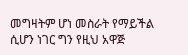መግዛትም ሆነ መስራት የማይችል ሲሆን ነገር ግን የዚህ አዋጅ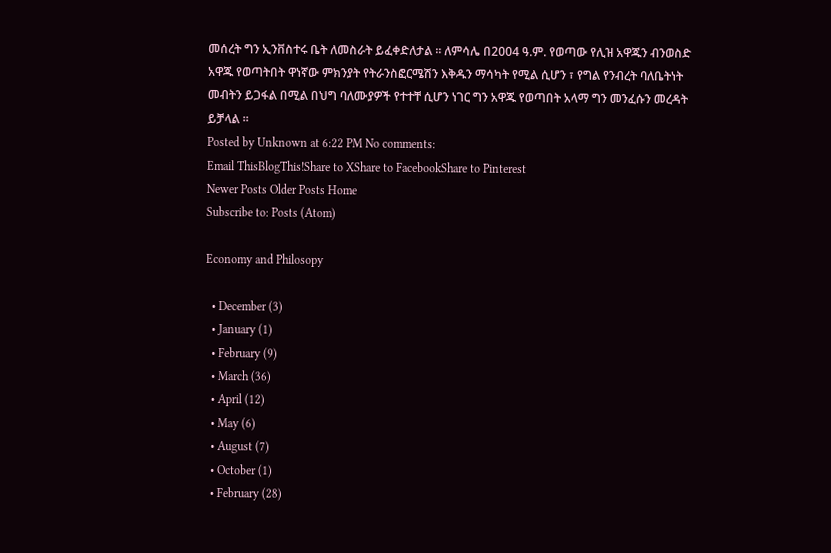መሰረት ግን ኢንቨስተሩ ቤት ለመስራት ይፈቀድለታል ፡፡ ለምሳሌ በ2004 ዓ.ም. የወጣው የሊዝ አዋጁን ብንወስድ አዋጁ የወጣትበት ዋነኛው ምክንያት የትራንስፎርሜሽን እቅዱን ማሳካት የሚል ሲሆን ፣ የግል የንብረት ባለቤትነት መብትን ይጋፋል በሚል በህግ ባለሙያዎች የተተቸ ሲሆን ነገር ግን አዋጁ የወጣበት አላማ ግን መንፈሱን መረዳት ይቻላል ፡፡
Posted by Unknown at 6:22 PM No comments:
Email ThisBlogThis!Share to XShare to FacebookShare to Pinterest
Newer Posts Older Posts Home
Subscribe to: Posts (Atom)

Economy and Philosopy

  • December (3)
  • January (1)
  • February (9)
  • March (36)
  • April (12)
  • May (6)
  • August (7)
  • October (1)
  • February (28)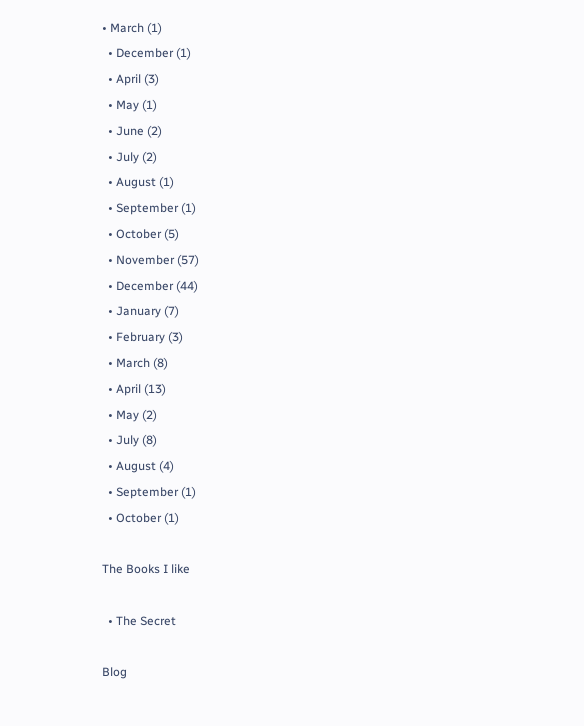• March (1)
  • December (1)
  • April (3)
  • May (1)
  • June (2)
  • July (2)
  • August (1)
  • September (1)
  • October (5)
  • November (57)
  • December (44)
  • January (7)
  • February (3)
  • March (8)
  • April (13)
  • May (2)
  • July (8)
  • August (4)
  • September (1)
  • October (1)

The Books I like

  • The Secret

Blog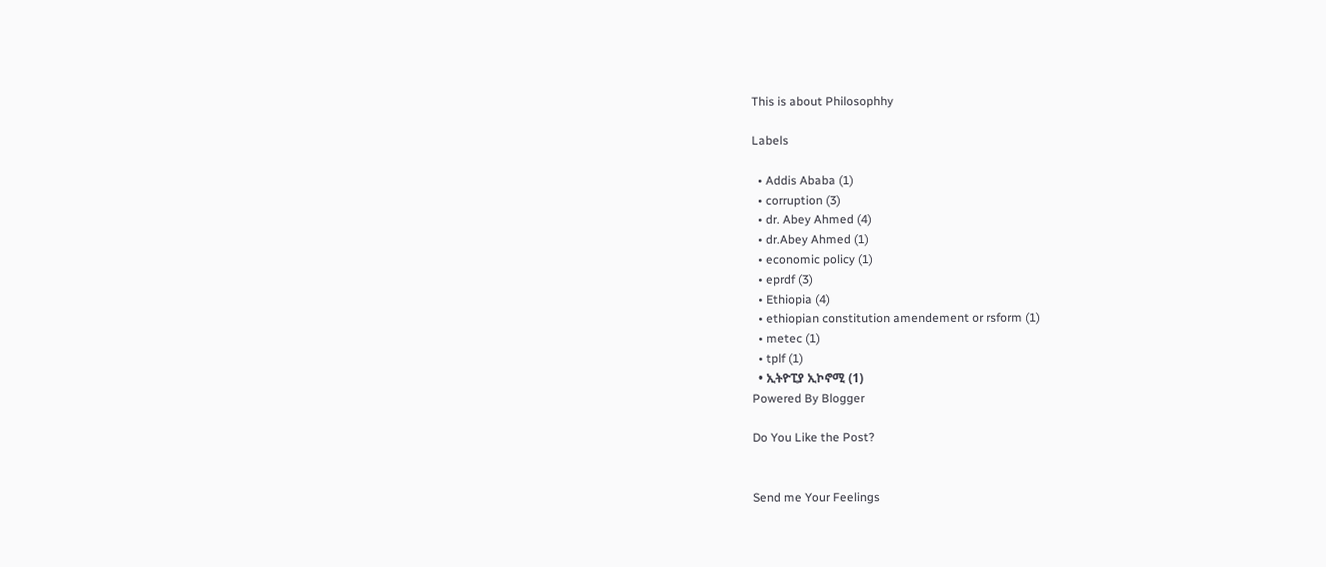This is about Philosophhy

Labels

  • Addis Ababa (1)
  • corruption (3)
  • dr. Abey Ahmed (4)
  • dr.Abey Ahmed (1)
  • economic policy (1)
  • eprdf (3)
  • Ethiopia (4)
  • ethiopian constitution amendement or rsform (1)
  • metec (1)
  • tplf (1)
  • ኢትዮፒያ ኢኮኖሚ (1)
Powered By Blogger

Do You Like the Post?


Send me Your Feelings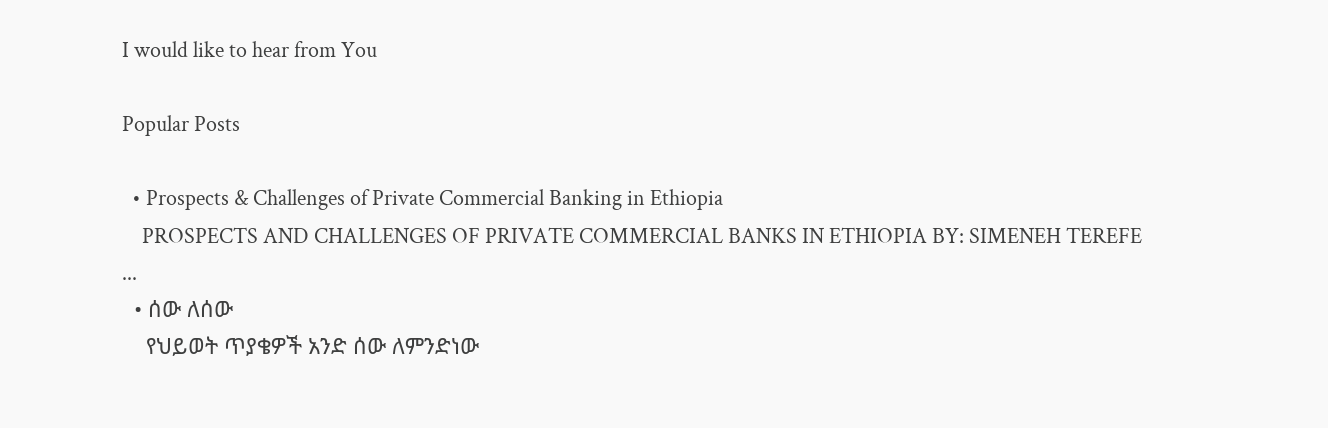I would like to hear from You

Popular Posts

  • Prospects & Challenges of Private Commercial Banking in Ethiopia
    PROSPECTS AND CHALLENGES OF PRIVATE COMMERCIAL BANKS IN ETHIOPIA BY: SIMENEH TEREFE                                       ...
  • ሰው ለሰው
    የህይወት ጥያቄዎች አንድ ሰው ለምንድነው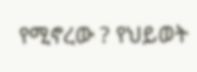የሚኖረው ? የህይወት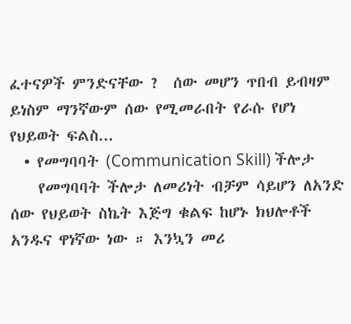ፈተናዎች ምንድናቸው ?  ሰው መሆን ጥበብ ይብዛም ይነስም ማንኛውም ሰው የሚመራበት የራሱ የሆነ የህይወት ፍልስ...
  • የመግባባት (Communication Skill) ችሎታ
    የመግባባት ችሎታ ለመሪነት ብቻም ሳይሆን ለአንድ ሰው የህይወት ስኬት እጅግ ቁልፍ ከሆኑ ክህሎቶች አንዱና ዋነኛው ነው ። እንኳን መሪ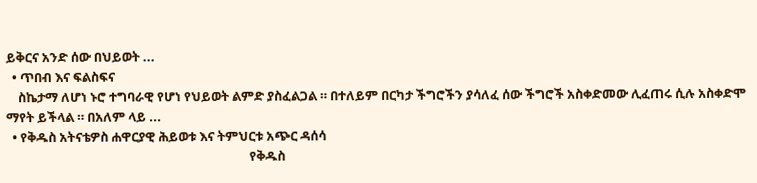ይቅርና አንድ ሰው በህይወት ...
  • ጥበብ እና ፍልስፍና
    ስኬታማ ለሆነ ኑሮ ተግባራዊ የሆነ የህይወት ልምድ ያስፈልጋል ። በተለይም በርካታ ችግሮችን ያሳለፈ ሰው ችግሮች አስቀድመው ሊፈጠሩ ሲሉ አስቀድሞ ማየት ይችላል ። በአለም ላይ ...
  • የቅዱስ አትናቴዎስ ሐዋርያዊ ሕይወቱ እና ትምህርቱ አጭር ዳሰሳ
                                                                                 የቅዱስ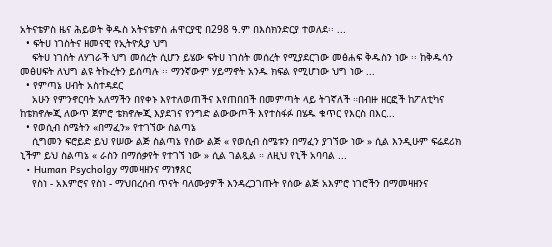አትናቴዎስ ዜና ሕይወት ቅዱስ አትናቴዎስ ሐዋርያዊ በ298 ዓ.ም በእስክንድርያ ተወለደ፡፡ ...
  • ፍትሀ ነገስትና ዘመናዊ የኢትዮጲያ ህግ
    ፍትሀ ነገስት ለሃገራች ህግ መሰረት ሲሆን ይሄው ፍትሀ ነገስት መሰረት የሚያደርገው መፅሐፍ ቅዱስን ነው ፡፡ ከቅዱሳን መፅሀፍት ለህግ ልዩ ትኩረትን ይሰጣሉ ፡፡ ማንኛውም ሃይማኖት አንዱ ክፍል የሚሆነው ህግ ነው ...
  • የምጣኔ ሀብት አስተዳደር
    አሁን የምንኖርባት አለማችን በየቀኑ እየተለወጠችና እየጠበበች በመምጣት ላይ ትገኛለች ።በብዙ ዘርፎች ከፖለቲካና ከቴክኖሎጂ ለውጥ ጀምሮ ቴክኖሎጂ እያደገና የንግድ ልውውጦች እየተስፋፉ በሄዱ ቁጥር የእርስ በእር...
  • የወሲብ ስሜትን «በማፈን» የተገኘው ስልጣኔ
    ሲግመን ፍሮይድ ይህ የሠው ልጅ ስልጣኔ የሰው ልጅ « የወሲብ ስሜቱን በማፈን ያገኘው ነው » ሲል እንዲሁም ፍሬደሪክ ኒችም ይህ ስልጣኔ « ራስን በማሰቃየት የተገኘ ነው » ሲል ገልጿል ። ለዚህ የኒች አባባል ...
  • Human Psycholgy ማመዛዘንና ማነፃጸር
    የስነ - አእምሮና የስነ - ማህበረሰብ ጥናት ባለሙያዎች እንዳረጋገጡት የሰው ልጅ አእምሮ ነገሮችን በማመዛዘንና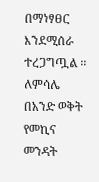በማነፃፀር እንደሚሰራ ተረጋግጧል ፡፡ ለምሳሌ በአንድ ወቅት የመኪና መንዳት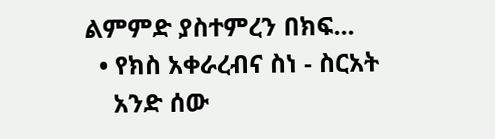ልምምድ ያስተምረን በክፍ...
  • የክስ አቀራረብና ስነ - ስርአት
    አንድ ሰው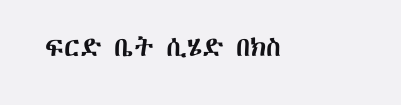ፍርድ ቤት ሲሄድ በክስ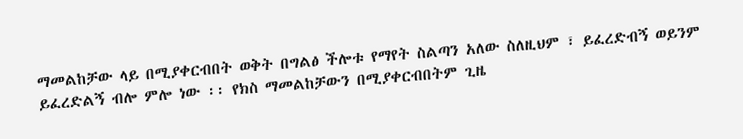ማመልከቻው ላይ በሚያቀርብበት ወቅት በግልፅ ችሎቱ የማየት ስልጣን አለው ስለዚህም ፣ ይፈረድብኝ ወይንም ይፈረድልኝ ብሎ ምሎ ነው ፡፡ የክስ ማመልከቻውን በሚያቀርብበትም ጊዜ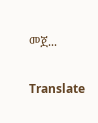መጀ...

Translate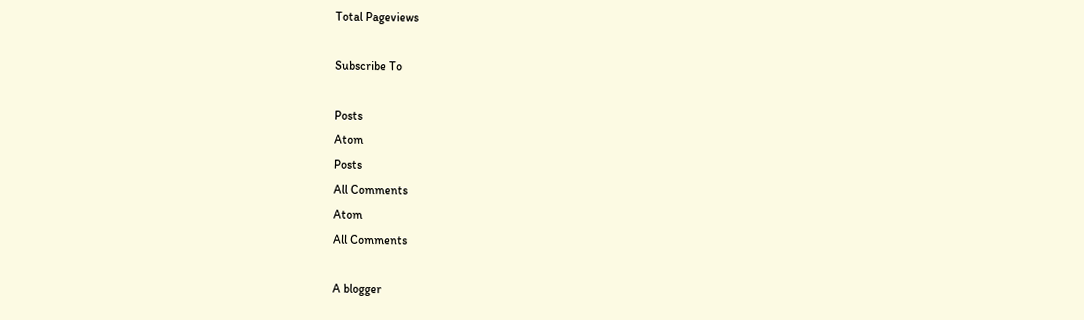Total Pageviews

Subscribe To

Posts
Atom
Posts
All Comments
Atom
All Comments

A blogger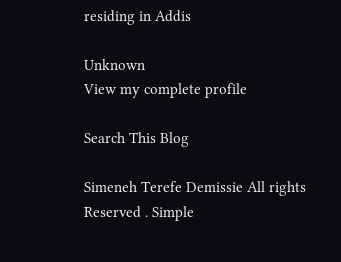residing in Addis

Unknown
View my complete profile

Search This Blog

Simeneh Terefe Demissie All rights Reserved . Simple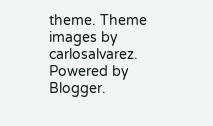theme. Theme images by carlosalvarez. Powered by Blogger.